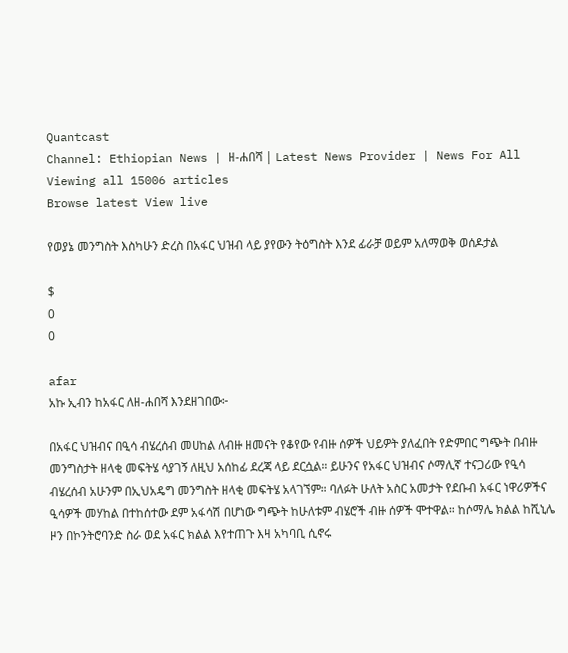Quantcast
Channel: Ethiopian News | ዘ-ሐበሻ | Latest News Provider | News For All
Viewing all 15006 articles
Browse latest View live

የወያኔ መንግስት እስካሁን ድረስ በአፋር ህዝብ ላይ ያየውን ትዕግስት እንደ ፊራቻ ወይም አለማወቅ ወሰዶታል

$
0
0

afar
አኩ ኢብን ከአፋር ለዘ-ሐበሻ እንደዘገበው፦

በአፋር ህዝብና በዒሳ ብሄረሰብ መሀከል ለብዙ ዘመናት የቆየው የብዙ ሰዎች ህይዎት ያለፈበት የድምበር ግጭት በብዙ መንግስታት ዘላቂ መፍትሄ ሳያገኝ ለዚህ አሰከፊ ደረጃ ላይ ደርሷል። ይሁንና የአፋር ህዝብና ሶማሊኛ ተናጋሪው የዒሳ ብሄረሰብ አሁንም በኢህአዴግ መንግስት ዘላቂ መፍትሄ አላገኘም። ባለፉት ሁለት አስር አመታት የደቡብ አፋር ነዋሪዎችና ዒሳዎች መሃከል በተከሰተው ደም አፋሳሽ በሆነው ግጭት ከሁለቱም ብሄሮች ብዙ ሰዎች ሞተዋል። ከሶማሌ ክልል ከሺኒሌ ዞን በኮንትሮባንድ ስራ ወደ አፋር ክልል እየተጠጉ እዛ አካባቢ ሲኖሩ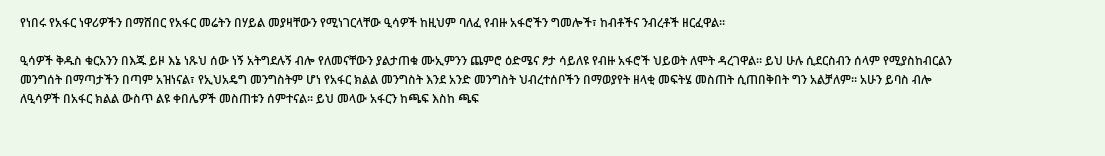የነበሩ የአፋር ነዋሪዎችን በማሸበር የአፋር መሬትን በሃይል መያዛቸውን የሚነገርላቸው ዒሳዎች ከዚህም ባለፈ የብዙ አፋሮችን ግመሎች፣ ከብቶችና ንብረቶች ዘርፈዋል።

ዒሳዎች ቅዱስ ቁርአንን በእጁ ይዞ እኔ ነጹህ ሰው ነኝ አትግደሉኝ ብሎ የለመናቸውን ያልታጠቁ ሙኢምንን ጨምሮ ዕድሜና ፆታ ሳይለዩ የብዙ አፋሮች ህይወት ለሞት ዳረገዋል። ይህ ሁሉ ሲደርስብን ሰላም የሚያስከብርልን መንግሰት በማጣታችን በጣም አዝነናል፣ የኢህአዴግ መንግስትም ሆነ የአፋር ክልል መንግስት እንደ አንድ መንግስት ህብረተሰቦችን በማወያየት ዘላቂ መፍትሄ መስጠት ሲጠበቅበት ግን አልቻለም። አሁን ይባስ ብሎ ለዒሳዎች በአፋር ክልል ውስጥ ልዩ ቀበሌዎች መስጠቱን ሰምተናል። ይህ መላው አፋርን ከጫፍ እስከ ጫፍ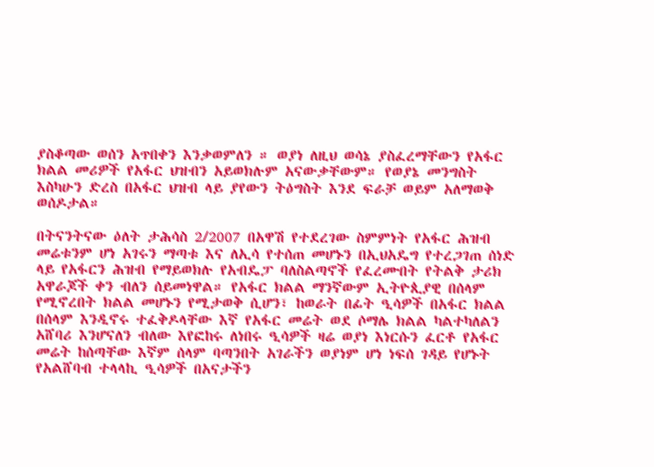ያስቆጣው ወሰን አጥበቀን እንቃወምለን ። ወያነ ለዚህ ወሳኔ ያስፈረማቸውን የአፋር ክልል መሪዎች የአፋር ህዝብን አይወክሉም አናውቃቸውም። የወያኔ መንግስት እስካሁን ድረስ በአፋር ህዝብ ላይ ያየውን ትዕግስት እንደ ፍራቻ ወይም አለማወቅ ወሰዶታል።

በትናንትናው ዕለት ታሕሳስ 2/2007 በአዋሽ የተደረገው ስምምነት የአፋር ሕዝብ መሬቱንም ሆነ አገሩን ማጣቱ እና ለኢሳ የተሰጠ መሆኑን በኢህአዴግ የተረጋገጠ ሰነድ ላይ የአፋርን ሕዝብ የማይወክሉ የአብዴፓ ባለስልጣኖች የፈረሙበት የትልቅ ታሪክ አዋራጆች ቀን ብለን ሰይመነዋል። የአፋር ክልል ማንኛውም ኢትዮጲያዊ በሰላም የሚኖረበት ክልል መሆኑን የሚታወቅ ሲሆን፣ ከወራት በፊት ዒሳዎች በአፋር ክልል በሰላም እንዲኖሩ ተፈቅዶላቸው እኛ የአፋር መሬት ወደ ሶማሌ ክልል ካልተካለልን አሸባሪ እንሆናለን ብለው እየፎከሩ ለነበሩ ዒሳዎች ዛሬ ወያነ እነርሱን ፈርቶ የአፋር መሬት ከሰጣቸው እኛም ሰላም ባጣንበት አገራችን ወያነም ሆነ ነፍሰ ገዳይ የሆኑት የአልሸባብ ተላላኪ ዒሳዎች በአናታችን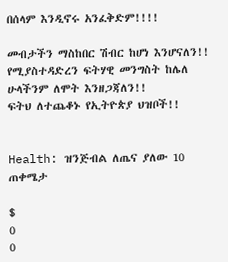በሰላም እንዲኖሩ አንፈቅድም!!!!

መብታችን ማስከበር ሽብር ከሆነ እንሆናለን!!
የሚያስተዳድረን ፍትሃዊ መንግስት ከሌለ ሁላችንም ለሞት እንዘጋጃለን!!
ፍትህ ለተጨቆኑ የኢትዮጵያ ህዝቦች!!


Health: ዝንጅብል ለጤና ያለው 10 ጠቀሜታ

$
0
0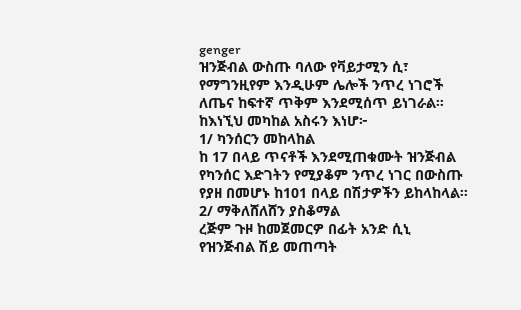genger
ዝንጅብል ውስጡ ባለው የቫይታሚን ሲ፣ የማግንዚየም እንዲሁም ሌሎች ንጥረ ነገሮች ለጤና ከፍተኛ ጥቅም እንደሚሰጥ ይነገራል። ከእነኚህ መካከል አስሩን እነሆ፦
1/ ካንሰርን መከላከል
ከ 17 በላይ ጥናቶች እንደሚጠቁሙት ዝንጅብል የካንሰር እድገትን የሚያቆም ንጥረ ነገር በውስጡ የያዘ በመሆኑ ከ101 በላይ በሽታዎችን ይከላከላል።
2/ ማቅለሸለሸን ያስቆማል
ረጅም ጉዞ ከመጀመርዎ በፊት አንድ ሲኒ የዝንጅብል ሽይ መጠጣት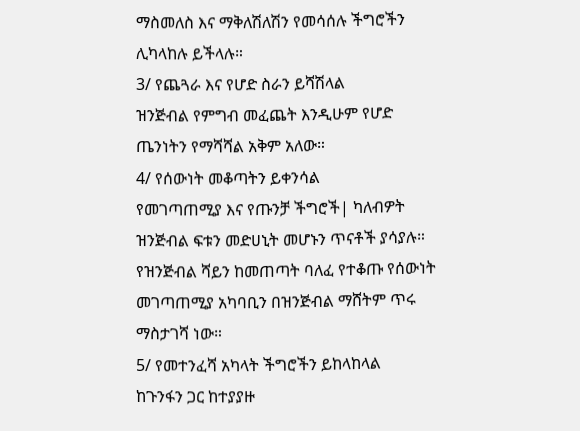ማስመለስ እና ማቅለሽለሽን የመሳሰሉ ችግሮችን ሊካላከሉ ይችላሉ።
3/ የጨጓራ እና የሆድ ስራን ይሻሽላል
ዝንጅብል የምግብ መፈጨት እንዲሁም የሆድ ጤንነትን የማሻሻል አቅም አለው።
4/ የሰውነት መቆጣትን ይቀንሳል
የመገጣጠሚያ እና የጡንቻ ችግሮች| ካለብዎት ዝንጅብል ፍቱን መድሀኒት መሆኑን ጥናቶች ያሳያሉ። የዝንጅብል ሻይን ከመጠጣት ባለፈ የተቆጡ የሰውነት መገጣጠሚያ አካባቢን በዝንጅብል ማሸትም ጥሩ ማስታገሻ ነው።
5/ የመተንፈሻ አካላት ችግሮችን ይከላከላል
ከጉንፋን ጋር ከተያያዙ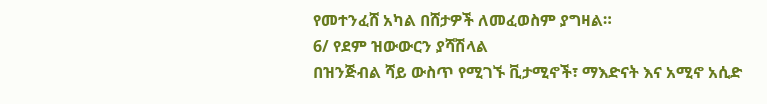የመተንፈሸ አካል በሸታዎች ለመፈወስም ያግዛል።
6/ የደም ዝውውርን ያሻሽላል
በዝንጅብል ሻይ ውስጥ የሚገኙ ቪታሚኖች፣ ማእድናት እና አሚኖ አሲድ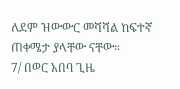ለደም ዝውውር መሻሻል ከፍተኛ ጠቀሜታ ያላቸው ናቸው።
7/ በወር አበባ ጊዜ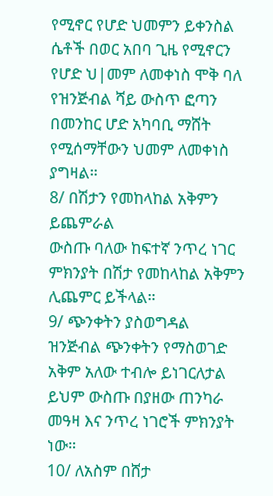የሚኖር የሆድ ህመምን ይቀንስል
ሴቶች በወር አበባ ጊዜ የሚኖርን የሆድ ህ|መም ለመቀነስ ሞቅ ባለ የዝንጅብል ሻይ ውስጥ ፎጣን በመንከር ሆድ አካባቢ ማሸት የሚሰማቸውን ህመም ለመቀነስ ያግዛል።
8/ በሽታን የመከላከል አቅምን ይጨምራል
ውስጡ ባለው ከፍተኛ ንጥረ ነገር ምክንያት በሽታ የመከላከል አቅምን ሊጨምር ይችላል።
9/ ጭንቀትን ያስወግዳል
ዝንጅብል ጭንቀትን የማስወገድ አቅም አለው ተብሎ ይነገርለታል ይህም ውስጡ በያዘው ጠንካራ መዓዛ እና ንጥረ ነገሮች ምክንያት ነው።
10/ ለአስም በሸታ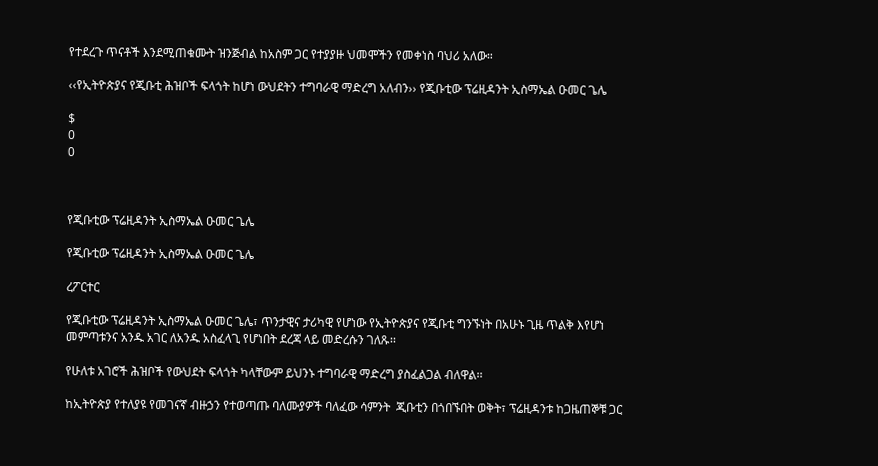የተደረጉ ጥናቶች እንደሚጠቁሙት ዝንጅብል ከአስም ጋር የተያያዙ ህመሞችን የመቀነስ ባህሪ አለው።

‹‹የኢትዮጵያና የጂቡቲ ሕዝቦች ፍላጎት ከሆነ ውህደትን ተግባራዊ ማድረግ አለብን›› የጂቡቲው ፕሬዚዳንት ኢስማኤል ዑመር ጌሌ

$
0
0



የጂቡቲው ፕሬዚዳንት ኢስማኤል ዑመር ጌሌ

የጂቡቲው ፕሬዚዳንት ኢስማኤል ዑመር ጌሌ

ረፖርተር

የጂቡቲው ፕሬዚዳንት ኢስማኤል ዑመር ጌሌ፣ ጥንታዊና ታሪካዊ የሆነው የኢትዮጵያና የጂቡቲ ግንኙነት በአሁኑ ጊዜ ጥልቅ እየሆነ መምጣቱንና አንዱ አገር ለአንዱ አስፈላጊ የሆነበት ደረጃ ላይ መድረሱን ገለጹ፡፡

የሁለቱ አገሮች ሕዝቦች የውህደት ፍላጎት ካላቸውም ይህንኑ ተግባራዊ ማድረግ ያስፈልጋል ብለዋል፡፡

ከኢትዮጵያ የተለያዩ የመገናኛ ብዙኃን የተወጣጡ ባለሙያዎች ባለፈው ሳምንት  ጂቡቲን በጎበኙበት ወቅት፣ ፕሬዚዳንቱ ከጋዜጠኞቹ ጋር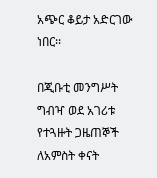አጭር ቆይታ አድርገው ነበር፡፡

በጂቡቲ መንግሥት ግብዣ ወደ አገሪቱ የተጓዙት ጋዜጠኞች ለአምስት ቀናት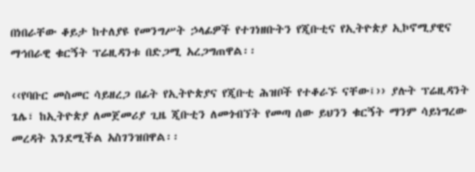በነበራቸው ቆይታ ከተለያዩ የመንግሥት ኃላፊዎች የተገነዘቡትን የጂቡቲና የኢትዮጵያ ኢኮኖሚያዊና ማኅበራዊ ቁርኝት ፕሬዚዳንቱ በድጋሚ አረጋግጠዋል፡፡

‹‹የባቡር መስመር ሳይዘረጋ በፊት የኢትዮጵያና የጂቡቲ ሕዝቦች የተቆራኙ ናቸው፤›› ያሉት ፕሬዚዳንት ጌሌ፣ ከኢትዮጵያ ለመጀመሪያ ጊዜ ጂቡቲን ለመጎብኘት የመጣ ሰው ይህንን ቁርኝት ማንም ሳይነግረው መረዳት እንደሚችል አስገንዝበዋል፡፡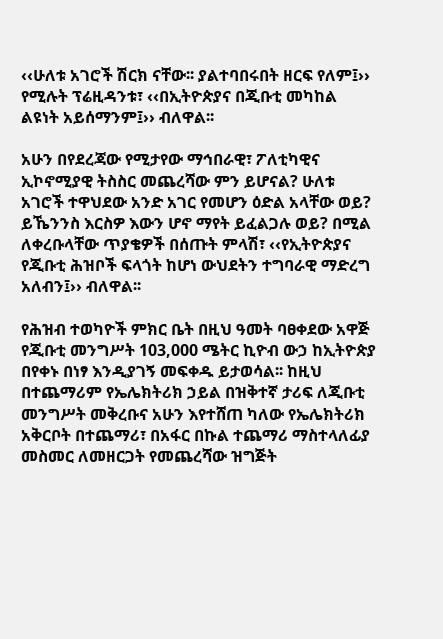‹‹ሁለቱ አገሮች ሽርክ ናቸው፡፡ ያልተባበሩበት ዘርፍ የለም፤›› የሚሉት ፕሬዚዳንቱ፣ ‹‹በኢትዮጵያና በጂቡቲ መካከል ልዩነት አይሰማንም፤›› ብለዋል፡፡

አሁን በየደረጃው የሚታየው ማኅበራዊ፣ ፖለቲካዊና ኢኮኖሚያዊ ትስስር መጨረሻው ምን ይሆናል? ሁለቱ አገሮች ተዋህደው አንድ አገር የመሆን ዕድል አላቸው ወይ? ይኼንንስ እርስዎ እውን ሆኖ ማየት ይፈልጋሉ ወይ? በሚል ለቀረቡላቸው ጥያቄዎች በሰጡት ምላሽ፣ ‹‹የኢትዮጵያና የጂቡቲ ሕዝቦች ፍላጎት ከሆነ ውህደትን ተግባራዊ ማድረግ አለብን፤›› ብለዋል፡፡

የሕዝብ ተወካዮች ምክር ቤት በዚህ ዓመት ባፀቀደው አዋጅ የጂቡቲ መንግሥት 103,000 ሜትር ኪዮብ ውኃ ከኢትዮጵያ በየቀኑ በነፃ እንዲያገኝ መፍቀዱ ይታወሳል፡፡ ከዚህ በተጨማሪም የኤሌክትሪክ ኃይል በዝቅተኛ ታሪፍ ለጂቡቲ መንግሥት መቅረቡና አሁን እየተሸጠ ካለው የኤሌክትሪክ አቅርቦት በተጨማሪ፣ በአፋር በኩል ተጨማሪ ማስተላለፊያ መስመር ለመዘርጋት የመጨረሻው ዝግጅት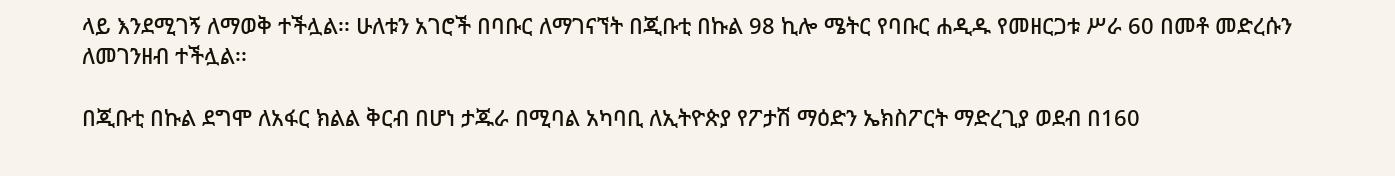ላይ እንደሚገኝ ለማወቅ ተችሏል፡፡ ሁለቱን አገሮች በባቡር ለማገናኘት በጂቡቲ በኩል 98 ኪሎ ሜትር የባቡር ሐዲዱ የመዘርጋቱ ሥራ 60 በመቶ መድረሱን ለመገንዘብ ተችሏል፡፡

በጂቡቲ በኩል ደግሞ ለአፋር ክልል ቅርብ በሆነ ታጁራ በሚባል አካባቢ ለኢትዮጵያ የፖታሽ ማዕድን ኤክስፖርት ማድረጊያ ወደብ በ160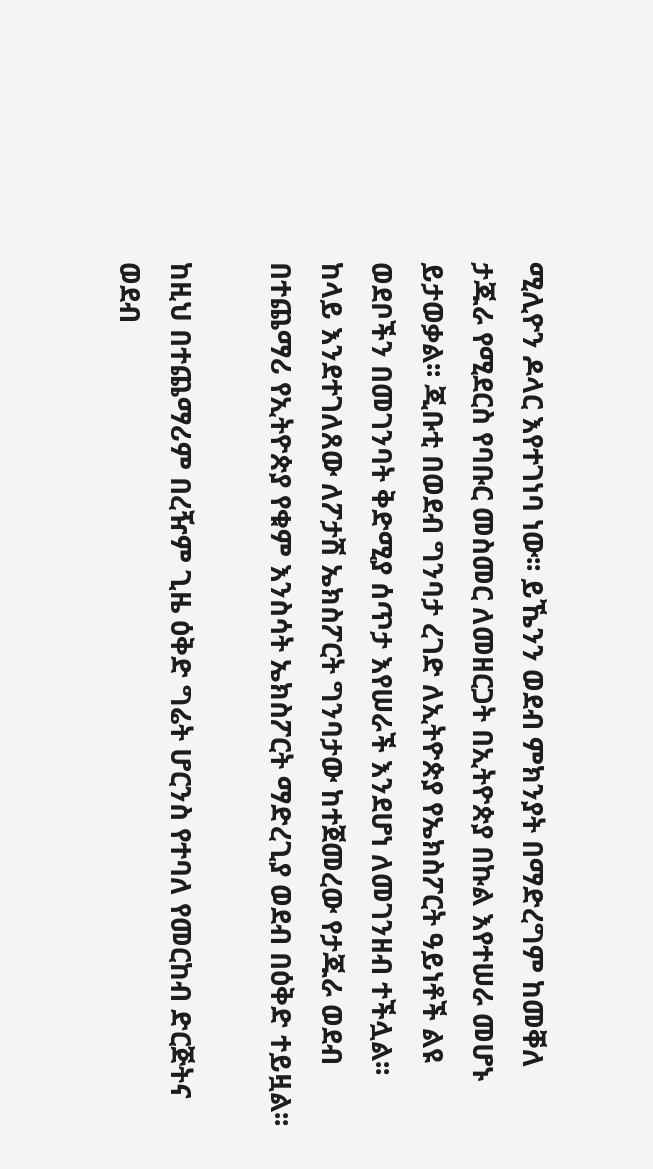ሚሊዮን ዶላር እየተገነባ ነው፡፡ ይኼንን ወደብ ምክንያት በማድረግም ከመቐለ ታጁራ የሚደርስ የባቡር መስመር ለመዘርጋት በኢትዮጵያ በኩል እየተሠራ መሆኑ ይታወቃል፡፡ ጂቡቲ በወደብ ግንባታ ረገድ ለኢትዮጵያ የኤክስፖርት ዓይነቶች ልዩ ወደቦችን በመገንባት ቅድሚያ ሰጥታ እየሠራች እንደሆነ ለመገንዘብ ተችሏል፡፡ ከላይ እንደተገለጸው ለፖታሽ ኤክስፖርት ግንባታው ከተጀመረው የታጁራ ወደብ በተጨማሪ የኢትዮጵያ የቁም እንስሳት ኤክስፖርት ማድረጊያ ወደብ በዕቅድ ተይዟል፡፡

ከዚህ በተጨማሪም በረዥም ጊዜ ዕቅድ ግሬት ሆርንስ የተባለ የመርከብ ድርጅትና ወደብ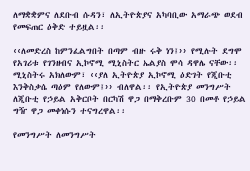ለማቋቋምና ለደቡብ ሱዳን፣ ለኢትዮጵያና አካባቢው አማራጭ ወደብ የመፍጠር ዕቅድ ተይዟል፡፡

‹‹ለመድረስ ከምንፈልግበት በጣም ብዙ ሩቅ ነን፤›› የሚሉት ደግሞ የአገሪቱ የገንዘብና ኢኮኖሚ ሚኒስትር ኤልያስ ሞሳ ዳዋሌ ናቸው፡፡ ሚኒስትሩ አክለውም፣ ‹‹ያለ ኢትዮጵያ ኢኮኖሚ ዕድገት የጂቡቲ እንቅስቃሴ ጣዕም የለውም፤›› ብለዋል፡፡ የኢትዮጵያ መንግሥት ለጂቡቲ የኃይል አቅርቦት በርካሽ ዋጋ በማቅረቡም 30 በመቶ የኃይል ግዥ ዋጋ መቀነሱን ተናግረዋል፡፡

የመንግሥት ለመንግሥት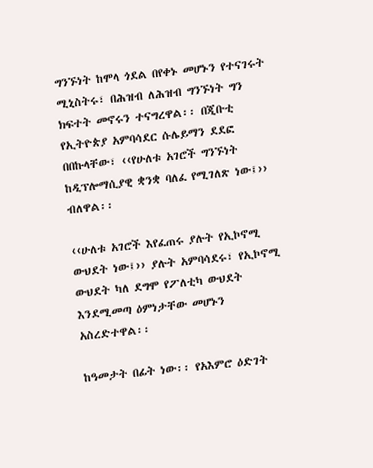ግንኙነት ከሞላ ጎደል በየቀኑ መሆኑን የተናገሩት ሚኒስትሩ፣ በሕዝብ ለሕዝብ ግንኙነት ግን ክፍተት መኖሩን ተናግረዋል፡፡ በጂቡቲ የኢትዮጵያ አምባሳደር ሱሌይማን ደደፎ በበኩላቸው፣ ‹‹የሁለቱ አገሮች ግንኙነት ከዲፕሎማሲያዊ ቋንቋ ባለፈ የሚገለጽ ነው፤›› ብለዋል፡፡

‹‹ሁለቱ አገሮች እየፈጠሩ ያሉት የኢኮኖሚ ውህደት ነው፤›› ያሉት አምባሳደሩ፣ የኢኮኖሚ ውህደት ካለ ደግሞ የፖለቲካ ውህደት እንደሚመጣ ዕምነታቸው መሆኑን አስረድተዋል፡፡

ከዓመታት በፊት ነው፡፡ የአእምሮ ዕድገት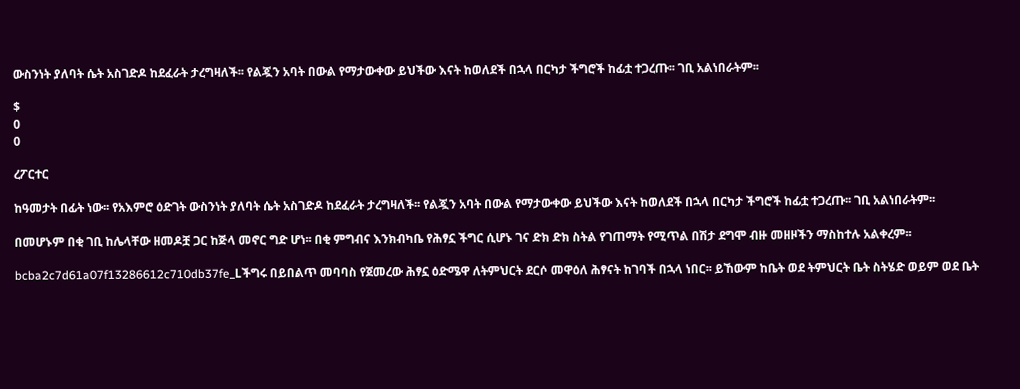ውስንነት ያለባት ሴት አስገድዶ ከደፈራት ታረግዛለች፡፡ የልጇን አባት በውል የማታውቀው ይህችው እናት ከወለደች በኋላ በርካታ ችግሮች ከፊቷ ተጋረጡ፡፡ ገቢ አልነበራትም፡፡

$
0
0

ረፖርተር

ከዓመታት በፊት ነው፡፡ የአእምሮ ዕድገት ውስንነት ያለባት ሴት አስገድዶ ከደፈራት ታረግዛለች፡፡ የልጇን አባት በውል የማታውቀው ይህችው እናት ከወለደች በኋላ በርካታ ችግሮች ከፊቷ ተጋረጡ፡፡ ገቢ አልነበራትም፡፡

በመሆኑም በቂ ገቢ ከሌላቸው ዘመዶቿ ጋር ከጅላ መኖር ግድ ሆነ፡፡ በቂ ምግብና እንክብካቤ የሕፃኗ ችግር ሲሆኑ ገና ድክ ድክ ስትል የገጠማት የሚጥል በሽታ ደግሞ ብዙ መዘዞችን ማስከተሉ አልቀረም፡፡

bcba2c7d61a07f13286612c710db37fe_Lችግሩ በይበልጥ መባባስ የጀመረው ሕፃኗ ዕድሜዋ ለትምህርት ደርሶ መዋዕለ ሕፃናት ከገባች በኋላ ነበር፡፡ ይኸውም ከቤት ወደ ትምህርት ቤት ስትሄድ ወይም ወደ ቤት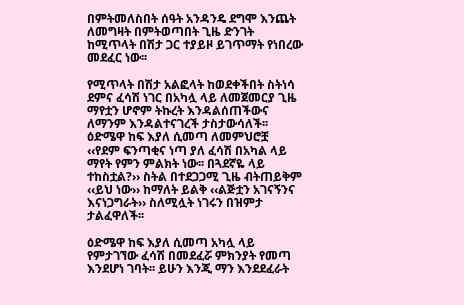በምትመለስበት ሰዓት አንዳንዴ ደግሞ እንጨት ለመግዛት በምትወጣበት ጊዜ ድንገት ከሚጥላት በሽታ ጋር ተያይዞ ይገጥማት የነበረው መደፈር ነው፡፡

የሚጥላት በሽታ አልፎላት ከወደቀችበት ስትነሳ ደምና ፈሳሽ ነገር በአካሏ ላይ ለመጀመርያ ጊዜ ማየቷን ሆኖም ትኩረት እንዳልሰጠችውና ለማንም እንዳልተናገረች ታስታውሳለች፡፡ ዕድሜዋ ከፍ እያለ ሲመጣ ለመምህሮቿ ‹‹የደም ፍንጣቂና ነጣ ያለ ፈሳሽ በአካል ላይ ማየት የምን ምልክት ነው፡፡ በጓደኛዬ ላይ ተከስቷል?›› ስትል በተደጋጋሚ ጊዜ ብትጠይቅም ‹‹ይህ ነው›› ከማለት ይልቅ ‹‹ልጅቷን አገናኝንና እናነጋግራት›› ስለሚሏት ነገሩን በዝምታ ታልፈዋለች፡፡

ዕድሜዋ ከፍ እያለ ሲመጣ አካሏ ላይ የምታገኘው ፈሳሽ በመደፈሯ ምክንያት የመጣ እንደሆነ ገባት፡፡ ይሁን እንጂ ማን እንደደፈራት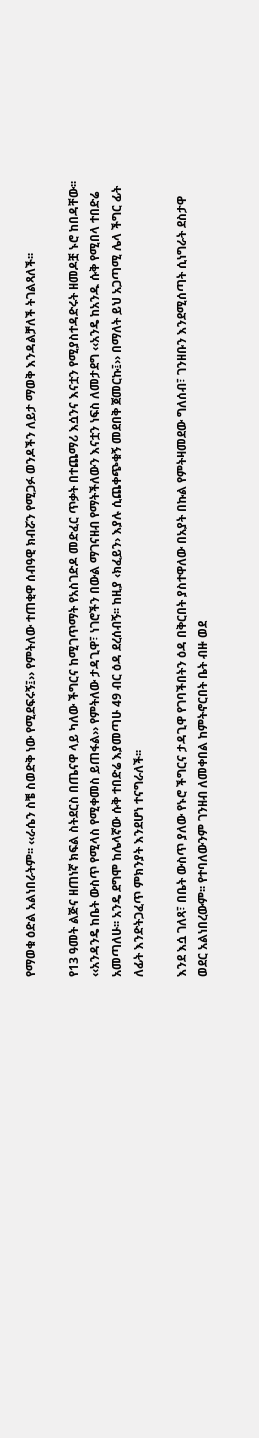የማወቁ ዕድል አልነበራትም፡፡ ‹‹ራሴን ስቼ ስወድቅ ነው የሚደፍሩኝ፤›› የምትለው ተጠቂዋ ሰብዓዊ ክብሯን የሚጋፉ ወንዶችን ለይታ ማወቅ እንዳልቻለች ትገልጻለች፡፡

የ13 ዓመት ልጅና ዘጠነኛ ክፍል ስትደርስ በጤናዋ ላይ ካለው ችግርና ከሚገጥማት የአስገድዶ መድፈር ጥቃት በተጨማሪ እሷንና እናቷን የሚያስተዳድሩት ዘመዶቿ ኑሮ ከበዳቸው፡፡ ‹‹አንዳንዴ ከቤት ውስጥ የሚላስ የሚቀመስ ይጠፋል›› የምትለው ታዳጊዋ፣ ነገሮችን በውል ማገናዘብ የማትችለውን እናቷን ነፍስ ለመታደግ ‹‹አንዴ ከአንዱ ሱቅ የሚበላ ተበድሬ አመጣለሁ፡፡ አንዴ ደግሞ ከሌላኛው ሱቅ ተበድሬ እያመጣሁ 49 ብር ዕዳ ደረሰብኝ፡፡ ከዚያ ‹ክፈይን› እያሉ ሲጨቀጭቁኝ መደበቅ ጀመርኩ፤›› በማለት ይህ አጋጣሚ ሌላ ችግር ፊት ለፊት እንድትጋፈጥ ምክንያት እንደሆነ ተናግራለች፡፡

እንደ እሷ ገለጻ፣ በቤት ውስጥ ያለው የኑሮ ችግርና ታዳጊዋ የገባችበትን ዕዳ በቅርበት ያስተዋለው በአያት በኩል የምትዛመደው ግለሰብ፣ ገንዘቡን እንደሚሰጣት ሲነግራት ደስታዋ ወደር አልነበረውም፡፡ የተባለውንም ገንዘብ ለመቀበል ከምትኖርበት ቤት ብዙ ወደ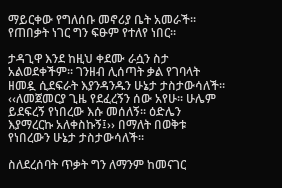ማይርቀው የግለሰቡ መኖሪያ ቤት አመራች፡፡ የጠበቃት ነገር ግን ፍፁም የተለየ ነበር፡፡

ታዳጊዋ እንደ ከዚህ ቀደሙ ራሷን ስታ አልወደቀችም፡፡ ገንዘብ ሊሰጣት ቃል የገባላት ዘመዷ ሲደፍራት እያንዳንዱን ሁኔታ ታስታውሳለች፡፡ ‹‹ለመጀመርያ ጊዜ የደፈረኝን ሰው አየሁ፡፡ ሁሌም ይደፍረኝ የነበረው እሱ መሰለኝ፡፡ ዕድሌን እያማረርኩ አለቀስኩኝ፤›› በማለት በወቅቱ የነበረውን ሁኔታ ታስታውሳለች፡፡

ስለደረሰባት ጥቃት ግን ለማንም ከመናገር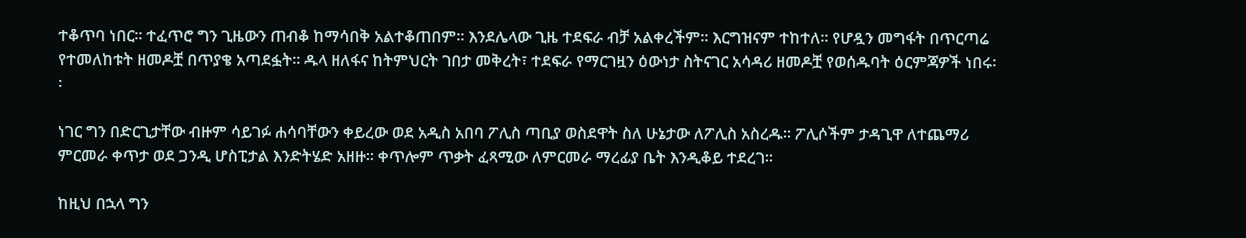ተቆጥባ ነበር፡፡ ተፈጥሮ ግን ጊዜውን ጠብቆ ከማሳበቅ አልተቆጠበም፡፡ እንደሌላው ጊዜ ተደፍራ ብቻ አልቀረችም፡፡ እርግዝናም ተከተለ፡፡ የሆዷን መግፋት በጥርጣሬ የተመለከቱት ዘመዶቿ በጥያቄ አጣደፏት፡፡ ዱላ ዘለፋና ከትምህርት ገበታ መቅረት፣ ተደፍራ የማርገዟን ዕውነታ ስትናገር አሳዳሪ ዘመዶቿ የወሰዱባት ዕርምጃዎች ነበሩ፡፡

ነገር ግን በድርጊታቸው ብዙም ሳይገፉ ሐሳባቸውን ቀይረው ወደ አዲስ አበባ ፖሊስ ጣቢያ ወስደዋት ስለ ሁኔታው ለፖሊስ አስረዱ፡፡ ፖሊሶችም ታዳጊዋ ለተጨማሪ ምርመራ ቀጥታ ወደ ጋንዲ ሆስፒታል እንድትሄድ አዘዙ፡፡ ቀጥሎም ጥቃት ፈጻሚው ለምርመራ ማረፊያ ቤት እንዲቆይ ተደረገ፡፡

ከዚህ በኋላ ግን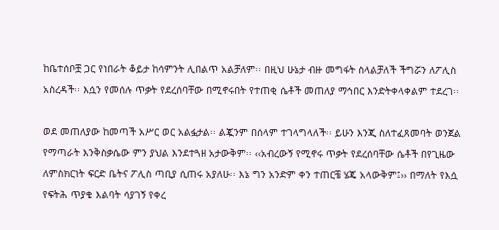ከቤተሰቦቿ ጋር የነበራት ቆይታ ከሳምንት ሊበልጥ አልቻለም፡፡ በዚህ ሁኔታ ብዙ መግፋት ስላልቻለች ችግሯን ለፖሊስ አስረዳች፡፡ እሷን የመሰሉ ጥቃት የደረሰባቸው በሚኖሩበት የተጠቂ ሴቶች መጠለያ ማኅበር እንድትቀላቀልም ተደረገ፡፡

ወደ መጠለያው ከመጣች አሥር ወር አልፏታል፡፡ ልጇንም በሰላም ተገላግላለች፡፡ ይሁን እንጂ ስለተፈጸመባት ወንጀል የማጣራት እንቅስቃሴው ምን ያህል እንደተጓዘ አታውቅም፡፡ ‹‹አብረውኝ የሚኖሩ ጥቃት የደረሰባቸው ሴቶች በየጊዜው ለምስክርነት ፍርድ ቤትና ፖሊስ ጣቢያ ሲጠሩ አያለሁ፡፡ እኔ ግን አንድም ቀን ተጠርቼ ሄጄ አላውቅም፤›› በማለት የእሷ የፍትሕ ጥያቄ እልባት ሳያገኝ የቀረ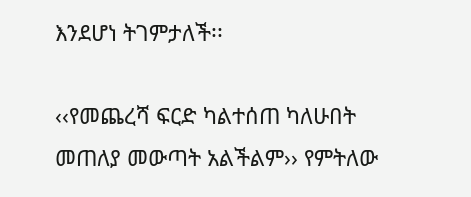እንደሆነ ትገምታለች፡፡

‹‹የመጨረሻ ፍርድ ካልተሰጠ ካለሁበት መጠለያ መውጣት አልችልም›› የምትለው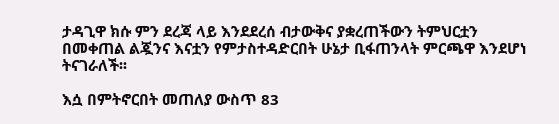ታዳጊዋ ክሱ ምን ደረጃ ላይ እንደደረሰ ብታውቅና ያቋረጠችውን ትምህርቷን በመቀጠል ልጇንና እናቷን የምታስተዳድርበት ሁኔታ ቢፋጠንላት ምርጫዋ እንደሆነ ትናገራለች፡፡

እሷ በምትኖርበት መጠለያ ውስጥ 83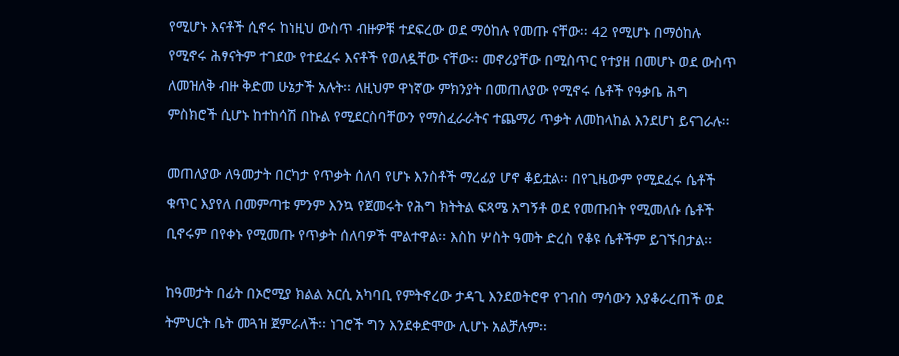የሚሆኑ እናቶች ሲኖሩ ከነዚህ ውስጥ ብዙዎቹ ተደፍረው ወደ ማዕከሉ የመጡ ናቸው፡፡ 42 የሚሆኑ በማዕከሉ የሚኖሩ ሕፃናትም ተገደው የተደፈሩ እናቶች የወለዷቸው ናቸው፡፡ መኖሪያቸው በሚስጥር የተያዘ በመሆኑ ወደ ውስጥ ለመዝለቅ ብዙ ቅድመ ሁኔታች አሉት፡፡ ለዚህም ዋነኛው ምክንያት በመጠለያው የሚኖሩ ሴቶች የዓቃቤ ሕግ ምስክሮች ሲሆኑ ከተከሳሽ በኩል የሚደርስባቸውን የማስፈራራትና ተጨማሪ ጥቃት ለመከላከል እንደሆነ ይናገራሉ፡፡

መጠለያው ለዓመታት በርካታ የጥቃት ሰለባ የሆኑ እንስቶች ማረፊያ ሆኖ ቆይቷል፡፡ በየጊዜውም የሚደፈሩ ሴቶች ቁጥር እያየለ በመምጣቱ ምንም እንኳ የጀመሩት የሕግ ክትትል ፍጻሜ አግኝቶ ወደ የመጡበት የሚመለሱ ሴቶች ቢኖሩም በየቀኑ የሚመጡ የጥቃት ሰለባዎች ሞልተዋል፡፡ እስከ ሦስት ዓመት ድረስ የቆዩ ሴቶችም ይገኙበታል፡፡

ከዓመታት በፊት በኦሮሚያ ክልል አርሲ አካባቢ የምትኖረው ታዳጊ እንደወትሮዋ የገብስ ማሳውን እያቆራረጠች ወደ ትምህርት ቤት መጓዝ ጀምራለች፡፡ ነገሮች ግን እንደቀድሞው ሊሆኑ አልቻሉም፡፡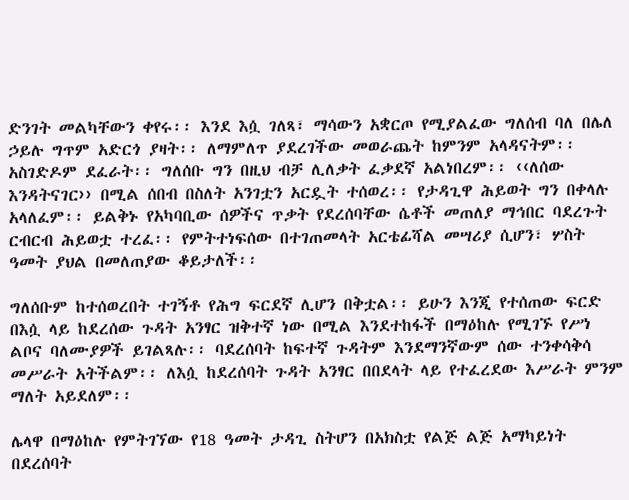ድንገት መልካቸውን ቀየሩ፡፡ እንደ እሷ ገለጻ፣ ማሳውን አቋርጦ የሚያልፈው ግለሰብ ባለ በሌለ ኃይሉ ግጥም አድርጎ ያዛት፡፡ ለማምለጥ ያደረገችው መወራጨት ከምንም አላዳናትም፡፡ አስገድዶም ደፈራት፡፡ ግለሰቡ ግን በዚህ ብቻ ሊለቃት ፈቃደኛ አልነበረም፡፡ ‹‹ለሰው እንዳትናገር›› በሚል ሰበብ በስለት አንገቷን አርዷት ተሰወረ፡፡ የታዳጊዋ ሕይወት ግን በቀላሉ አላለፈም፡፡ ይልቅኑ የአካባቢው ሰዎችና ጥቃት የደረሰባቸው ሴቶች መጠለያ ማኅበር ባደረጉት ርብርብ ሕይወቷ ተረፈ፡፡ የምትተነፍሰው በተገጠመላት አርቴፊሻል መሣሪያ ሲሆን፣ ሦስት ዓመት ያህል በመለጠያው ቆይታለች፡፡

ግለሰቡም ከተሰወረበት ተገኝቶ የሕግ ፍርደኛ ሊሆን በቅቷል፡፡ ይሁን እንጂ የተሰጠው ፍርድ በእሷ ላይ ከደረሰው ጉዳት አንፃር ዝቅተኛ ነው በሚል እንደተከፋች በማዕከሉ የሚገኙ የሥነ ልቦና ባለሙያዎች ይገልጻሉ፡፡ ባደረሰባት ከፍተኛ ጉዳትም እንደማንኛውም ሰው ተንቀሳቅሳ መሥራት አትችልም፡፡ ለእሷ ከደረሰባት ጉዳት አንፃር በበደላት ላይ የተፈረደው እሥራት ምንም ማለት አይደለም፡፡

ሌላዋ በማዕከሉ የምትገኘው የ18 ዓመት ታዳጊ ስትሆን በአክስቷ የልጅ ልጅ አማካይነት በደረሰባት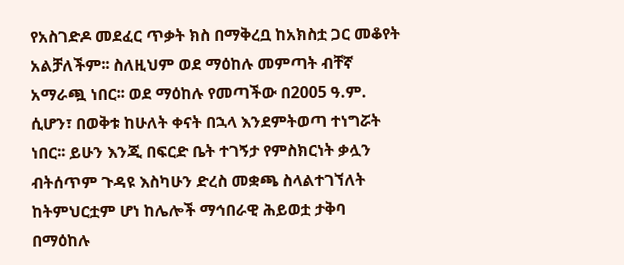የአስገድዶ መደፈር ጥቃት ክስ በማቅረቧ ከአክስቷ ጋር መቆየት አልቻለችም፡፡ ስለዚህም ወደ ማዕከሉ መምጣት ብቸኛ አማራጯ ነበር፡፡ ወደ ማዕከሉ የመጣችው በ2005 ዓ.ም. ሲሆን፣ በወቅቱ ከሁለት ቀናት በኋላ እንደምትወጣ ተነግሯት ነበር፡፡ ይሁን እንጂ በፍርድ ቤት ተገኝታ የምስክርነት ቃሏን ብትሰጥም ጉዳዩ እስካሁን ድረስ መቋጫ ስላልተገኘለት ከትምህርቷም ሆነ ከሌሎች ማኅበራዊ ሕይወቷ ታቅባ በማዕከሉ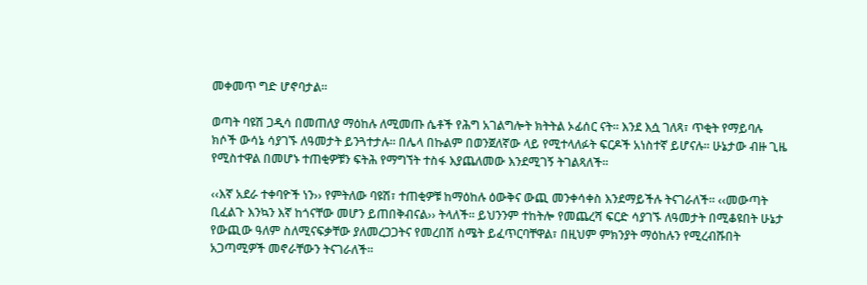መቀመጥ ግድ ሆኖባታል፡፡

ወጣት ባዩሽ ጋዲሳ በመጠለያ ማዕከሉ ለሚመጡ ሴቶች የሕግ አገልግሎት ክትትል ኦፊሰር ናት፡፡ እንደ እሷ ገለጻ፣ ጥቂት የማይባሉ ክሶች ውሳኔ ሳያገኙ ለዓመታት ይንጓተታሉ፡፡ በሌላ በኩልም በወንጀለኛው ላይ የሚተላለፉት ፍርዶች አነስተኛ ይሆናሉ፡፡ ሁኔታው ብዙ ጊዜ የሚስተዋል በመሆኑ ተጠቂዎቹን ፍትሕ የማግኘት ተስፋ እያጨለመው እንደሚገኝ ትገልጻለች፡፡

‹‹እኛ አደራ ተቀባዮች ነን›› የምትለው ባዩሽ፣ ተጠቂዎቹ ከማዕከሉ ዕውቅና ውጪ መንቀሳቀስ እንደማይችሉ ትናገራለች፡፡ ‹‹መውጣት ቢፈልጉ እንኳን እኛ ከጎናቸው መሆን ይጠበቅብናል›› ትላለች፡፡ ይህንንም ተከትሎ የመጨረሻ ፍርድ ሳያገኙ ለዓመታት በሚቆዩበት ሁኔታ የውጪው ዓለም ስለሚናፍቃቸው ያለመረጋጋትና የመረበሽ ስሜት ይፈጥርባቸዋል፣ በዚህም ምክንያት ማዕከሉን የሚረብሹበት አጋጣሚዎች መኖራቸውን ትናገራለች፡፡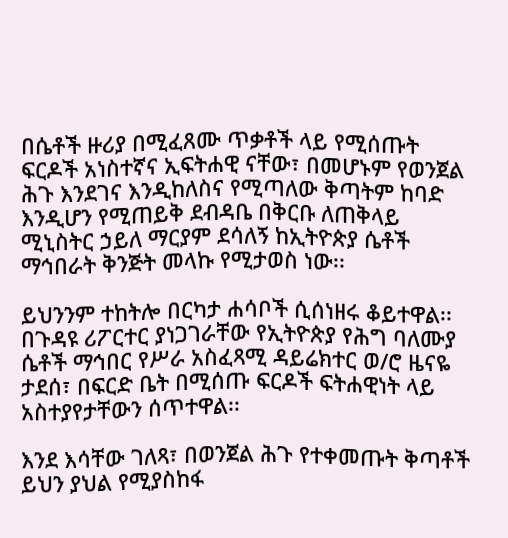በሴቶች ዙሪያ በሚፈጸሙ ጥቃቶች ላይ የሚሰጡት ፍርዶች አነስተኛና ኢፍትሐዊ ናቸው፣ በመሆኑም የወንጀል ሕጉ እንደገና እንዲከለስና የሚጣለው ቅጣትም ከባድ እንዲሆን የሚጠይቅ ደብዳቤ በቅርቡ ለጠቅላይ ሚኒስትር ኃይለ ማርያም ደሳለኝ ከኢትዮጵያ ሴቶች ማኅበራት ቅንጅት መላኩ የሚታወስ ነው፡፡

ይህንንም ተከትሎ በርካታ ሐሳቦች ሲሰነዘሩ ቆይተዋል፡፡ በጉዳዩ ሪፖርተር ያነጋገራቸው የኢትዮጵያ የሕግ ባለሙያ ሴቶች ማኅበር የሥራ አስፈጻሚ ዳይሬክተር ወ/ሮ ዜናዬ ታደሰ፣ በፍርድ ቤት በሚሰጡ ፍርዶች ፍትሐዊነት ላይ አስተያየታቸውን ሰጥተዋል፡፡

እንደ እሳቸው ገለጻ፣ በወንጀል ሕጉ የተቀመጡት ቅጣቶች ይህን ያህል የሚያስከፋ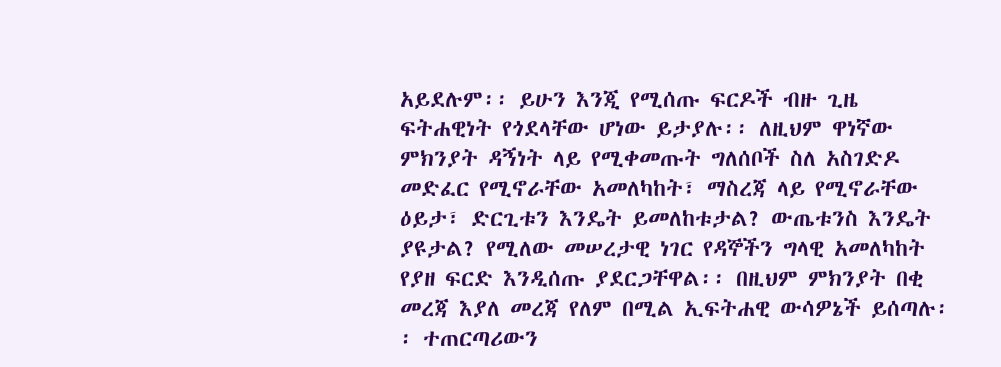አይደሉም፡፡ ይሁን እንጂ የሚሰጡ ፍርዶች ብዙ ጊዜ ፍትሐዊነት የጎደላቸው ሆነው ይታያሉ፡፡ ለዚህም ዋነኛው ምክንያት ዳኝነት ላይ የሚቀመጡት ግለሰቦች ስለ አስገድዶ መድፈር የሚኖራቸው አመለካከት፣ ማስረጃ ላይ የሚኖራቸው ዕይታ፣ ድርጊቱን እንዴት ይመለከቱታል? ውጤቱንስ እንዴት ያዩታል? የሚለው መሠረታዊ ነገር የዳኞችን ግላዊ አመለካከት የያዘ ፍርድ እንዲሰጡ ያደርጋቸዋል፡፡ በዚህም ምክንያት በቂ መረጃ እያለ መረጃ የለም በሚል ኢፍትሐዊ ውሳዎኔች ይሰጣሉ፡፡ ተጠርጣሪውን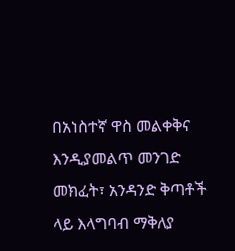በአነስተኛ ዋስ መልቀቅና እንዲያመልጥ መንገድ መክፈት፣ አንዳንድ ቅጣቶች ላይ እላግባብ ማቅለያ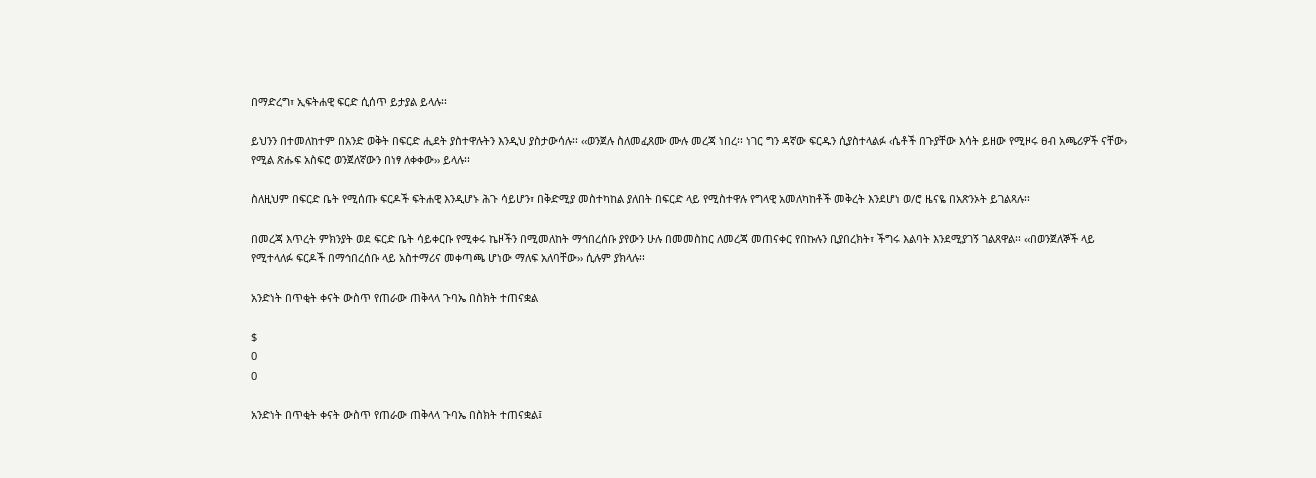በማድረግ፣ ኢፍትሐዊ ፍርድ ሲሰጥ ይታያል ይላሉ፡፡

ይህንን በተመለከተም በአንድ ወቅት በፍርድ ሒደት ያስተዋሉትን እንዲህ ያስታውሳሉ፡፡ ‹‹ወንጀሉ ስለመፈጸሙ ሙሉ መረጃ ነበረ፡፡ ነገር ግን ዳኛው ፍርዱን ሲያስተላልፉ ‹ሴቶች በጉያቸው እሳት ይዘው የሚዞሩ ፀብ አጫሪዎች ናቸው› የሚል ጽሑፍ አስፍሮ ወንጀለኛውን በነፃ ለቀቀው›› ይላሉ፡፡

ስለዚህም በፍርድ ቤት የሚሰጡ ፍርዶች ፍትሐዊ እንዲሆኑ ሕጉ ሳይሆን፣ በቅድሚያ መስተካከል ያለበት በፍርድ ላይ የሚስተዋሉ የግላዊ አመለካከቶች መቅረት እንደሆነ ወ/ሮ ዜናዬ በአጽንኦት ይገልጻሉ፡፡

በመረጃ እጥረት ምክንያት ወደ ፍርድ ቤት ሳይቀርቡ የሚቀሩ ኬዞችን በሚመለከት ማኅበረሰቡ ያየውን ሁሉ በመመስከር ለመረጃ መጠናቀር የበኩሉን ቢያበረክት፣ ችግሩ እልባት እንደሚያገኝ ገልጸዋል፡፡ ‹‹በወንጀለኞች ላይ የሚተላለፉ ፍርዶች በማኅበረሰቡ ላይ አስተማሪና መቀጣጫ ሆነው ማለፍ አለባቸው›› ሲሉም ያክላሉ፡፡

አንድነት በጥቂት ቀናት ውስጥ የጠራው ጠቅላላ ጉባኤ በስክት ተጠናቋል

$
0
0

አንድነት በጥቂት ቀናት ውስጥ የጠራው ጠቅላላ ጉባኤ በስክት ተጠናቋል፤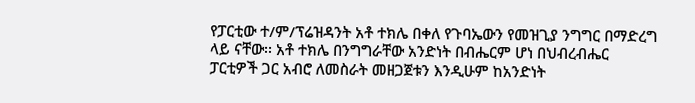የፓርቲው ተ/ም/ፕሬዝዳንት አቶ ተክሌ በቀለ የጉባኤውን የመዝጊያ ንግግር በማድረግ ላይ ናቸው፡፡ አቶ ተክሌ በንግግራቸው አንድነት በብሔርም ሆነ በህብረብሔር ፓርቲዎች ጋር አብሮ ለመስራት መዘጋጀቱን እንዲሁም ከአንድነት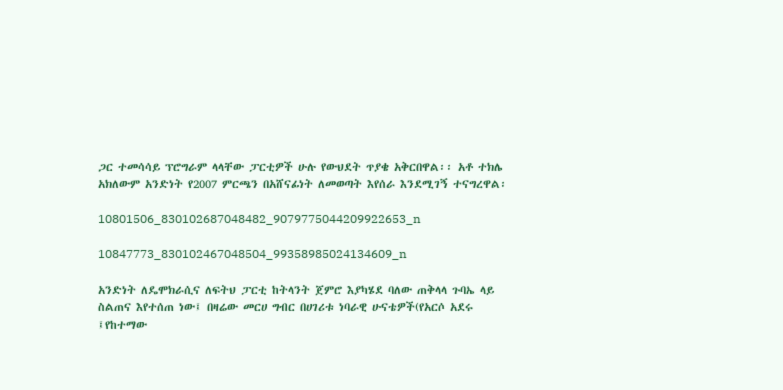ጋር ተመሳሳይ ፕሮግራም ላላቸው ፓርቲዎች ሁሉ የውህደት ጥያቄ አቅርበዋል፡፡ አቶ ተክሌ አክለውም አንድነት የ2007 ምርጫን በአሸናፊነት ለመወጣት እየሰራ እንደሚገኝ ተናግረዋል፡

10801506_830102687048482_9079775044209922653_n

10847773_830102467048504_99358985024134609_n

አንድነት ለዴሞክራሲና ለፍትህ ፓርቲ ከትላንት ጀምሮ እያካሄደ ባለው ጠቅላላ ጉባኤ ላይ ስልጠና እየተሰጠ ነው፤ በዛሬው መርሀ ግብር በሀገሪቱ ነባራዊ ሁናቴዎች(የአርሶ አደሩ ፤የከተማው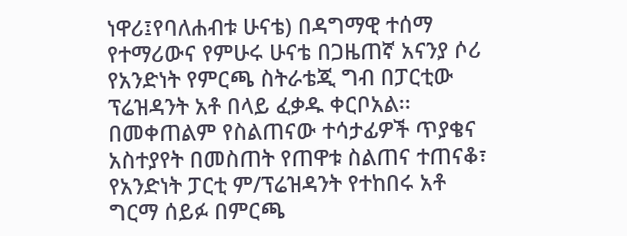ነዋሪ፤የባለሐብቱ ሁናቴ) በዳግማዊ ተሰማ የተማሪውና የምሁሩ ሁናቴ በጋዜጠኛ አናንያ ሶሪ የአንድነት የምርጫ ስትራቴጂ ግብ በፓርቲው ፕሬዝዳንት አቶ በላይ ፈቃዱ ቀርቦአል፡፡ በመቀጠልም የስልጠናው ተሳታፊዎች ጥያቄና አስተያየት በመስጠት የጠዋቱ ስልጠና ተጠናቆ፣ የአንድነት ፓርቲ ም/ፕሬዝዳንት የተከበሩ አቶ ግርማ ሰይፉ በምርጫ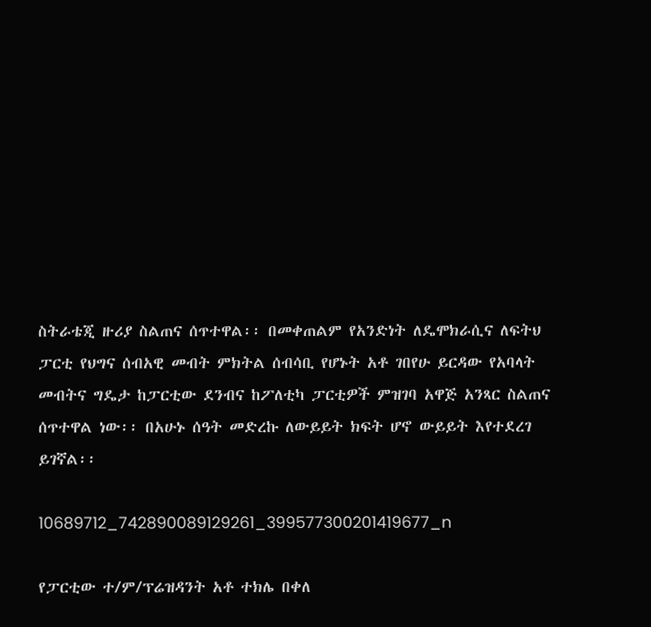ስትራቴጂ ዙሪያ ስልጠና ሰጥተዋል፡፡ በመቀጠልም የአንድነት ለዴሞክራሲና ለፍትህ ፓርቲ የህግና ሰብአዊ መብት ምክትል ሰብሳቢ የሆኑት አቶ ገበየሁ ይርዳው የአባላት መብትና ግዴታ ከፓርቲው ደንብና ከፖለቲካ ፓርቲዎች ምዝገባ አዋጅ አንጻር ስልጠና ሰጥተዋል ነው፡፡ በአሁኑ ሰዓት መድረኩ ለውይይት ክፍት ሆኖ ውይይት እየተደረገ ይገኛል፡፡

10689712_742890089129261_399577300201419677_n

የፓርቲው ተ/ም/ፕሬዝዳንት አቶ ተክሌ በቀለ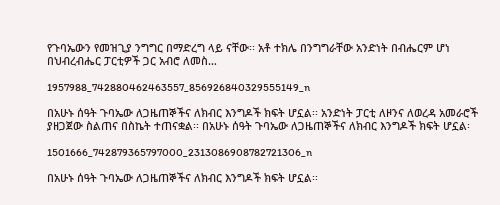የጉባኤውን የመዝጊያ ንግግር በማድረግ ላይ ናቸው፡፡ አቶ ተክሌ በንግግራቸው አንድነት በብሔርም ሆነ በህብረብሔር ፓርቲዎች ጋር አብሮ ለመስ…

1957988_742880462463557_856926840329555149_n

በአሁኑ ሰዓት ጉባኤው ለጋዜጠኞችና ለክብር እንግዶች ክፍት ሆኗል፡፡ አንድነት ፓርቲ ለዞንና ለወረዳ አመራሮች ያዘጋጀው ስልጠና በስኬት ተጠናቋል፡፡ በአሁኑ ሰዓት ጉባኤው ለጋዜጠኞችና ለክብር እንግዶች ክፍት ሆኗል፡

1501666_742879365797000_2313086908782721306_n

በአሁኑ ሰዓት ጉባኤው ለጋዜጠኞችና ለክብር እንግዶች ክፍት ሆኗል፡፡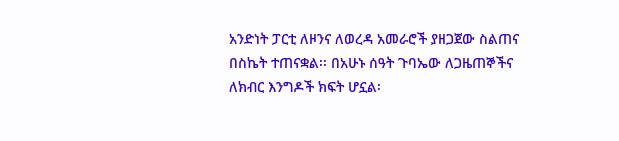አንድነት ፓርቲ ለዞንና ለወረዳ አመራሮች ያዘጋጀው ስልጠና በስኬት ተጠናቋል፡፡ በአሁኑ ሰዓት ጉባኤው ለጋዜጠኞችና ለክብር እንግዶች ክፍት ሆኗል፡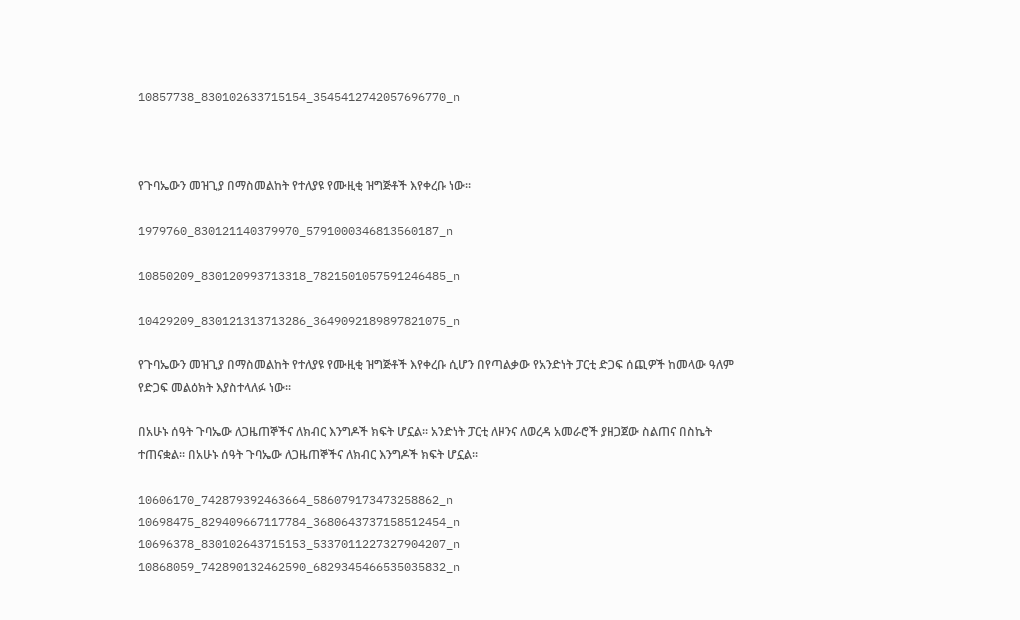10857738_830102633715154_3545412742057696770_n



የጉባኤውን መዝጊያ በማስመልከት የተለያዩ የሙዚቂ ዝግጅቶች እየቀረቡ ነው፡፡

1979760_830121140379970_5791000346813560187_n

10850209_830120993713318_7821501057591246485_n

10429209_830121313713286_3649092189897821075_n

የጉባኤውን መዝጊያ በማስመልከት የተለያዩ የሙዚቂ ዝግጅቶች እየቀረቡ ሲሆን በየጣልቃው የአንድነት ፓርቲ ድጋፍ ሰጪዎች ከመላው ዓለም የድጋፍ መልዕክት እያስተላለፉ ነው፡፡

በአሁኑ ሰዓት ጉባኤው ለጋዜጠኞችና ለክብር እንግዶች ክፍት ሆኗል፡፡ አንድነት ፓርቲ ለዞንና ለወረዳ አመራሮች ያዘጋጀው ስልጠና በስኬት ተጠናቋል፡፡ በአሁኑ ሰዓት ጉባኤው ለጋዜጠኞችና ለክብር እንግዶች ክፍት ሆኗል፡፡

10606170_742879392463664_586079173473258862_n 10698475_829409667117784_3680643737158512454_n 10696378_830102643715153_5337011227327904207_n 10868059_742890132462590_6829345466535035832_n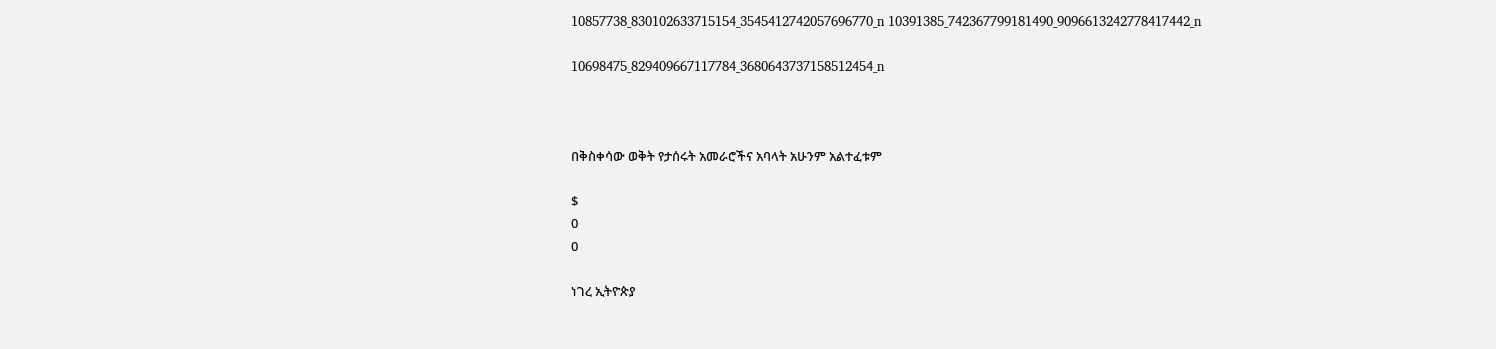10857738_830102633715154_3545412742057696770_n 10391385_742367799181490_9096613242778417442_n

10698475_829409667117784_3680643737158512454_n



በቅስቀሳው ወቅት የታሰሩት አመራሮችና አባላት አሁንም አልተፈቱም

$
0
0

ነገረ ኢትዮጵያ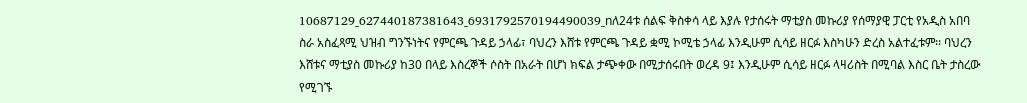10687129_627440187381643_6931792570194490039_nለ24ቱ ሰልፍ ቅስቀሳ ላይ እያሉ የታሰሩት ማቲያስ መኩሪያ የሰማያዊ ፓርቲ የአዲስ አበባ ስራ አስፈጻሚ ህዝብ ግንኙነትና የምርጫ ጉዳይ ኃላፊ፣ ባህረን እሸቱ የምርጫ ጉዳይ ቋሚ ኮሚቴ ኃላፊ እንዲሁም ሲሳይ ዘርፉ እስካሁን ድረስ አልተፈቱም፡፡ ባህረን እሸቱና ማቲያስ መኩሪያ ከ30 በላይ እስረኞች ሶስት በአራት በሆነ ክፍል ታጭቀው በሚታሰሩበት ወረዳ 9፤ እንዲሁም ሲሳይ ዘርፉ ላዛሪስት በሚባል እስር ቤት ታስረው የሚገኙ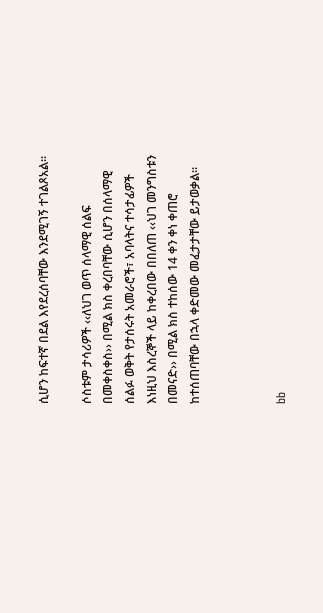ሲሆን ከፍተኛ በደል እየደረሰባቸው እንደሚገኝ ተገልጾአል፡፡

ሶስቱም ታሳሪዎች ‹‹ለህገ ወጥ ሰላማዊ ሰልፍ በመቀስቀስ›› በሚል ክስ ቀረበባቸው ሲሆን በሰላማዊ ሰልፉ ወቅት የታሰሩት አመራሮች፣ አባላትና ተሳታፊዎች እነዚህ እስረኞች ላይ ከቀረበው በበለጠ ‹‹ህገ መንግስቱን በመናድ›› በሚል ክስ ተከሰው 14 ቀን ቀነ ቀጠሮ ከተሰጠባቸው በኋላ ቀድመው መፈታታቸው ይታወቃል፡፡



bb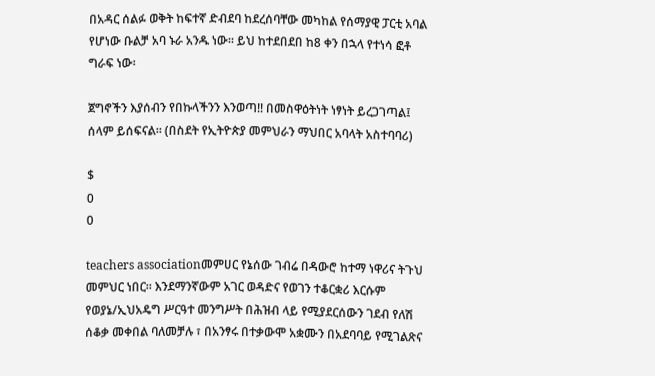በአዳር ሰልፉ ወቅት ከፍተኛ ድብደባ ከደረሰባቸው መካከል የሰማያዊ ፓርቲ አባል የሆነው ቡልቻ አባ ኑራ አንዱ ነው፡፡ ይህ ከተደበደበ ከ8 ቀን በኋላ የተነሳ ፎቶ ግራፍ ነው፡

ጀግኖችን እያሰብን የበኩላችንን እንወጣ!! በመስዋዕትነት ነፃነት ይረጋገጣል፤ ሰላም ይሰፍናል። (በስደት የኢትዮጵያ መምህራን ማህበር አባላት አስተባባሪ)

$
0
0

teachers associationመምሀር የኔሰው ገብሬ በዳውሮ ከተማ ነዋሪና ትጉህ መምህር ነበር። እንደማንኛውም አገር ወዳድና የወገን ተቆርቋሪ እርሱም የወያኔ/ኢህአዴግ ሥርዓተ መንግሥት በሕዝብ ላይ የሚያደርሰውን ገደብ የለሽ ሰቆቃ መቀበል ባለመቻሉ ፣ በአንፃሩ በተቃውሞ አቋሙን በአደባባይ የሚገልጽና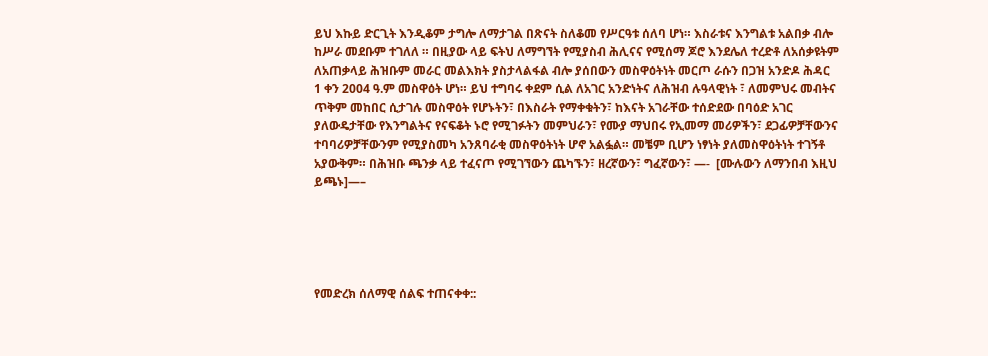ይህ እኩይ ድርጊት እንዲቆም ታግሎ ለማታገል በጽናት ስለቆመ የሥርዓቱ ሰለባ ሆነ። እስራቱና እንግልቱ አልበቃ ብሎ ከሥራ መደቡም ተገለለ ። በዚያው ላይ ፍትህ ለማግኘት የሚያስብ ሕሊናና የሚሰማ ጆሮ እንደሌለ ተረድቶ ለአሰቃዩትም ለአጠቃላይ ሕዝቡም መራር መልእክት ያስታላልፋል ብሎ ያሰበውን መስዋዕትነት መርጦ ራሱን በጋዝ አንድዶ ሕዳር 1 ቀን 2004 ዓ.ም መስዋዕት ሆነ። ይህ ተግባሩ ቀደም ሲል ለአገር አንድነትና ለሕዝብ ሉዓላዊነት ፣ ለመምህሩ መብትና ጥቅም መከበር ሲታገሉ መስዋዕት የሆኑትን፣ በእስራት የማቀቁትን፣ ከእናት አገራቸው ተሰድደው በባዕድ አገር ያለውዴታቸው የእንግልትና የናፍቆት ኑሮ የሚገፉትን መምህራን፣ የሙያ ማህበሩ የኢመማ መሪዎችን፣ ደጋፊዎቻቸውንና ተባባሪዎቻቸውንም የሚያስመካ አንጸባራቂ መስዋዕትነት ሆኖ አልፏል። መቼም ቢሆን ነፃነት ያለመስዋዕትነት ተገኝቶ አያውቅም። በሕዝቡ ጫንቃ ላይ ተፈናጦ የሚገኘውን ጨካኙን፣ ዘረኛውን፣ ግፈኛውን፣ —-  [ሙሉውን ለማንበብ እዚህ ይጫኑ]—–





የመድረክ ሰለማዊ ሰልፍ ተጠናቀቀ::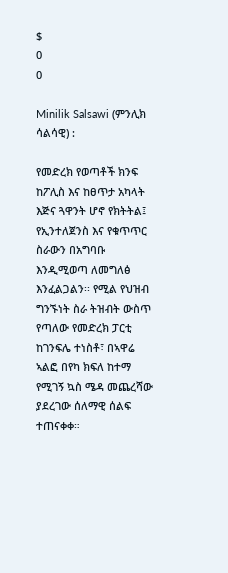$
0
0

Minilik Salsawi (ምንሊክ ሳልሳዊ) :

የመድረክ የወጣቶች ክንፍ ከፖሊስ እና ከፀጥታ አካላት እጅና ጓዋንት ሆኖ የክትትል፤ የኢንተለጀንስ እና የቁጥጥር ስራውን በአግባቡ እንዲሚወጣ ለመግለፅ እንፈልጋልን፡፡ የሚል የህዝብ ግንኙነት ስራ ትዝብት ውስጥ የጣለው የመድረክ ፓርቲ ከገንፍሌ ተነስቶ፣ በኣዋሬ ኣልፎ በየካ ክፍለ ከተማ የሚገኝ ኳስ ሜዳ መጨረሻው ያደረገው ሰለማዊ ሰልፍ ተጠናቀቀ።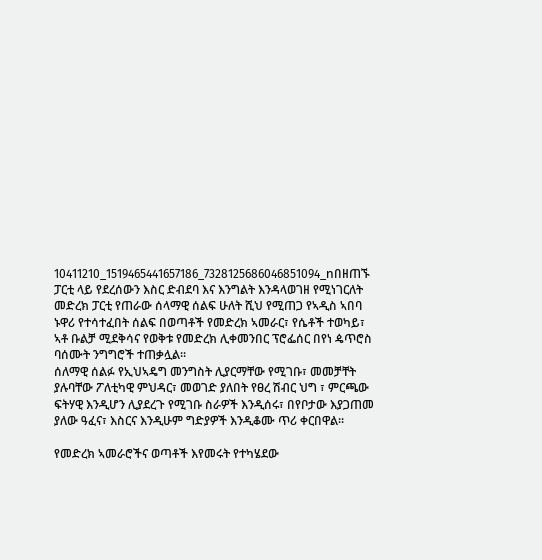10411210_1519465441657186_7328125686046851094_nበዘጠኙ ፓርቲ ላይ የደረሰውን እስር ድብደባ እና እንግልት እንዳላወገዘ የሚነገርለት መድረክ ፓርቲ የጠራው ሰላማዊ ሰልፍ ሁለት ሺህ የሚጠጋ የኣዲስ ኣበባ ኑዋሪ የተሳተፈበት ሰልፍ በወጣቶች የመድረክ ኣመራር፣ የሴቶች ተወካይ፣ ኣቶ ቡልቻ ሚደቅሳና የወቅቱ የመድረክ ሊቀመንበር ፕሮፌሰር በየነ ዼጥሮስ ባሰሙት ንግግሮች ተጠቃሏል።
ሰለማዊ ሰልፉ የኢህኣዴግ መንግስት ሊያርማቸው የሚገቡ፣ መመቻቸት ያሉባቸው ፖለቲካዊ ምህዳር፣ መወገድ ያለበት የፀረ ሽብር ህግ ፣ ምርጫው ፍትሃዊ እንዲሆን ሊያደረጉ የሚገቡ ስራዎች እንዲሰሩ፣ በየቦታው እያጋጠመ ያለው ዓፈና፣ እስርና እንዲሁም ግድያዎች እንዲቆሙ ጥሪ ቀርበዋል።

የመድረክ ኣመራሮችና ወጣቶች እየመሩት የተካሄደው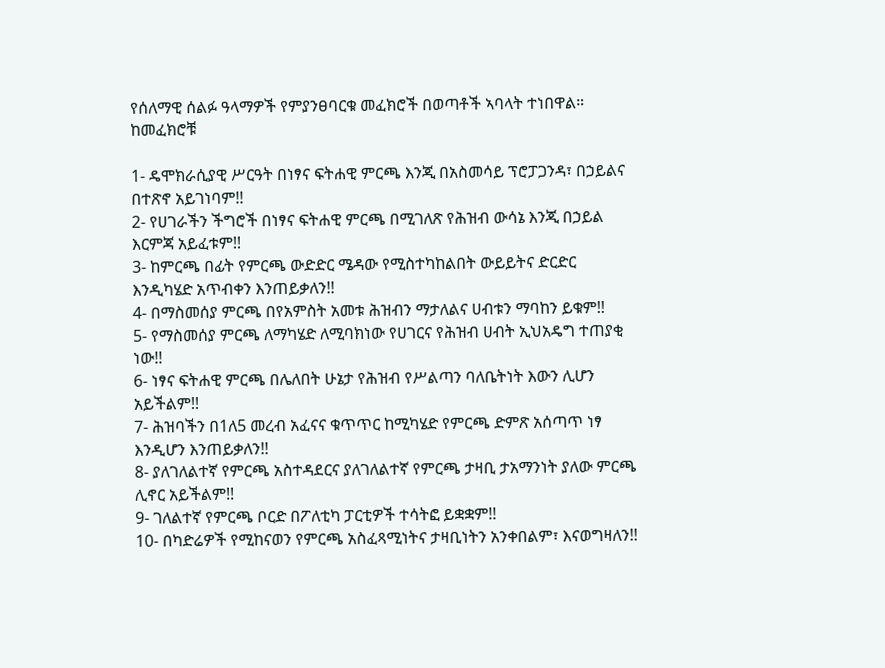የሰለማዊ ሰልፉ ዓላማዎች የምያንፀባርቁ መፈክሮች በወጣቶች ኣባላት ተነበዋል። ከመፈክሮቹ

1- ዴሞክራሲያዊ ሥርዓት በነፃና ፍትሐዊ ምርጫ እንጂ በአስመሳይ ፕሮፓጋንዳ፣ በኃይልና በተጽኖ አይገነባም!!
2- የሀገራችን ችግሮች በነፃና ፍትሐዊ ምርጫ በሚገለጽ የሕዝብ ውሳኔ እንጂ በኃይል እርምጃ አይፈቱም!!
3- ከምርጫ በፊት የምርጫ ውድድር ሜዳው የሚስተካከልበት ውይይትና ድርድር እንዲካሄድ አጥብቀን እንጠይቃለን!!
4- በማስመሰያ ምርጫ በየአምስት አመቱ ሕዝብን ማታለልና ሀብቱን ማባከን ይቁም!!
5- የማስመሰያ ምርጫ ለማካሄድ ለሚባክነው የሀገርና የሕዝብ ሀብት ኢህአዴግ ተጠያቂ ነው!!
6- ነፃና ፍትሐዊ ምርጫ በሌለበት ሁኔታ የሕዝብ የሥልጣን ባለቤትነት እውን ሊሆን አይችልም!!
7- ሕዝባችን በ1ለ5 መረብ አፈናና ቁጥጥር ከሚካሄድ የምርጫ ድምጽ አሰጣጥ ነፃ እንዲሆን እንጠይቃለን!!
8- ያለገለልተኛ የምርጫ አስተዳደርና ያለገለልተኛ የምርጫ ታዛቢ ታአማንነት ያለው ምርጫ ሊኖር አይችልም!!
9- ገለልተኛ የምርጫ ቦርድ በፖለቲካ ፓርቲዎች ተሳትፎ ይቋቋም!!
10- በካድሬዎች የሚከናወን የምርጫ አስፈጻሚነትና ታዛቢነትን አንቀበልም፣ እናወግዛለን!!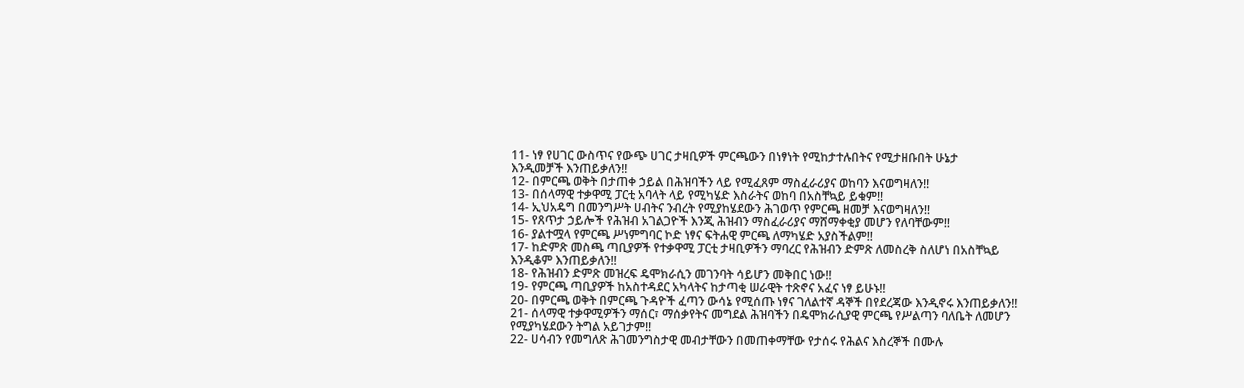11- ነፃ የሀገር ውስጥና የውጭ ሀገር ታዛቢዎች ምርጫውን በነፃነት የሚከታተሉበትና የሚታዘቡበት ሁኔታ
እንዲመቻች እንጠይቃለን!!
12- በምርጫ ወቅት በታጠቀ ኃይል በሕዝባችን ላይ የሚፈጸም ማስፈራሪያና ወከባን እናወግዛለን!!
13- በሰላማዊ ተቃዋሚ ፓርቲ አባላት ላይ የሚካሄድ እስራትና ወከባ በአስቸኳይ ይቁም!!
14- ኢህአዴግ በመንግሥት ሀብትና ንብረት የሚያከሄደውን ሕገወጥ የምርጫ ዘመቻ እናወግዛለን!!
15- የጸጥታ ኃይሎች የሕዝብ አገልጋዮች እንጂ ሕዝብን ማስፈራሪያና ማሸማቀቂያ መሆን የለባቸውም!!
16- ያልተሟላ የምርጫ ሥነምግባር ኮድ ነፃና ፍትሐዊ ምርጫ ለማካሄድ አያስችልም!!
17- ከድምጽ መስጫ ጣቢያዎች የተቃዋሚ ፓርቲ ታዛቢዎችን ማባረር የሕዝብን ድምጽ ለመስረቅ ስለሆነ በአስቸኳይ
እንዲቆም እንጠይቃለን!!
18- የሕዝብን ድምጽ መዝረፍ ዴሞክራሲን መገንባት ሳይሆን መቅበር ነው!!
19- የምርጫ ጣቢያዎች ከአስተዳደር አካላትና ከታጣቂ ሠራዊት ተጽኖና አፈና ነፃ ይሁኑ!!
20- በምርጫ ወቅት በምርጫ ጉዳዮች ፈጣን ውሳኔ የሚሰጡ ነፃና ገለልተኛ ዳኞች በየደረጃው እንዲኖሩ እንጠይቃለን!!
21- ሰላማዊ ተቃዋሚዎችን ማሰር፣ ማሰቃየትና መግደል ሕዝባችን በዴሞክራሲያዊ ምርጫ የሥልጣን ባለቤት ለመሆን
የሚያካሄደውን ትግል አይገታም!!
22- ሀሳብን የመግለጽ ሕገመንግስታዊ መብታቸውን በመጠቀማቸው የታሰሩ የሕልና እስረኞች በሙሉ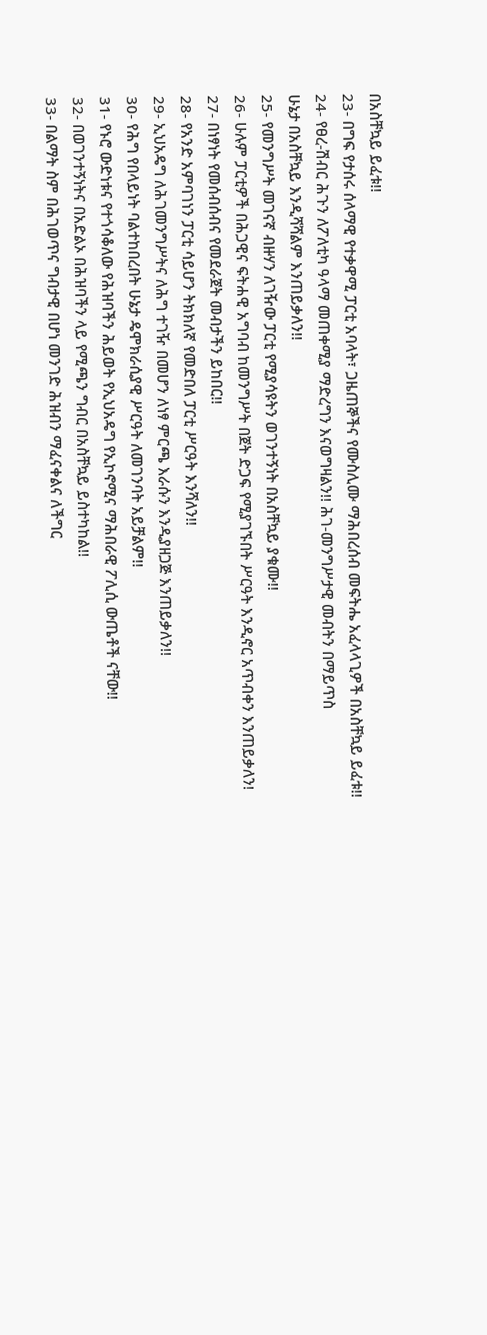በአስቸኳይ ይፈቱ!!
23- በግፍ የታሰሩ ሰላማዊ የተቃዋሚ ፓርቲ አባላት፣ ጋዜጠኞችና የሙስሊሙ ማሕበረሰብ መፍትሔ አፈላላጊዎች በአስቸኳይ ይፈቱ!!
24- የፀረ-ሽብር ሕጉን ለፖለቲካ ዓላማ መጠቀሚያ ማድረግን እናወግዛልን!! ሕገ-መንግሥታዊ መብትን በማይጥስ
ሁኔታ በአስቸኳይ እንዲሻሻልም እንጠይቃለን!!
25- የመንግሥት መገናኛ ብዙሃን ለገዥው ፓርቲ የሚያሳዩትን ወገንተኝነት በአስቸኳይ ያቁሙ!!
26- ሁሉም ፓርቲዎች በሕጋዊና ፍትሐዊ አግባብ ከመንግሥት በጀት ድጋፍ የሚያገኙበት ሥርዓት እንዲኖር አጥብቀን እንጠይቃለን!
27- በነፃነት የመሰብሰብና የመደራጀት መብታችን ይከበር!!
28- የአንድ አምባገነን ፓርቲ ሳይሆን ትክክለኛ የመድበለ ፓርቲ ሥርዓት እንሻለን!!
29- ኢህአዴግ ለሕገመንግሥትና ለሕግ ተገዥ በመሆን ለነፃ ምርጫ እራሱን እንዲያዘጋጅ እንጠይቃለን!!
30- የሕግ የበላይነት ባልተከበረበት ሁኔታ ዴሞክራሲያዊ ሥርዓት ለመገንባት አይቻልም!!
31- የኑሮ ውድነቱና የተጎሳቆለው የሕዝባችን ሕይወት የኢህአዴግ የኢኮኖሚና ማሕበራዊ ፖሊሲ ውጤቶች ናቸው!!
32- በወገንተኝነትና በአድልኦ በሕዝባችን ላይ የሚጫን ግብር በአስቸኳይ ይስተካከል!!
33- በልማት ስም በሕገወጥና ግብታዊ በሆነ መንገድ ሕዝብን ማፈናቀልና ለችግር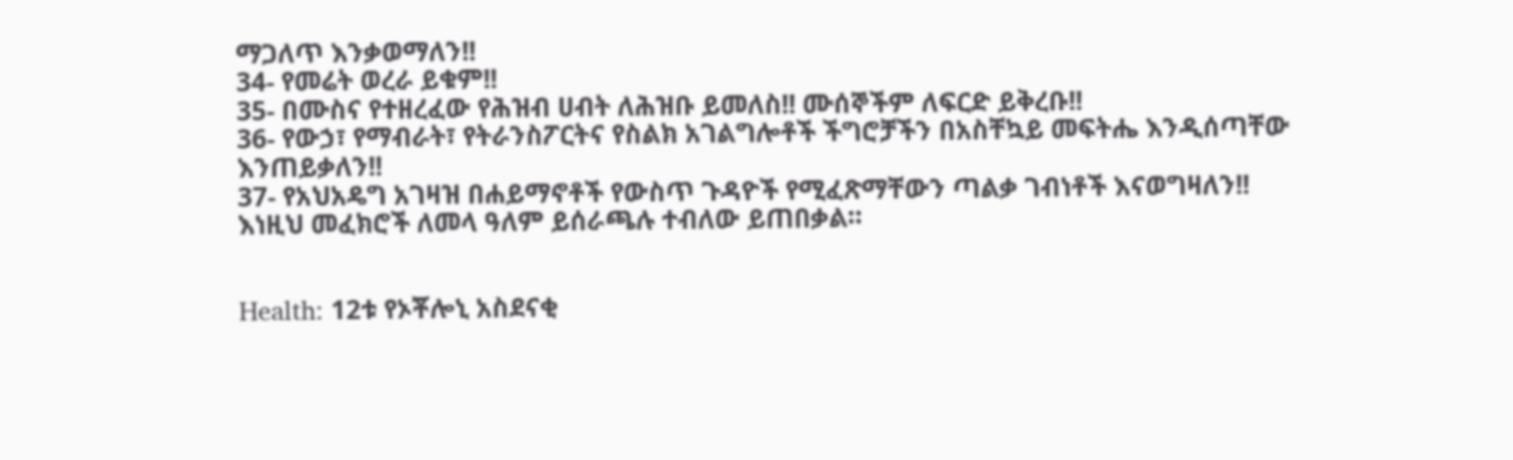ማጋለጥ እንቃወማለን!!
34- የመሬት ወረራ ይቁም!!
35- በሙስና የተዘረፈው የሕዝብ ሀብት ለሕዝቡ ይመለስ!! ሙሰኞችም ለፍርድ ይቅረቡ!!
36- የውኃ፣ የማብራት፣ የትራንስፖርትና የስልክ አገልግሎቶች ችግሮቻችን በአስቸኳይ መፍትሔ እንዲሰጣቸው እንጠይቃለን!!
37- የአህአዴግ አገዛዝ በሐይማኖቶች የውስጥ ጉዳዮች የሚፈጽማቸውን ጣልቃ ገብነቶች እናወግዛለን!!
እነዚህ መፈክሮች ለመላ ዓለም ይሰራጫሉ ተብለው ይጠበቃል።


Health: 12ቱ የኦቾሎኒ አስደናቂ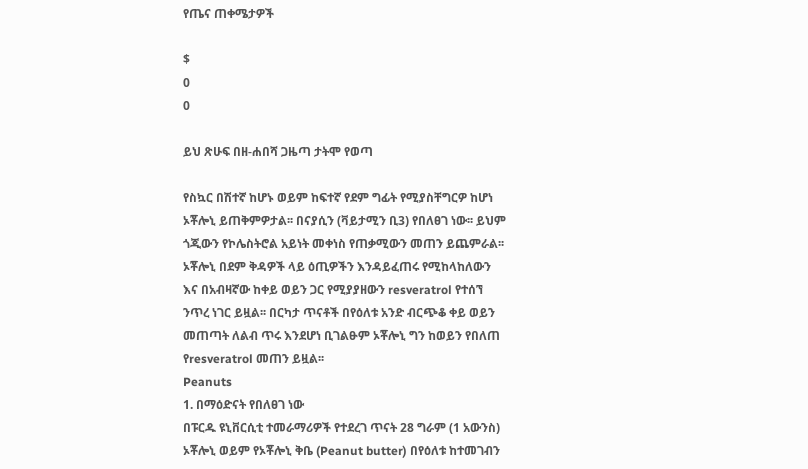የጤና ጠቀሜታዎች

$
0
0

ይህ ጽሁፍ በዘ-ሐበሻ ጋዜጣ ታትሞ የወጣ

የስኳር በሽተኛ ከሆኑ ወይም ከፍተኛ የደም ግፊት የሚያስቸግርዎ ከሆነ ኦቾሎኒ ይጠቅምዎታል፡፡ በናያሲን (ቫይታሚን ቢ3) የበለፀገ ነው፡፡ ይህም ጎጂውን የኮሌስትሮል አይነት መቀነስ የጠቃሚውን መጠን ይጨምራል፡፡ ኦቾሎኒ በደም ቅዳዎች ላይ ዕጢዎችን እንዳይፈጠሩ የሚከላከለውን እና በአብዛኛው ከቀይ ወይን ጋር የሚያያዘውን resveratrol የተሰኘ ንጥረ ነገር ይዟል፡፡ በርካታ ጥናቶች በየዕለቱ አንድ ብርጭቆ ቀይ ወይን መጠጣት ለልብ ጥሩ እንደሆነ ቢገልፁም ኦቾሎኒ ግን ከወይን የበለጠ የresveratrol መጠን ይዟል፡፡
Peanuts
1. በማዕድናት የበለፀገ ነው
በፑርዱ ዩኒቨርሲቲ ተመራማሪዎች የተደረገ ጥናት 28 ግራም (1 አውንስ) ኦቾሎኒ ወይም የኦቾሎኒ ቅቤ (Peanut butter) በየዕለቱ ከተመገብን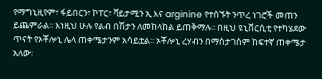የማግኒዚየም፣ ፋይበርን፣ ኮፐር፣ ቫይታሚን ኢ እና arginine የተሰኙት ንጥረ ነገሮች መጠን ይጨምራል፡፡ እነዚህ ሁሉ የልብ በሽታን ለመከላከል ይጠቅማሉ፡፡ በዚህ ዩኒቨርሲቲ የተካሄደው ጥናት የኦቾሎኒ ሌላ ጠቀሜታንም አሳይቷል፡፡ ኦቾሎኒ ረሃብን በማስታገስም ከፍተኛ ጠቀሜታ አለው፡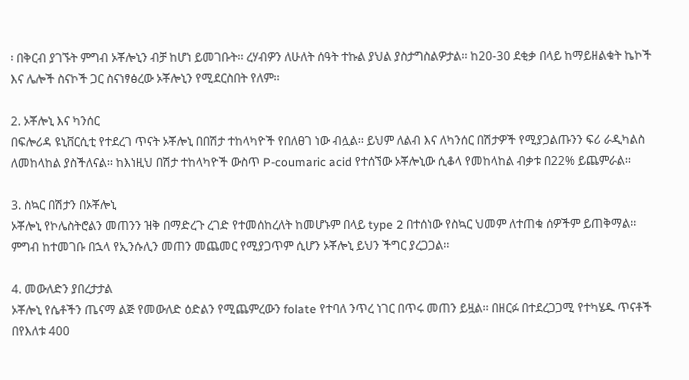፡ በቅርብ ያገኙት ምግብ ኦቾሎኒን ብቻ ከሆነ ይመገቡት፡፡ ረሃብዎን ለሁለት ሰዓት ተኩል ያህል ያስታግስልዎታል፡፡ ከ20-30 ደቂቃ በላይ ከማይዘልቁት ኬኮች እና ሌሎች ስናኮች ጋር ስናነፃፅረው ኦቾሎኒን የሚደርስበት የለም፡፡

2. ኦቾሎኒ እና ካንሰር
በፍሎሪዳ ዩኒቨርሲቲ የተደረገ ጥናት ኦቾሎኒ በበሽታ ተከላካዮች የበለፀገ ነው ብሏል፡፡ ይህም ለልብ እና ለካንሰር በሽታዎች የሚያጋልጡንን ፍሪ ራዲካልስ ለመከላከል ያስችለናል፡፡ ከእነዚህ በሽታ ተከላካዮች ውስጥ P-coumaric acid የተሰኘው ኦቾሎኒው ሲቆላ የመከላከል ብቃቱ በ22% ይጨምራል፡፡

3. ስኳር በሽታን በኦቾሎኒ
ኦቾሎኒ የኮሌስትሮልን መጠንን ዝቅ በማድረጉ ረገድ የተመሰከረለት ከመሆኑም በላይ type 2 በተሰነው የስኳር ህመም ለተጠቁ ሰዎችም ይጠቅማል፡፡ ምግብ ከተመገቡ በኋላ የኢንሱሊን መጠን መጨመር የሚያጋጥም ሲሆን ኦቾሎኒ ይህን ችግር ያረጋጋል፡፡

4. መውለድን ያበረታታል
ኦቾሎኒ የሴቶችን ጤናማ ልጅ የመውለድ ዕድልን የሚጨምረውን folate የተባለ ንጥረ ነገር በጥሩ መጠን ይዟል፡፡ በዘርፉ በተደረጋጋሚ የተካሄዱ ጥናቶች በየእለቱ 400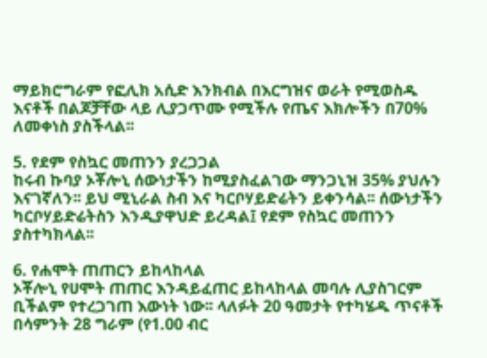ማይክሮግራም የፎሊክ አሲድ እንክብል በእርግዝና ወራት የሚወስዱ እናቶች በልጆቻቸው ላይ ሊያጋጥሙ የሚችሉ የጤና እክሎችን በ70% ለመቀነስ ያስችላል፡፡

5. የደም የስኳር መጠንን ያረጋጋል
ከሩብ ኩባያ ኦቾሎኒ ሰውነታችን ከሚያስፈልገው ማንጋኒዝ 35% ያህሉን እናገኛለን፡፡ ይህ ሚኒራል ስብ እና ካርቦሃይድሬትን ይቀንሳል፡፡ ሰውነታችን ካርቦሃይድሬትስን እንዲያዋህድ ይረዳል፤ የደም የስኳር መጠንን ያስተካክላል፡፡

6. የሐሞት ጠጠርን ይከላከላል
ኦቾሎኒ የሀሞት ጠጠር እንዳይፈጠር ይከላከላል መባሉ ሊያስገርም ቢችልም የተረጋገጠ እውነት ነው፡፡ ላለፉት 20 ዓመታት የተካሄዱ ጥናቶች በሳምንት 28 ግራም (የ1.00 ብር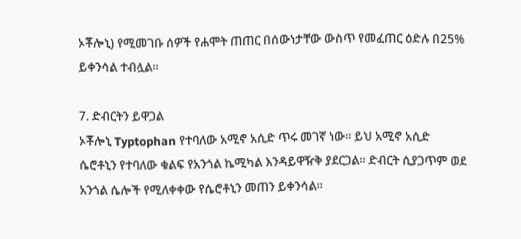ኦቾሎኒ) የሚመገቡ ሰዎች የሐሞት ጠጠር በሰውነታቸው ውስጥ የመፈጠር ዕድሉ በ25% ይቀንሳል ተብሏል፡፡

7. ድብርትን ይዋጋል
ኦቾሎኒ Typtophan የተባለው አሚኖ አሲድ ጥሩ መገኛ ነው፡፡ ይህ አሚኖ አሲድ ሴሮቶኒን የተባለው ቁልፍ የአንጎል ኬሚካል እንዳይዋዥቅ ያደርጋል፡፡ ድብርት ሲያጋጥም ወደ አንጎል ሴሎች የሚለቀቀው የሴሮቶኒን መጠን ይቀንሳል፡፡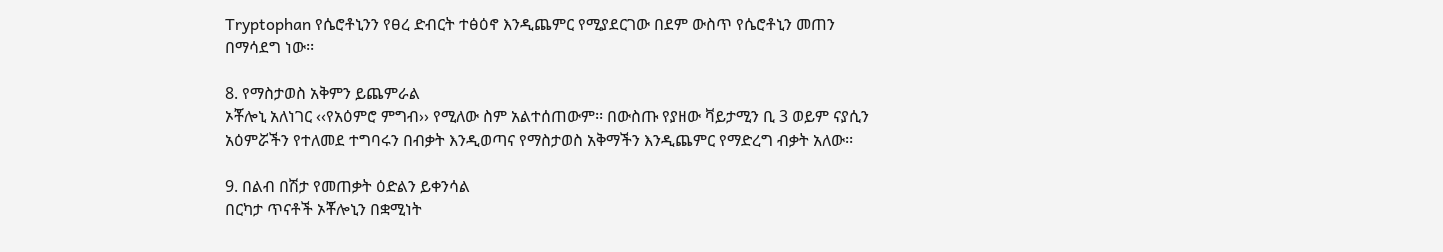Tryptophan የሴሮቶኒንን የፀረ ድብርት ተፅዕኖ እንዲጨምር የሚያደርገው በደም ውስጥ የሴሮቶኒን መጠን በማሳደግ ነው፡፡

8. የማስታወስ አቅምን ይጨምራል
ኦቾሎኒ አለነገር ‹‹የአዕምሮ ምግብ›› የሚለው ስም አልተሰጠውም፡፡ በውስጡ የያዘው ቫይታሚን ቢ 3 ወይም ናያሲን አዕምሯችን የተለመደ ተግባሩን በብቃት እንዲወጣና የማስታወስ አቅማችን እንዲጨምር የማድረግ ብቃት አለው፡፡

9. በልብ በሽታ የመጠቃት ዕድልን ይቀንሳል
በርካታ ጥናቶች ኦቾሎኒን በቋሚነት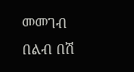መመገብ በልብ በሽ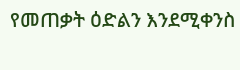የመጠቃት ዕድልን እንደሚቀንስ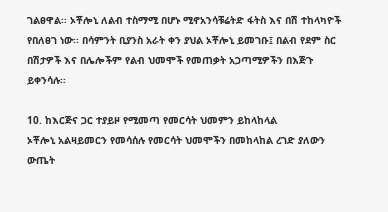ገልፀዋል፡፡ ኦቾሎኒ ለልብ ተስማሚ በሆኑ ሚኖአንሳቹሬትድ ፋትስ እና በሽ ተከላካዮች የበለፀገ ነው፡፡ በሳምንት ቢያንስ አራት ቀን ያህል ኦቾሎኒ ይመገቡ፤ በልብ የደም ስር በሽታዎች እና በሌሎችም የልብ ህመሞች የመጠቃት አጋጣሚዎችን በእጅጉ ይቀንሳሉ፡፡

10. ከእርጅና ጋር ተያይዞ የሚመጣ የመርሳት ህመምን ይከላከላል
ኦቾሎኒ አልዛይመርን የመሳሰሉ የመርሳት ህመሞችን በመከላከል ረገድ ያለውን ውጤት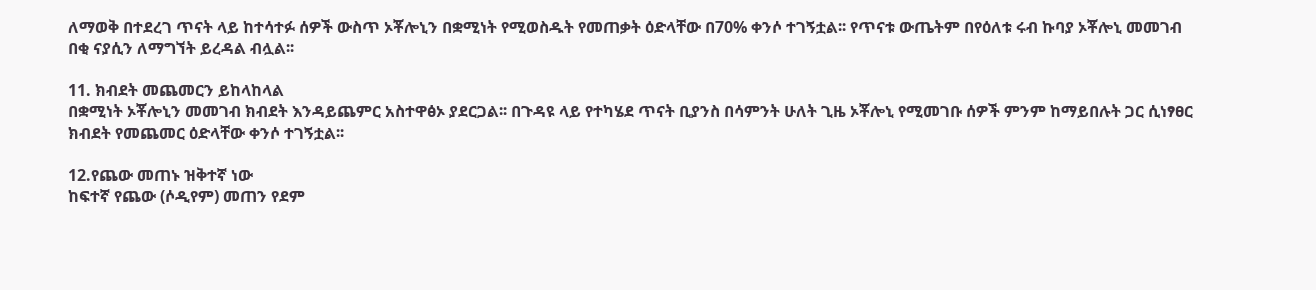ለማወቅ በተደረገ ጥናት ላይ ከተሳተፉ ሰዎች ውስጥ ኦቾሎኒን በቋሚነት የሚወስዱት የመጠቃት ዕድላቸው በ70% ቀንሶ ተገኝቷል፡፡ የጥናቱ ውጤትም በየዕለቱ ሩብ ኩባያ ኦቾሎኒ መመገብ በቂ ናያሲን ለማግኘት ይረዳል ብሏል፡፡

11. ክብደት መጨመርን ይከላከላል
በቋሚነት ኦቾሎኒን መመገብ ክብደት እንዳይጨምር አስተዋፅኦ ያደርጋል፡፡ በጉዳዩ ላይ የተካሄደ ጥናት ቢያንስ በሳምንት ሁለት ጊዜ ኦቾሎኒ የሚመገቡ ሰዎች ምንም ከማይበሉት ጋር ሲነፃፀር ክብደት የመጨመር ዕድላቸው ቀንሶ ተገኝቷል፡፡

12.የጨው መጠኑ ዝቅተኛ ነው
ከፍተኛ የጨው (ሶዲየም) መጠን የደም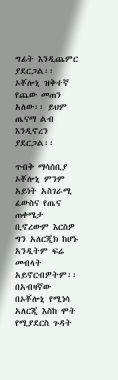ግፊት እንዲጨምር ያደርጋል፡፡ ኦቾሎኒ ዝቅተኛ የጨው መጠን አለው፡፡ ይህም ጤናማ ልብ እንዲኖረን ያደርጋል፡፡

ጥብቅ ማሳሰቢያ
ኦቾሎኒ ምንም አይነት አስገራሚ ፈውስና የጤና ጠቀሜታ ቢኖረውም እርስዎ ግን አለርጂክ ከሆኑ አንዲትም ፍሬ መብላት አይኖርብዎትም፡፡ በአብዛኛው በኦቾሎኒ የሚነሳ አለርጂ እስከ ሞት የሚያደርስ ጉዳት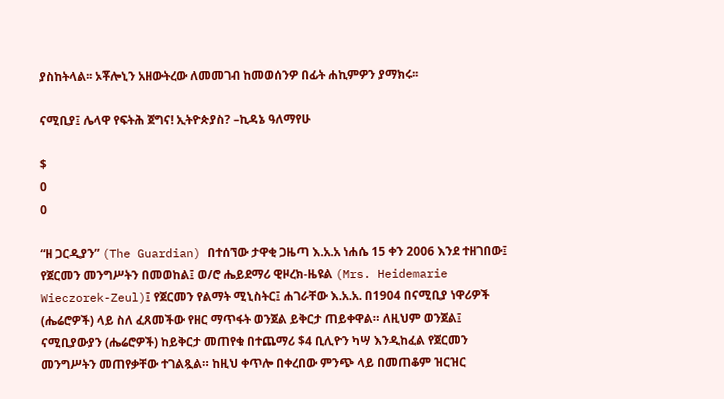ያስከትላል፡፡ ኦቾሎኒን አዘውትረው ለመመገብ ከመወሰንዎ በፊት ሐኪምዎን ያማክሩ፡፡

ናሚቢያ፤ ሌላዋ የፍትሕ ጀግና! ኢትዮጵያስ? –ኪዳኔ ዓለማየሁ

$
0
0

“ዘ ጋርዲያን” (The Guardian) በተሰኘው ታዋቂ ጋዜጣ እ.አ.አ ነሐሴ 15 ቀን 2006 እንደ ተዘገበው፤ የጀርመን መንግሥትን በመወከል፤ ወ/ሮ ሔይደማሪ ዊዞረክ-ዜዩል (Mrs. Heidemarie Wieczorek-Zeul)፤ የጀርመን የልማት ሚኒስትር፤ ሐገራቸው እ.አ.አ. በ1904 በናሚቢያ ነዋሪዎች (ሔሬሮዎች) ላይ ስለ ፈጸመችው የዘር ማጥፋት ወንጀል ይቅርታ ጠይቀዋል። ለዚህም ወንጀል፤ ናሚቢያውያን (ሔሬሮዎች) ከይቅርታ መጠየቁ በተጨማሪ $4 ቢሊዮን ካሣ እንዲከፈል የጀርመን መንግሥትን መጠየቃቸው ተገልጿል። ከዚህ ቀጥሎ በቀረበው ምንጭ ላይ በመጠቆም ዝርዝር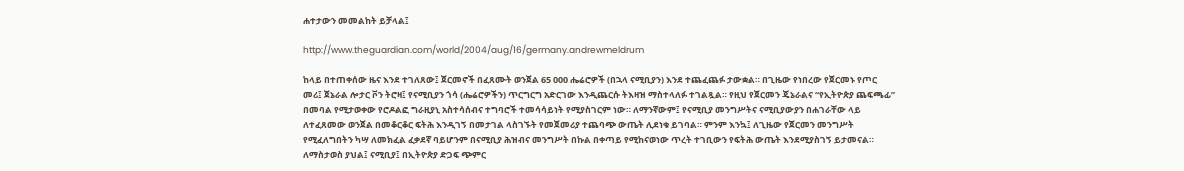ሐተታውን መመልከት ይቻላል፤

http://www.theguardian.com/world/2004/aug/16/germany.andrewmeldrum

ከላይ በተጠቀሰው ዜና እንደ ተገለጸው፤ ጀርመኖች በፈጸሙት ወንጀል 65 000 ሔሬሮዎች (በኋላ ናሚቢያን) እንደ ተጨፈጨፉ ታውቋል። በጊዜው የነበረው የጀርመኑ የጦር መሪ፤ ጀኔራል ሎታር ቮን ትሮዛ፤ የናሚቢያን ጎሳ (ሔሬሮዎችን) ጥርግርግ አድርገው እንዲጨርሱ ትእዛዝ ማስተላለፉ ተገልጿል። የዚህ የጀርመን ጄኔራልና “የኢትዮጵያ ጨፍጫፊ” በመባል የሚታወቀው የሮዶልፎ ግራዚያኒ አስተሳሰብና ተግባሮች ተመሳሳይነት የሚያስገርም ነው። ለማንኛውም፤ የናሚቢያ መንግሥትና ናሚቢያውያን በሐገራቸው ላይ ለተፈጸመው ወንጀል በመቆርቆር ፍትሕ እንዲገኝ በመታገል ላስገኙት የመጀመሪያ ተጨባጭ ውጤት ሊደነቁ ይገባል። ምንም እንኳ፤ ለጊዜው የጀርመን መንግሥት የሚፈለግበትን ካሣ ለመክፈል ፈቃደኛ ባይሆንም በናሚቢያ ሕዝብና መንግሥት በኩል በቀጣይ የሚከናወነው ጥረት ተገቢውን የፍትሕ ውጤት እንደሚያስገኝ ይታመናል። ለማስታወስ ያህል፤ ናሚቢያ፤ በኢትዮጵያ ድጋፍ ጭምር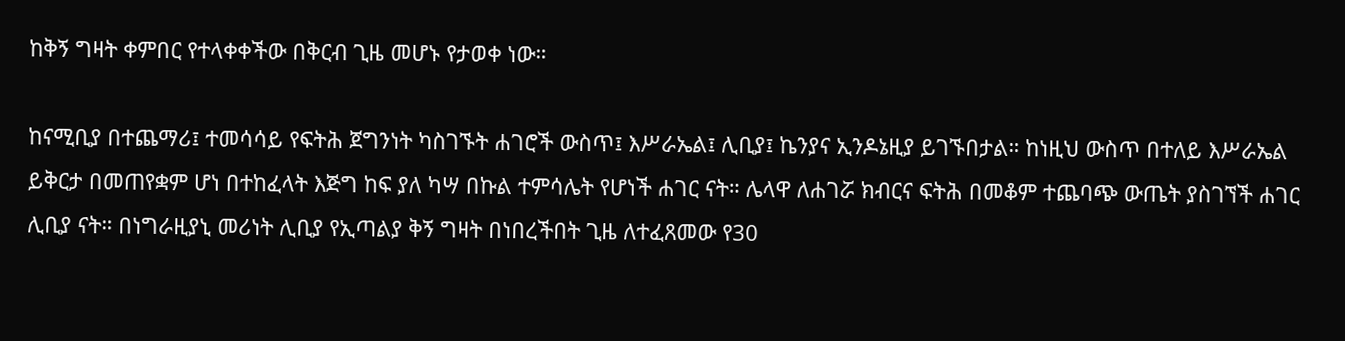ከቅኝ ግዛት ቀምበር የተላቀቀችው በቅርብ ጊዜ መሆኑ የታወቀ ነው።

ከናሚቢያ በተጨማሪ፤ ተመሳሳይ የፍትሕ ጀግንነት ካስገኙት ሐገሮች ውስጥ፤ እሥራኤል፤ ሊቢያ፤ ኬንያና ኢንዶኔዚያ ይገኙበታል። ከነዚህ ውስጥ በተለይ እሥራኤል ይቅርታ በመጠየቋም ሆነ በተከፈላት እጅግ ከፍ ያለ ካሣ በኩል ተምሳሌት የሆነች ሐገር ናት። ሌላዋ ለሐገሯ ክብርና ፍትሕ በመቆም ተጨባጭ ውጤት ያስገኘች ሐገር ሊቢያ ናት። በነግራዚያኒ መሪነት ሊቢያ የኢጣልያ ቅኝ ግዛት በነበረችበት ጊዜ ለተፈጸመው የ30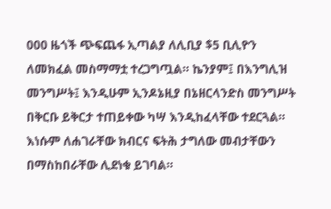000 ዜጎች ጭፍጨፋ ኢጣልያ ለሊቢያ $5 ቢሊዮን ለመክፈል መስማማቷ ተረጋግጧል። ኬንያም፤ በእንግሊዝ መንግሥት፤ እንዲሁም ኢንዶኔዚያ በኔዘርላንድስ መንግሥት በቅርቡ ይቅርታ ተጠይቀው ካሣ እንዲከፈላቸው ተደርጓል። እነሱም ለሐገራቸው ክብርና ፍትሕ ታግለው መብታቸውን በማስከበራቸው ሊደነቁ ይገባል።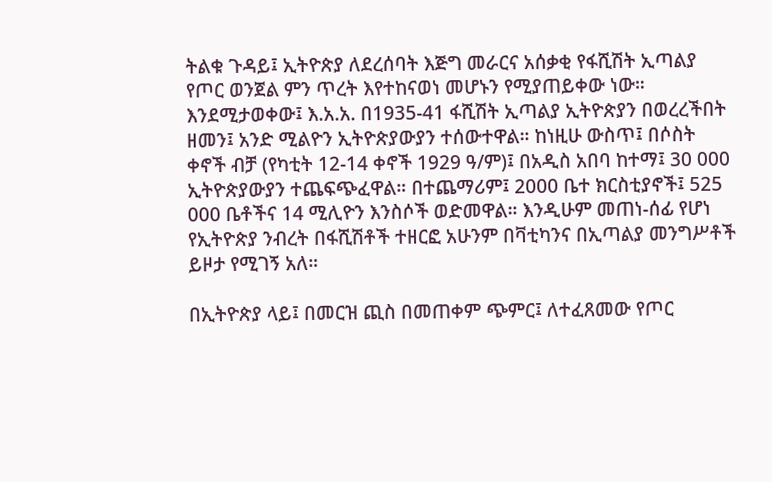ትልቁ ጉዳይ፤ ኢትዮጵያ ለደረሰባት እጅግ መራርና አሰቃቂ የፋሺሽት ኢጣልያ የጦር ወንጀል ምን ጥረት እየተከናወነ መሆኑን የሚያጠይቀው ነው። እንደሚታወቀው፤ እ.አ.አ. በ1935-41 ፋሺሽት ኢጣልያ ኢትዮጵያን በወረረችበት ዘመን፤ አንድ ሚልዮን ኢትዮጵያውያን ተሰውተዋል። ከነዚሁ ውስጥ፤ በሶስት ቀኖች ብቻ (የካቲት 12-14 ቀኖች 1929 ዓ/ም)፤ በአዲስ አበባ ከተማ፤ 30 000 ኢትዮጵያውያን ተጨፍጭፈዋል። በተጨማሪም፤ 2000 ቤተ ክርስቲያኖች፤ 525 000 ቤቶችና 14 ሚሊዮን እንስሶች ወድመዋል። እንዲሁም መጠነ-ሰፊ የሆነ የኢትዮጵያ ንብረት በፋሺሽቶች ተዘርፎ አሁንም በቫቲካንና በኢጣልያ መንግሥቶች ይዞታ የሚገኝ አለ።

በኢትዮጵያ ላይ፤ በመርዝ ጪስ በመጠቀም ጭምር፤ ለተፈጸመው የጦር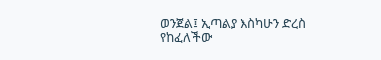ወንጀል፤ ኢጣልያ እስካሁን ድረስ የከፈለችው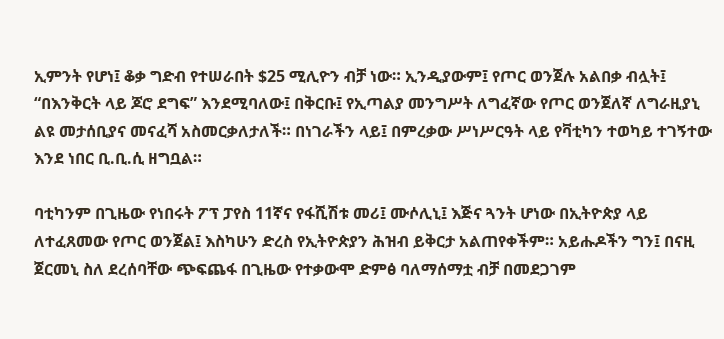ኢምንት የሆነ፤ ቆቃ ግድብ የተሠራበት $25 ሚሊዮን ብቻ ነው። ኢንዲያውም፤ የጦር ወንጀሉ አልበቃ ብሏት፤ “በእንቅርት ላይ ጆሮ ደግፍ” እንደሚባለው፤ በቅርቡ፤ የኢጣልያ መንግሥት ለግፈኛው የጦር ወንጀለኛ ለግራዚያኒ ልዩ መታሰቢያና መናፈሻ አስመርቃለታለች። በነገራችን ላይ፤ በምረቃው ሥነሥርዓት ላይ የቫቲካን ተወካይ ተገኝተው እንደ ነበር ቢ.ቢ.ሲ ዘግቧል።

ባቲካንም በጊዜው የነበሩት ፖፕ ፓየስ 11ኛና የፋሺሽቱ መሪ፤ ሙሶሊኒ፤ እጅና ጓንት ሆነው በኢትዮጵያ ላይ ለተፈጸመው የጦር ወንጀል፤ እስካሁን ድረስ የኢትዮጵያን ሕዝብ ይቅርታ አልጠየቀችም። አይሑዶችን ግን፤ በናዚ ጀርመኒ ስለ ደረሰባቸው ጭፍጨፋ በጊዜው የተቃውሞ ድምፅ ባለማሰማቷ ብቻ በመደጋገም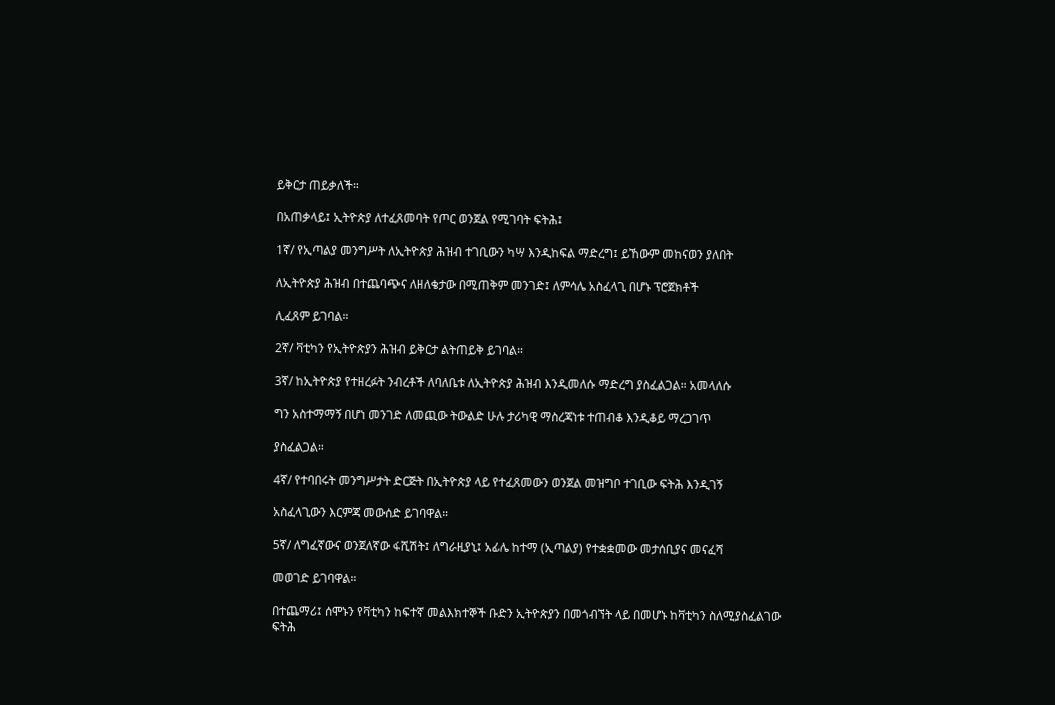ይቅርታ ጠይቃለች።

በአጠቃላይ፤ ኢትዮጵያ ለተፈጸመባት የጦር ወንጀል የሚገባት ፍትሕ፤

1ኛ/ የኢጣልያ መንግሥት ለኢትዮጵያ ሕዝብ ተገቢውን ካሣ እንዲከፍል ማድረግ፤ ይኸውም መከናወን ያለበት

ለኢትዮጵያ ሕዝብ በተጨባጭና ለዘለቄታው በሚጠቅም መንገድ፤ ለምሳሌ አስፈላጊ በሆኑ ፕሮጀክቶች

ሊፈጸም ይገባል።

2ኛ/ ቫቲካን የኢትዮጵያን ሕዝብ ይቅርታ ልትጠይቅ ይገባል።

3ኛ/ ከኢትዮጵያ የተዘረፉት ንብረቶች ለባለቤቱ ለኢትዮጵያ ሕዝብ እንዲመለሱ ማድረግ ያስፈልጋል። አመላለሱ

ግን አስተማማኝ በሆነ መንገድ ለመጪው ትውልድ ሁሉ ታሪካዊ ማስረጃነቱ ተጠብቆ እንዲቆይ ማረጋገጥ

ያስፈልጋል።

4ኛ/ የተባበሩት መንግሥታት ድርጅት በኢትዮጵያ ላይ የተፈጸመውን ወንጀል መዝግቦ ተገቢው ፍትሕ እንዲገኝ

አስፈላጊውን እርምጃ መውሰድ ይገባዋል።

5ኛ/ ለግፈኛውና ወንጀለኛው ፋሺሽት፤ ለግራዚያኒ፤ አፊሌ ከተማ (ኢጣልያ) የተቋቋመው መታሰቢያና መናፈሻ

መወገድ ይገባዋል።

በተጨማሪ፤ ሰሞኑን የቫቲካን ከፍተኛ መልእክተኞች ቡድን ኢትዮጵያን በመጎብኘት ላይ በመሆኑ ከቫቲካን ስለሚያስፈልገው ፍትሕ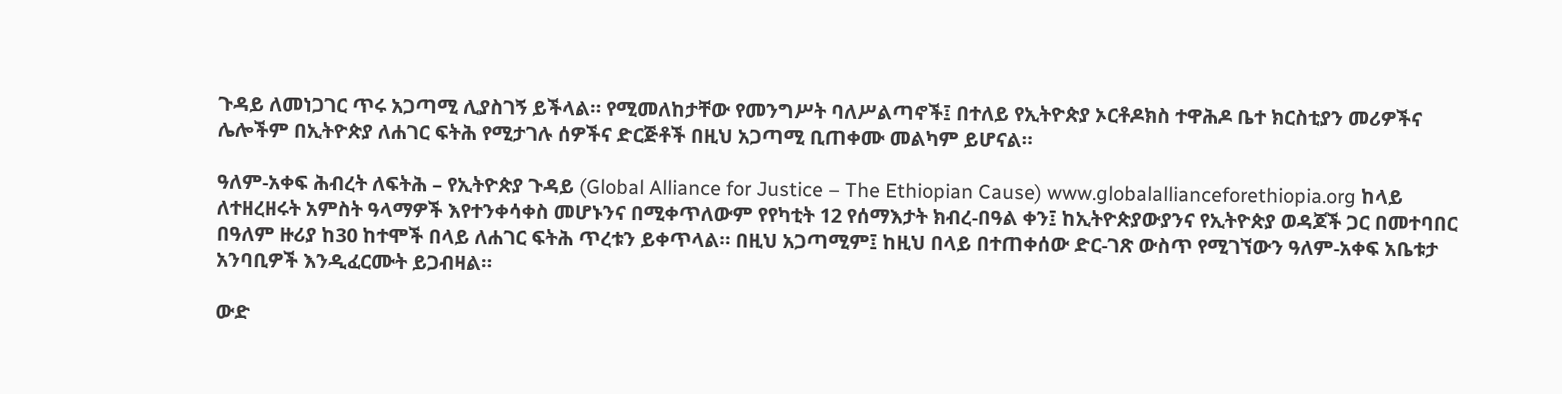ጉዳይ ለመነጋገር ጥሩ አጋጣሚ ሊያስገኝ ይችላል። የሚመለከታቸው የመንግሥት ባለሥልጣኖች፤ በተለይ የኢትዮጵያ ኦርቶዶክስ ተዋሕዶ ቤተ ክርስቲያን መሪዎችና ሌሎችም በኢትዮጵያ ለሐገር ፍትሕ የሚታገሉ ሰዎችና ድርጅቶች በዚህ አጋጣሚ ቢጠቀሙ መልካም ይሆናል።

ዓለም-አቀፍ ሕብረት ለፍትሕ – የኢትዮጵያ ጉዳይ (Global Alliance for Justice – The Ethiopian Cause) www.globalallianceforethiopia.org ከላይ ለተዘረዘሩት አምስት ዓላማዎች እየተንቀሳቀስ መሆኑንና በሚቀጥለውም የየካቲት 12 የሰማእታት ክብረ-በዓል ቀን፤ ከኢትዮጵያውያንና የኢትዮጵያ ወዳጆች ጋር በመተባበር በዓለም ዙሪያ ከ30 ከተሞች በላይ ለሐገር ፍትሕ ጥረቱን ይቀጥላል። በዚህ አጋጣሚም፤ ከዚህ በላይ በተጠቀሰው ድር-ገጽ ውስጥ የሚገኘውን ዓለም-አቀፍ አቤቱታ አንባቢዎች እንዲፈርሙት ይጋብዛል።

ውድ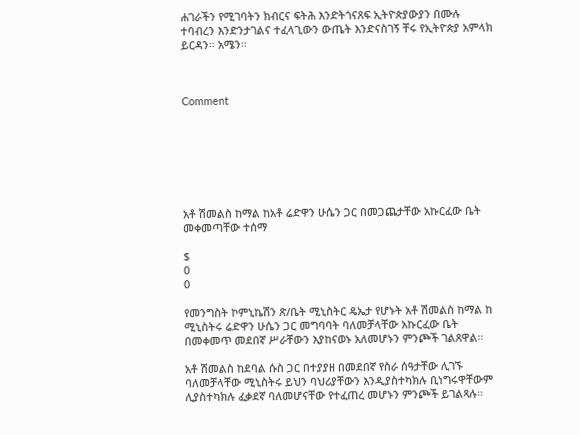ሐገራችን የሚገባትን ክብርና ፍትሕ እንድትጎናጸፍ ኢትዮጵያውያን በሙሉ ተባብረን እንድንታገልና ተፈላጊውን ውጤት እንድናስገኝ ቸሩ የኢትዮጵያ አምላክ ይርዳን። አሜን።



Comment







አቶ ሽመልስ ከማል ከአቶ ሬድዋን ሁሴን ጋር በመጋጨታቸው አኩርፈው ቤት መቀመጣቸው ተሰማ

$
0
0

የመንግስት ኮምኒኬሽን ጽ/ቤት ሚኒስትር ዴኤታ የሆኑት አቶ ሽመልስ ከማል ከ ሚኒስትሩ ሬድዋን ሁሴን ጋር መግባባት ባለመቻላቸው አኩርፈው ቤት በመቀመጥ መደበኛ ሥራቸውን እያከናወኑ አለመሆኑን ምንጮች ገልጸዋል።

አቶ ሽመልስ ከደባል ሱስ ጋር በተያያዘ በመደበኛ የስራ ሰዓታቸው ሊገኙ ባለመቻላቸው ሚኒስትሩ ይህን ባህሪያቸውን እንዲያስተካክሉ ቢነግሩዋቸውም ሊያስተካክሉ ፈቃደኛ ባለመሆናቸው የተፈጠረ መሆኑን ምንጮች ይገልጻሉ።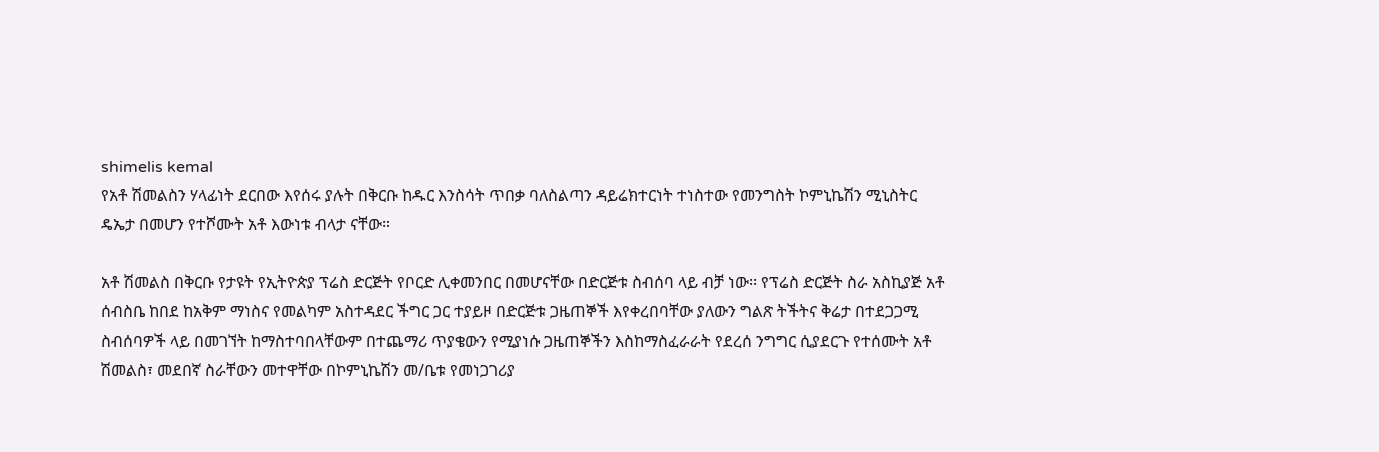shimelis kemal
የአቶ ሽመልስን ሃላፊነት ደርበው እየሰሩ ያሉት በቅርቡ ከዱር እንስሳት ጥበቃ ባለስልጣን ዳይሬክተርነት ተነስተው የመንግስት ኮምኒኬሽን ሚኒስትር ዴኤታ በመሆን የተሾሙት አቶ እውነቱ ብላታ ናቸው።

አቶ ሽመልስ በቅርቡ የታዩት የኢትዮጵያ ፕሬስ ድርጅት የቦርድ ሊቀመንበር በመሆናቸው በድርጅቱ ስብሰባ ላይ ብቻ ነው፡፡ የፕሬስ ድርጅት ስራ አስኪያጅ አቶ ሰብስቤ ከበደ ከአቅም ማነስና የመልካም አስተዳደር ችግር ጋር ተያይዞ በድርጅቱ ጋዜጠኞች እየቀረበባቸው ያለውን ግልጽ ትችትና ቅሬታ በተደጋጋሚ ስብሰባዎች ላይ በመገኘት ከማስተባበላቸውም በተጨማሪ ጥያቄውን የሚያነሱ ጋዜጠኞችን እስከማስፈራራት የደረሰ ንግግር ሲያደርጉ የተሰሙት አቶ ሽመልስ፣ መደበኛ ስራቸውን መተዋቸው በኮምኒኬሽን መ/ቤቱ የመነጋገሪያ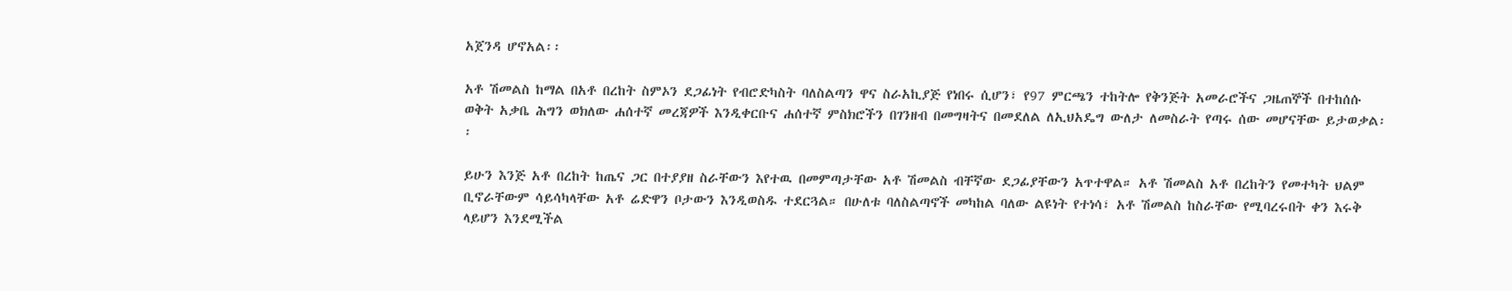አጀንዳ ሆኖአል፡፡

አቶ ሽመልስ ከማል በአቶ በረከት ስምኦን ደጋፊነት የብሮድካስት ባለስልጣን ዋና ስራአኪያጅ የነበሩ ሲሆን፣ የ97 ምርጫን ተከትሎ የቅንጅት አመራሮችና ጋዜጠኞች በተከሰሱ ወቅት አቃቤ ሕግን ወክለው ሐሰተኛ መረጃዎች እንዲቀርቡና ሐሰተኛ ምስክሮችን በገንዘብ በመግዛትና በመደለል ለኢህአዴግ ውለታ ለመስራት የጣሩ ሰው መሆናቸው ይታወቃል፡፡

ይሁን እንጅ አቶ በረከት ከጤና ጋር በተያያዘ ስራቸውን እየተዉ በመምጣታቸው አቶ ሽመልስ ብቸኛው ደጋፊያቸውን አጥተዋል። አቶ ሽመልስ አቶ በረከትን የመተካት ህልም ቢኖራቸውም ሳይሳካላቸው አቶ ሬድዋን ቦታውን እንዲወስዱ ተደርጓል። በሁለቱ ባለስልጣኖች መካከል ባለው ልዩነት የተነሳ፣ አቶ ሽመልስ ከስራቸው የሚባረሩበት ቀን እሩቅ ላይሆን እንደሚችል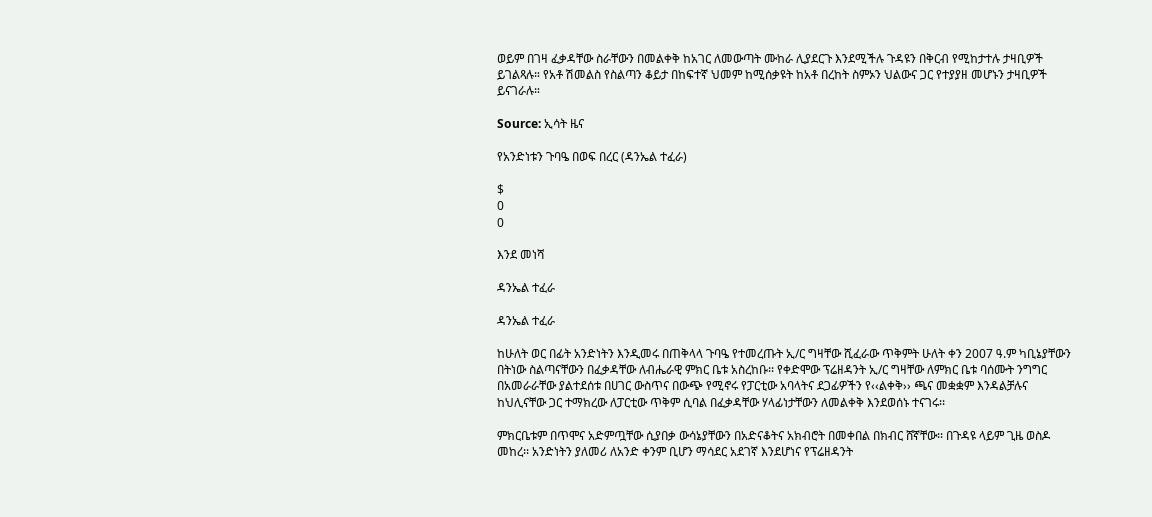ወይም በገዛ ፈቃዳቸው ስራቸውን በመልቀቅ ከአገር ለመውጣት ሙከራ ሊያደርጉ እንደሚችሉ ጉዳዩን በቅርብ የሚከታተሉ ታዛቢዎች ይገልጻሉ። የአቶ ሽመልስ የስልጣን ቆይታ በከፍተኛ ህመም ከሚሰቃዩት ከአቶ በረከት ስምኦን ህልውና ጋር የተያያዘ መሆኑን ታዛቢዎች ይናገራሉ።

Source: ኢሳት ዜና

የአንድነቱን ጉባዔ በወፍ በረር (ዳንኤል ተፈራ)

$
0
0

እንደ መነሻ

ዳንኤል ተፈራ

ዳንኤል ተፈራ

ከሁለት ወር በፊት አንድነትን እንዲመሩ በጠቅላላ ጉባዔ የተመረጡት ኢ/ር ግዛቸው ሺፈራው ጥቅምት ሁለት ቀን 2007 ዓ.ም ካቢኔያቸውን በትነው ስልጣናቸውን በፈቃዳቸው ለብሔራዊ ምክር ቤቱ አስረከቡ፡፡ የቀድሞው ፕሬዘዳንት ኢ/ር ግዛቸው ለምክር ቤቱ ባሰሙት ንግግር በአመራራቸው ያልተደሰቱ በሀገር ውስጥና በውጭ የሚኖሩ የፓርቲው አባላትና ደጋፊዎችን የ‹‹ልቀቅ›› ጫና መቋቋም እንዳልቻሉና ከህሊናቸው ጋር ተማክረው ለፓርቲው ጥቅም ሲባል በፈቃዳቸው ሃላፊነታቸውን ለመልቀቅ እንደወሰኑ ተናገሩ፡፡

ምክርቤቱም በጥሞና አድምጧቸው ሲያበቃ ውሳኔያቸውን በአድናቆትና አክብሮት በመቀበል በክብር ሸኛቸው፡፡ በጉዳዩ ላይም ጊዜ ወስዶ መከረ፡፡ አንድነትን ያለመሪ ለአንድ ቀንም ቢሆን ማሳደር አደገኛ እንደሆነና የፕሬዘዳንት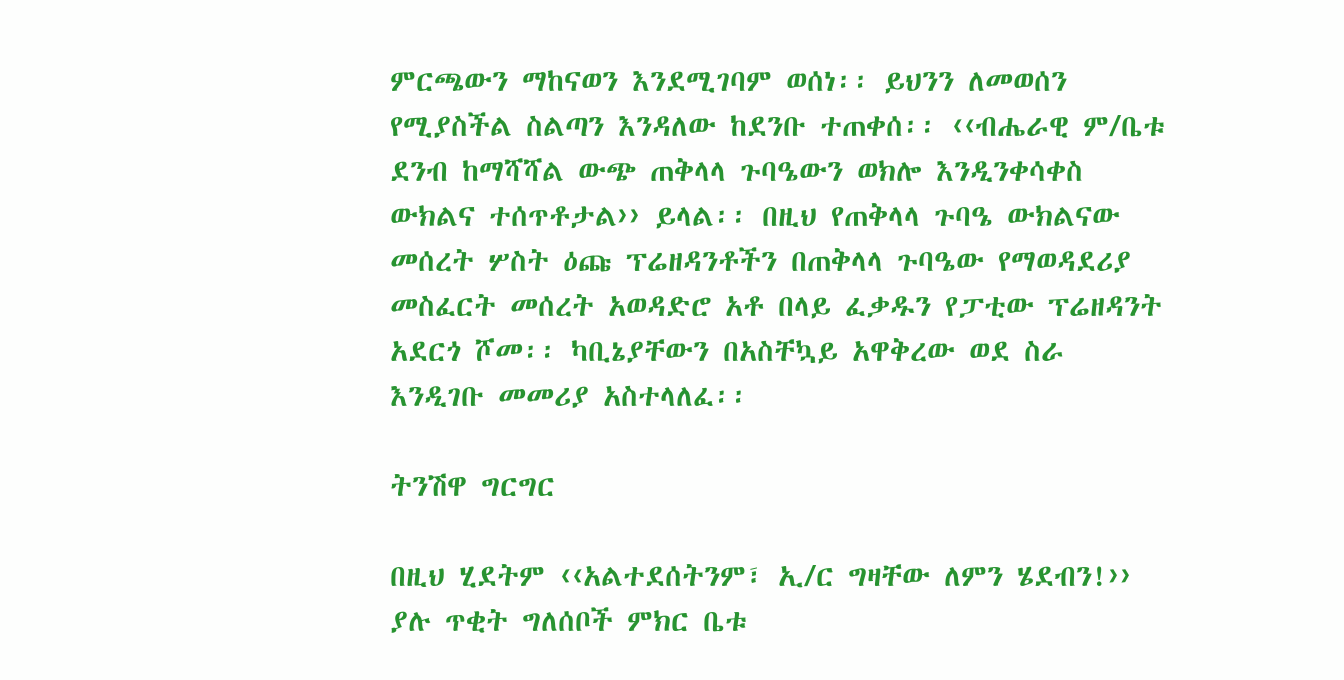ምርጫውን ማከናወን እንደሚገባም ወሰነ፡፡ ይህንን ለመወሰን የሚያስችል ስልጣን እንዳለው ከደንቡ ተጠቀሰ፡፡ ‹‹ብሔራዊ ም/ቤቱ ደንብ ከማሻሻል ውጭ ጠቅላላ ጉባዔውን ወክሎ እንዲንቀሳቀስ ውክልና ተሰጥቶታል›› ይላል፡፡ በዚህ የጠቅላላ ጉባዔ ውክልናው መሰረት ሦስት ዕጩ ፕሬዘዳንቶችን በጠቅላላ ጉባዔው የማወዳደሪያ መስፈርት መሰረት አወዳድሮ አቶ በላይ ፈቃዱን የፓቲው ፕሬዘዳንት አደርጎ ሾመ፡፡ ካቢኔያቸውን በአስቸኳይ አዋቅረው ወደ ስራ እንዲገቡ መመሪያ አስተላለፈ፡፡

ትንሽዋ ግርግር

በዚህ ሂደትም ‹‹አልተደሰትንም፣ ኢ/ር ግዛቸው ለምን ሄደብን!›› ያሉ ጥቂት ግለሰቦች ምክር ቤቱ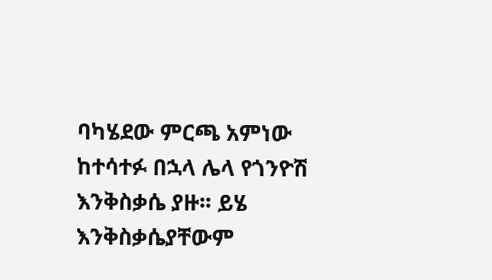ባካሄደው ምርጫ አምነው ከተሳተፉ በኋላ ሌላ የጎንዮሽ እንቅስቃሴ ያዙ፡፡ ይሄ እንቅስቃሴያቸውም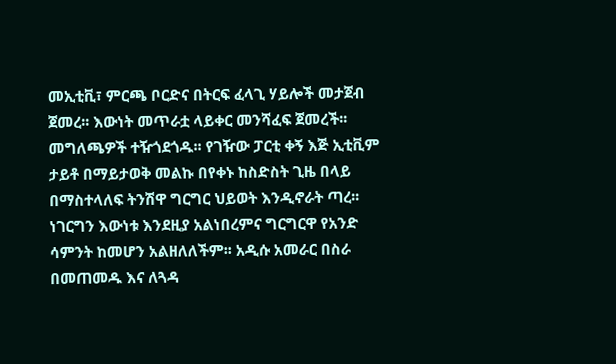መኢቲቪ፣ ምርጫ ቦርድና በትርፍ ፈላጊ ሃይሎች መታጀብ ጀመረ፡፡ እውነት መጥራቷ ላይቀር መንሻፈፍ ጀመረች፡፡ መግለጫዎች ተዥጎደጎዱ፡፡ የገዥው ፓርቲ ቀኝ እጅ ኢቲቪም ታይቶ በማይታወቅ መልኩ በየቀኑ ከስድስት ጊዜ በላይ በማስተላለፍ ትንሽዋ ግርግር ህይወት እንዲኖራት ጣረ፡፡ ነገርግን እውነቱ እንደዚያ አልነበረምና ግርግርዋ የአንድ ሳምንት ከመሆን አልዘለለችም፡፡ አዲሱ አመራር በስራ በመጠመዱ እና ለጓዳ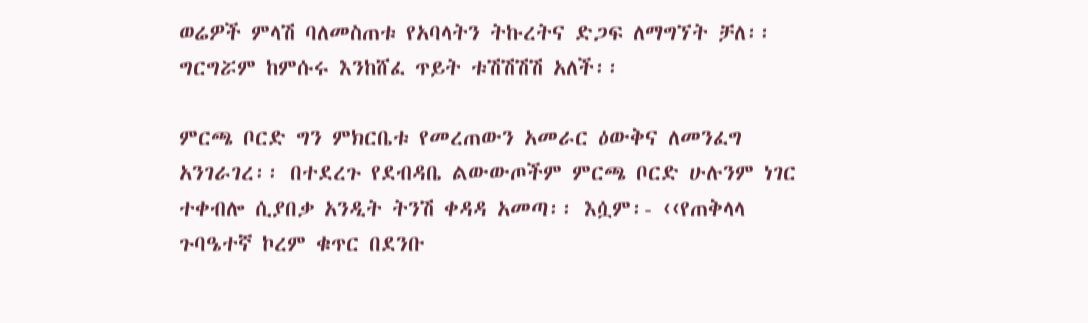ወሬዎች ምላሽ ባለመስጠቱ የአባላትን ትኩረትና ድጋፍ ለማግኘት ቻለ፡፡ ግርግሯም ከምሱሩ እንከሸፈ ጥይት ቱሽሽሽሽ አለች፡፡

ምርጫ ቦርድ ግን ምክርቤቱ የመረጠውን አመራር ዕውቅና ለመንፈግ አንገራገረ፡፡ በተደረጉ የደብዳቤ ልውውጦችም ምርጫ ቦርድ ሁሉንም ነገር ተቀብሎ ሲያበቃ አንዲት ትንሽ ቀዳዳ አመጣ፡፡ እሷም፡- ‹‹የጠቅላላ ጉባዔተኛ ኮረም ቁጥር በደንቡ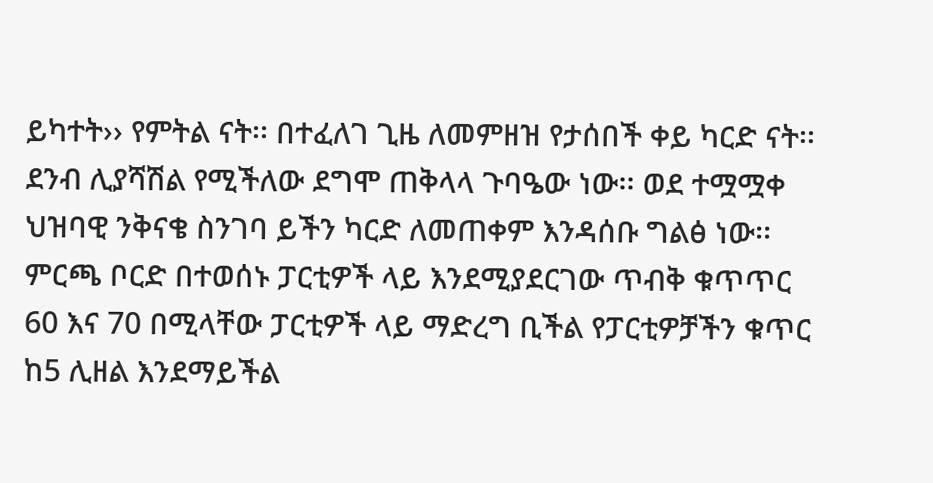ይካተት›› የምትል ናት፡፡ በተፈለገ ጊዜ ለመምዘዝ የታሰበች ቀይ ካርድ ናት፡፡ ደንብ ሊያሻሽል የሚችለው ደግሞ ጠቅላላ ጉባዔው ነው፡፡ ወደ ተሟሟቀ ህዝባዊ ንቅናቄ ስንገባ ይችን ካርድ ለመጠቀም እንዳሰቡ ግልፅ ነው፡፡ ምርጫ ቦርድ በተወሰኑ ፓርቲዎች ላይ እንደሚያደርገው ጥብቅ ቁጥጥር 60 እና 70 በሚላቸው ፓርቲዎች ላይ ማድረግ ቢችል የፓርቲዎቻችን ቁጥር ከ5 ሊዘል እንደማይችል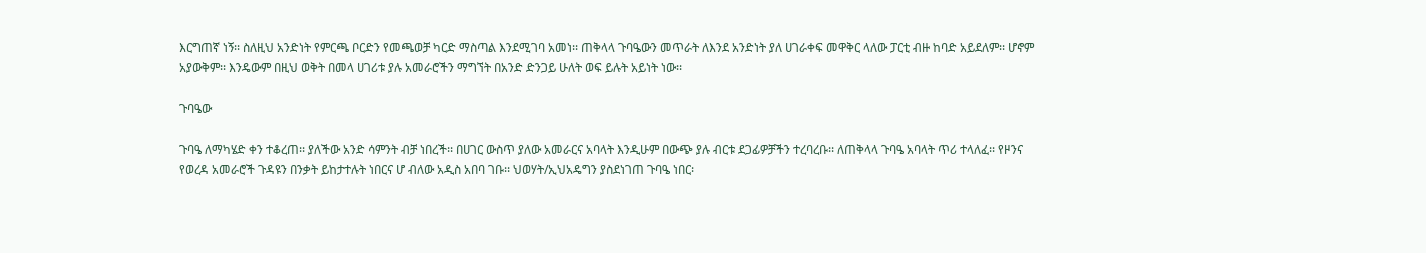እርግጠኛ ነኝ፡፡ ስለዚህ አንድነት የምርጫ ቦርድን የመጫወቻ ካርድ ማስጣል እንደሚገባ አመነ፡፡ ጠቅላላ ጉባዔውን መጥራት ለእንደ አንድነት ያለ ሀገራቀፍ መዋቅር ላለው ፓርቲ ብዙ ከባድ አይደለም፡፡ ሆኖም አያውቅም፡፡ እንዴውም በዚህ ወቅት በመላ ሀገሪቱ ያሉ አመራሮችን ማግኘት በአንድ ድንጋይ ሁለት ወፍ ይሉት አይነት ነው፡፡

ጉባዔው

ጉባዔ ለማካሄድ ቀን ተቆረጠ፡፡ ያለችው አንድ ሳምንት ብቻ ነበረች፡፡ በሀገር ውስጥ ያለው አመራርና አባላት እንዲሁም በውጭ ያሉ ብርቱ ደጋፊዎቻችን ተረባረቡ፡፡ ለጠቅላላ ጉባዔ አባላት ጥሪ ተላለፈ፡፡ የዞንና የወረዳ አመራሮች ጉዳዩን በንቃት ይከታተሉት ነበርና ሆ ብለው አዲስ አበባ ገቡ፡፡ ህወሃት/ኢህአዴግን ያስደነገጠ ጉባዔ ነበር፡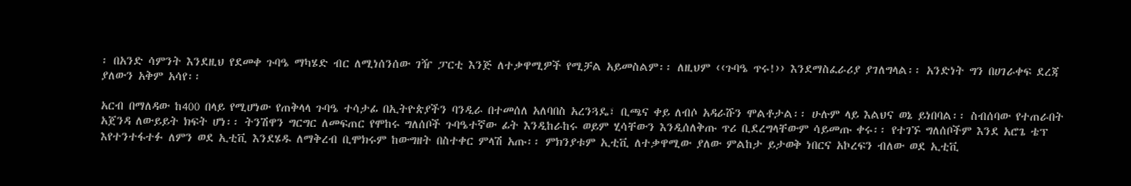፡ በአንድ ሳምንት እንደዚህ የደመቀ ጉባዔ ማካሄድ ብር ለሚነሰንሰው ገዥ ፓርቲ እንጅ ለተቃዋሚዎች የሚቻል አይመስልም፡፡ ለዚህም ‹‹ጉባዔ ጥሩ!›› እንደማስፈራሪያ ያገለግላል፡፡ አንድነት ግን በሀገራቀፍ ደረጃ ያለውን አቅም አሳየ፡፡

አርብ በማለዳው ከ400 በላይ የሚሆነው የጠቅላላ ጉባዔ ተሳታፊ በኢትዮጵያችን ባንዲራ በተመሰለ አለባበስ አረንጓዴ፣ ቢጫና ቀይ ለብሶ አዳራሹን ሞልቶታል፡፡ ሁሉም ላይ እልህና ወኔ ይነበባል፡፡ ስብሰባው የተጠራበት አጀንዳ ለውይይት ክፍት ሆነ፡፡ ትንሽዋን ግርግር ለመፍጠር የሞከሩ ግለሰቦች ጉባዔተኛው ፊት እንዲከራከሩ ወይም ሂሳቸውን እንዲሰለቅጡ ጥሪ ቢደረግላቸውም ሳይመጡ ቀሩ፡፡ የተገኙ ግለሰቦችም እንደ አሮጌ ቴፕ እየተንተፋተፉ ለምን ወደ ኢቲቪ እንደሄዱ ለማቅረብ ቢሞክሩም ከውግዘት በስተቀር ምላሽ አጡ፡፡ ምክንያቱም ኢቲቪ ለተቃዋሚው ያለው ምልከታ ይታወቅ ነበርና አኮረፍን ብለው ወደ ኢቲቪ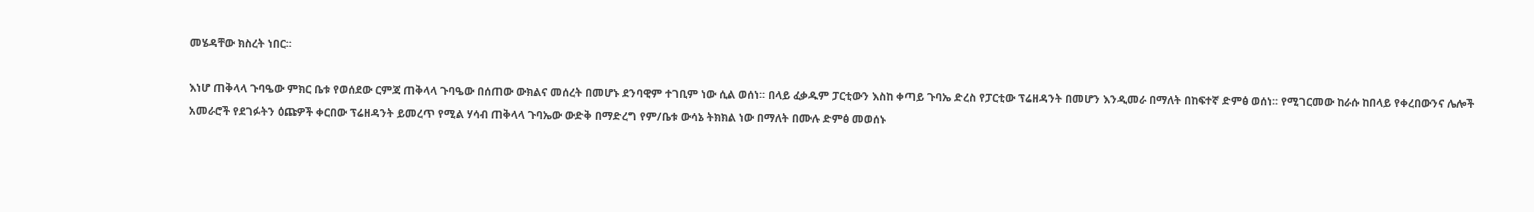መሄዳቸው ክስረት ነበር፡፡

እነሆ ጠቅላላ ጉባዔው ምክር ቤቱ የወሰደው ርምጃ ጠቅላላ ጉባዔው በሰጠው ውክልና መሰረት በመሆኑ ደንባዊም ተገቢም ነው ሲል ወሰነ፡፡ በላይ ፈቃዱም ፓርቲውን እስከ ቀጣይ ጉባኤ ድረስ የፓርቲው ፕሬዘዳንት በመሆን እንዲመራ በማለት በከፍተኛ ድምፅ ወሰነ፡፡ የሚገርመው ከራሱ ከበላይ የቀረበውንና ሌሎች አመራሮች የደገፉትን ዕጩዎች ቀርበው ፕሬዘዳንት ይመረጥ የሚል ሃሳብ ጠቅላላ ጉባኤው ውድቅ በማድረግ የም/ቤቱ ውሳኔ ትክክል ነው በማለት በሙሉ ድምፅ መወሰኑ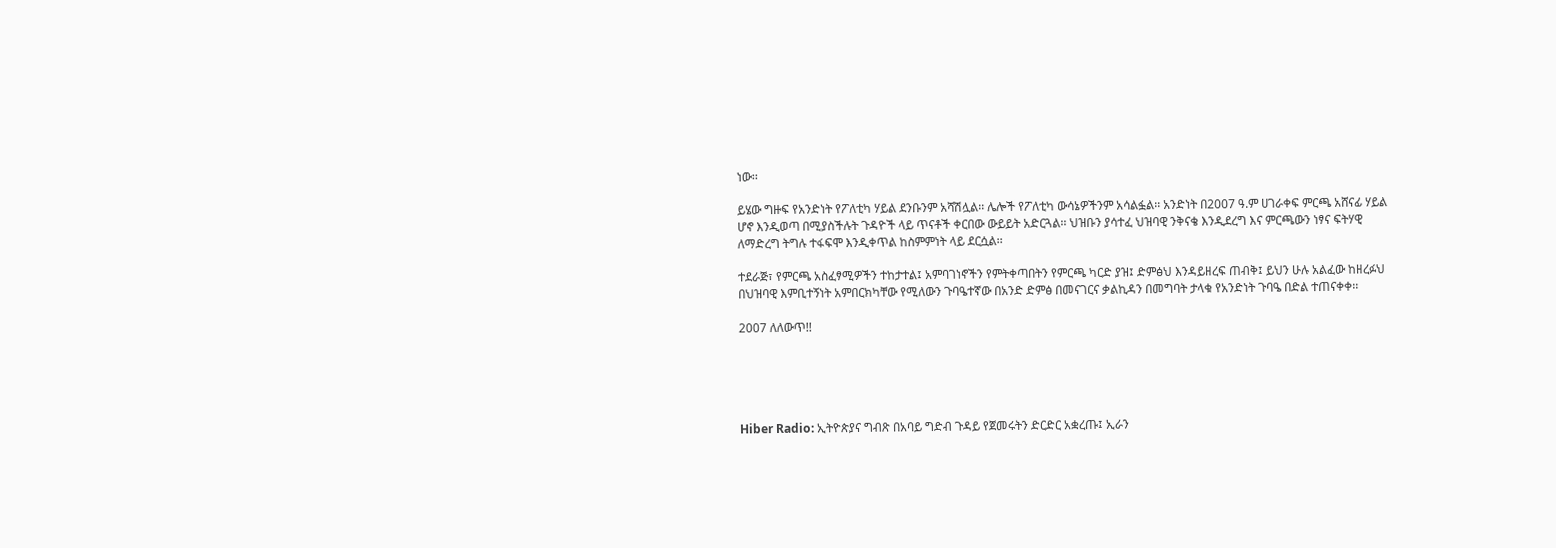ነው፡፡

ይሄው ግዙፍ የአንድነት የፖለቲካ ሃይል ደንቡንም አሻሽሏል፡፡ ሌሎች የፖለቲካ ውሳኔዎችንም አሳልፏል፡፡ አንድነት በ2007 ዓ.ም ሀገራቀፍ ምርጫ አሸናፊ ሃይል ሆኖ እንዲወጣ በሚያስችሉት ጉዳዮች ላይ ጥናቶች ቀርበው ውይይት አድርጓል፡፡ ህዝቡን ያሳተፈ ህዝባዊ ንቅናቄ እንዲደረግ እና ምርጫውን ነፃና ፍትሃዊ ለማድረግ ትግሉ ተፋፍሞ እንዲቀጥል ከስምምነት ላይ ደርሷል፡፡

ተደራጅ፣ የምርጫ አስፈፃሚዎችን ተከታተል፤ አምባገነኖችን የምትቀጣበትን የምርጫ ካርድ ያዝ፤ ድምፅህ እንዳይዘረፍ ጠብቅ፤ ይህን ሁሉ አልፈው ከዘረፉህ በህዝባዊ እምቢተኝነት አምበርክካቸው የሚለውን ጉባዔተኛው በአንድ ድምፅ በመናገርና ቃልኪዳን በመግባት ታላቁ የአንድነት ጉባዔ በድል ተጠናቀቀ፡፡

2007 ለለውጥ!!





Hiber Radio: ኢትዮጵያና ግብጽ በአባይ ግድብ ጉዳይ የጀመሩትን ድርድር አቋረጡ፤ ኢራን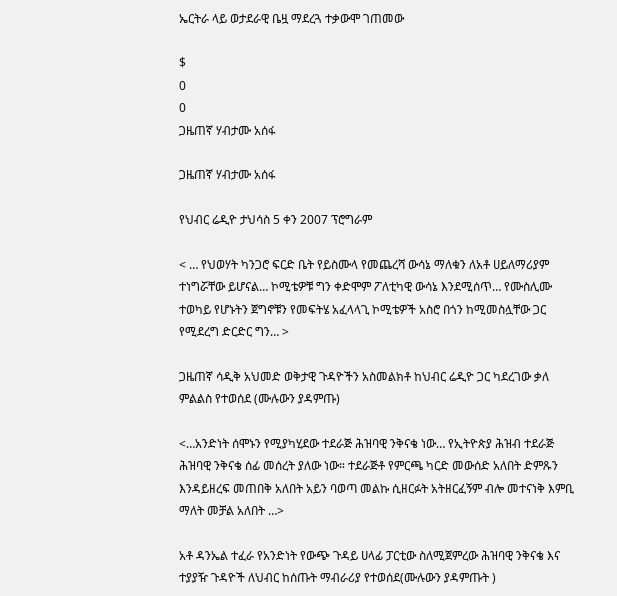ኤርትራ ላይ ወታደራዊ ቤዟ ማደረጓ ተቃውሞ ገጠመው

$
0
0
ጋዜጠኛ ሃብታሙ አሰፋ

ጋዜጠኛ ሃብታሙ አሰፋ

የህብር ሬዲዮ ታህሳስ 5 ቀን 2007 ፕሮግራም

< … የህወሃት ካንጋሮ ፍርድ ቤት የይስሙላ የመጨረሻ ውሳኔ ማለቁን ለአቶ ሀይለማሪያም ተነግሯቸው ይሆናል… ኮሚቴዎቹ ግን ቀድሞም ፖለቲካዊ ውሳኔ እንደሚሰጥ… የሙስሊሙ ተወካይ የሆኑትን ጀግኖቹን የመፍትሄ አፈላላጊ ኮሚቴዎች አስሮ በጎን ከሚመስሏቸው ጋር የሚደረግ ድርድር ግን… >

ጋዜጠኛ ሳዲቅ አህመድ ወቅታዊ ጉዳዮችን አስመልክቶ ከህብር ሬዲዮ ጋር ካደረገው ቃለ ምልልስ የተወሰደ (ሙሉውን ያዳምጡ)

<…አንድነት ሰሞኑን የሚያካሂደው ተደራጅ ሕዝባዊ ንቅናቄ ነው… የኢትዮጵያ ሕዝብ ተደራጅ ሕዝባዊ ንቅናቄ ሰፊ መሰረት ያለው ነው። ተደራጅቶ የምርጫ ካርድ መውሰድ አለበት ድምጹን እንዳይዘረፍ መጠበቅ አለበት አይን ባወጣ መልኩ ሲዘርፉት አትዘርፈኝም ብሎ መተናነቅ እምቢ ማለት መቻል አለበት …>

አቶ ዳንኤል ተፈራ የአንድነት የውጭ ጉዳይ ሀላፊ ፓርቲው ስለሚጀምረው ሕዝባዊ ንቅናቄ እና ተያያዥ ጉዳዮች ለህብር ከሰጡት ማብራሪያ የተወሰደ(ሙሉውን ያዳምጡት )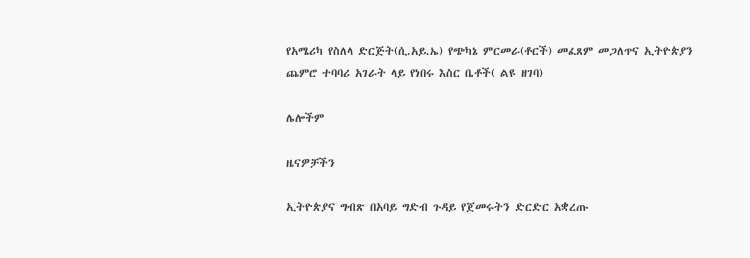የአሜሪካ የስለላ ድርጅት(ሲ.አይ.ኤ) የጭካኔ ምርመራ(ቶርች) መፈጸም መጋለጥና ኢትዮጵያን ጨምሮ ተባባሪ አገራት ላይ የነበሩ እስር ቤቶች( ልዩ ዘገባ)

ሌሎችም

ዜናዎቻችን

ኢትዮጵያና ግብጽ በአባይ ግድብ ጉዳይ የጀመሩትን ድርድር አቋረጡ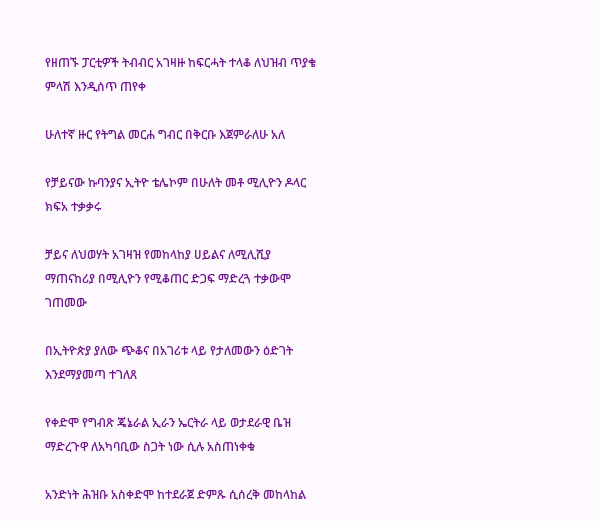የዘጠኙ ፓርቲዎች ትብብር አገዛዙ ከፍርሓት ተላቆ ለህዝብ ጥያቄ ምላሽ እንዲሰጥ ጠየቀ

ሁለተኛ ዙር የትግል መርሐ ግብር በቅርቡ እጀምራለሁ አለ

የቻይናው ኩባንያና ኢትዮ ቴሌኮም በሁለት መቶ ሚሊዮን ዶላር ክፍአ ተቃቃሩ

ቻይና ለህወሃት አገዛዝ የመከላከያ ሀይልና ለሚሊሺያ ማጠናከሪያ በሚሊዮን የሚቆጠር ድጋፍ ማድረጓ ተቃውሞ ገጠመው

በኢትዮጵያ ያለው ጭቆና በአገሪቱ ላይ የታለመውን ዕድገት እንደማያመጣ ተገለጸ

የቀድሞ የግብጽ ጄኔራል ኢራን ኤርትራ ላይ ወታደራዊ ቤዝ ማድረጉዋ ለአካባቢው ስጋት ነው ሲሉ አስጠነቀቁ

አንድነት ሕዝቡ አስቀድሞ ከተደራጀ ድምጹ ሲሰረቅ መከላከል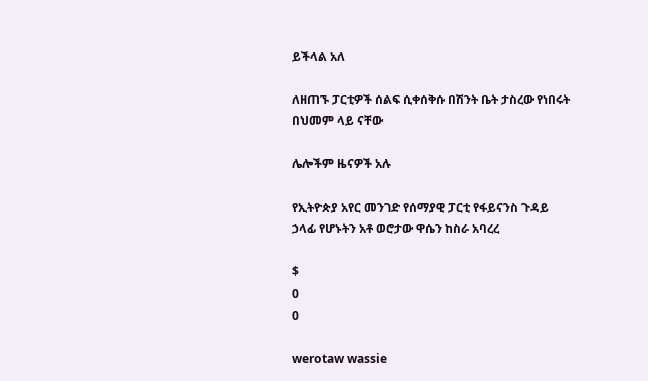ይችላል አለ

ለዘጠኙ ፓርቲዎች ሰልፍ ሲቀሰቅሱ በሽንት ቤት ታስረው የነበሩት በህመም ላይ ናቸው

ሌሎችም ዜናዎች አሉ

የኢትዮጵያ አየር መንገድ የሰማያዊ ፓርቲ የፋይናንስ ጉዳይ ኃላፊ የሆኑትን አቶ ወሮታው ዋሴን ከስራ አባረረ

$
0
0

werotaw wassie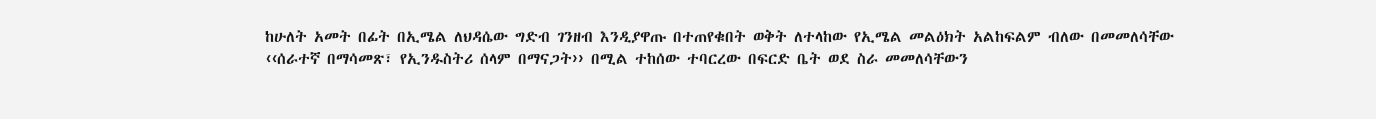ከሁለት አመት በፊት በኢሜል ለህዳሴው ግድብ ገንዘብ እንዲያዋጡ በተጠየቁበት ወቅት ለተላከው የኢሜል መልዕክት አልከፍልም ብለው በመመለሳቸው ‹‹ሰራተኛ በማሳመጽ፣ የኢንዱስትሪ ሰላም በማናጋት›› በሚል ተከሰው ተባርረው በፍርድ ቤት ወደ ስራ መመለሳቸውን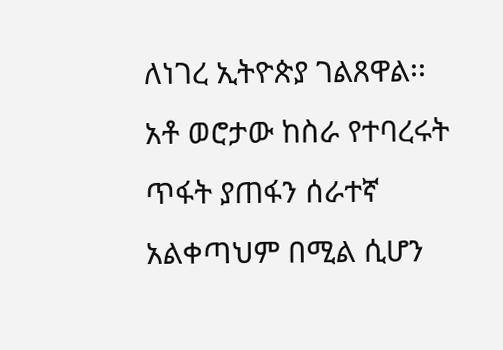ለነገረ ኢትዮጵያ ገልጸዋል፡፡አቶ ወሮታው ከስራ የተባረሩት ጥፋት ያጠፋን ሰራተኛ አልቀጣህም በሚል ሲሆን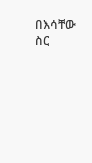በእሳቸው ስር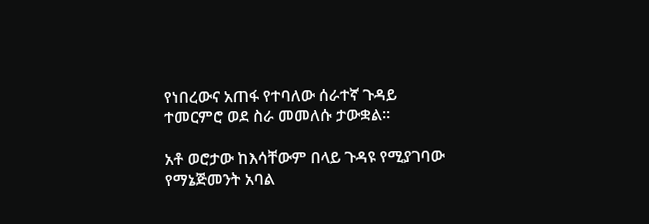የነበረውና አጠፋ የተባለው ሰራተኛ ጉዳይ ተመርምሮ ወደ ስራ መመለሱ ታውቋል፡፡

አቶ ወሮታው ከእሳቸውም በላይ ጉዳዩ የሚያገባው የማኔጅመንት አባል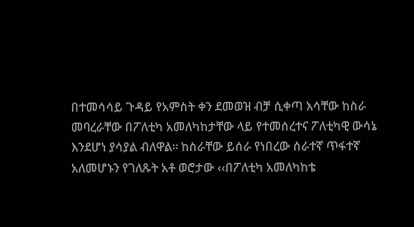በተመሳሳይ ጉዳይ የአምስት ቀን ደመወዝ ብቻ ሲቀጣ እሳቸው ከስራ መባረራቸው በፖለቲካ አመለካከታቸው ላይ የተመሰረተና ፖለቲካዊ ውሳኔ እንደሆነ ያሳያል ብለዋል፡፡ ከስራቸው ይሰራ የነበረው ሰራተኛ ጥፋተኛ አለመሆኑን የገለጹት አቶ ወሮታው ‹‹በፖለቲካ አመለካከቴ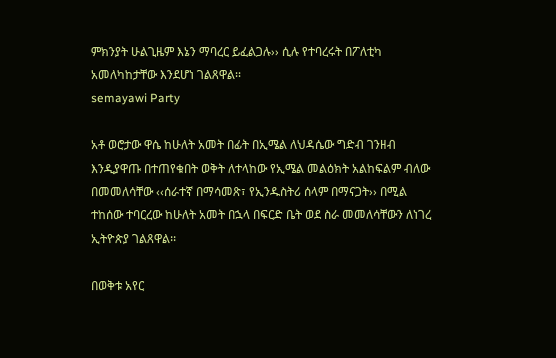ምክንያት ሁልጊዜም እኔን ማባረር ይፈልጋሉ›› ሲሉ የተባረሩት በፖለቲካ አመለካከታቸው እንደሆነ ገልጸዋል፡፡
semayawi Party

አቶ ወሮታው ዋሴ ከሁለት አመት በፊት በኢሜል ለህዳሴው ግድብ ገንዘብ እንዲያዋጡ በተጠየቁበት ወቅት ለተላከው የኢሜል መልዕክት አልከፍልም ብለው በመመለሳቸው ‹‹ሰራተኛ በማሳመጽ፣ የኢንዱስትሪ ሰላም በማናጋት›› በሚል ተከሰው ተባርረው ከሁለት አመት በኋላ በፍርድ ቤት ወደ ስራ መመለሳቸውን ለነገረ ኢትዮጵያ ገልጸዋል፡፡

በወቅቱ አየር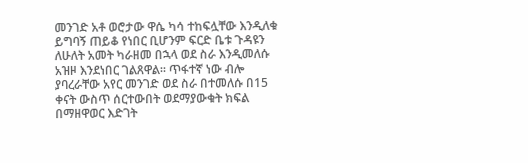መንገድ አቶ ወሮታው ዋሴ ካሳ ተከፍሏቸው እንዲለቁ ይግባኝ ጠይቆ የነበር ቢሆንም ፍርድ ቤቱ ጉዳዩን ለሁለት አመት ካራዘመ በኋላ ወደ ስራ እንዲመለሱ አዝዞ እንደነበር ገልጸዋል፡፡ ጥፋተኛ ነው ብሎ ያባረራቸው አየር መንገድ ወደ ስራ በተመለሱ በ15 ቀናት ውስጥ ሰርተውበት ወደማያውቁት ክፍል በማዘዋወር እድገት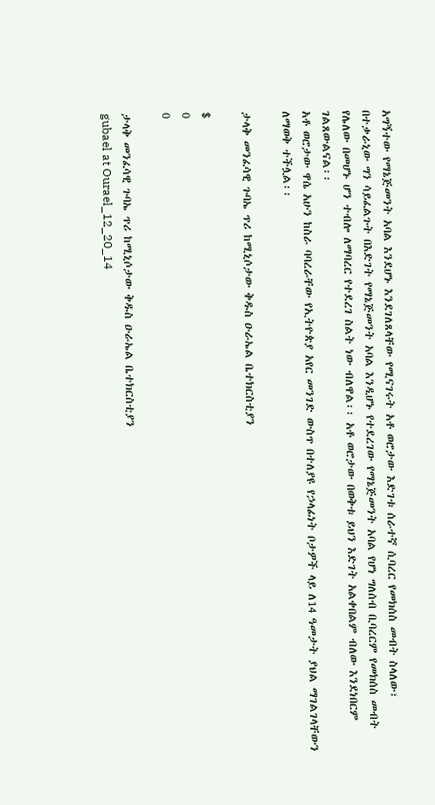አግኝተው የማኔጅመንት አባል እንደሆኑ እንደገለጸላቸው የሚናገሩት አቶ ወሮታው እድገቱ ሰራተኛ ሲባረር የመክሰስ መብት ስላለው፣ በተቃራኒው ግን ሳይፈልጉት በእድገት የማኔጅመንት አባል እንዲሆኑ የተደረገው የማኔጅመንት አባል የሆነ ግለሰብ ቢባረርም የመክሰስ መብት የሌለው በመሆኑ ሆን ተብሎ ለማባረር የተደረገ ስልት ነው ብለዋል፡፡ አቶ ወሮታው በወቅቱ ይህን እድገት አልቀበልም ብለው እንደነበርም ገልጸውልናል፡፡
አቶ ወሮታው ዋሴ አሁን ከስራ ባባረራቸው የኢትዮጵያ አየር መንገድ ውስጥ በተለያዩ የኃላፊነት ቦታዎች ላይ ለ14 ዓመታት ያህል ማገልገላቸውን ለማወቅ ተችሏል፡፡

ታላቅ መንፈሳዊ ጉባኤ ጥሪ ከሚኒሶታው ቅዱስ ዑራኤል ቤተክርስቲያን

$
0
0

ታላቅ መንፈሳዊ ጉባኤ ጥሪ ከሚኒሶታው ቅዱስ ዑራኤል ቤተክርስቲያን
gubael at Ourael_12_20_14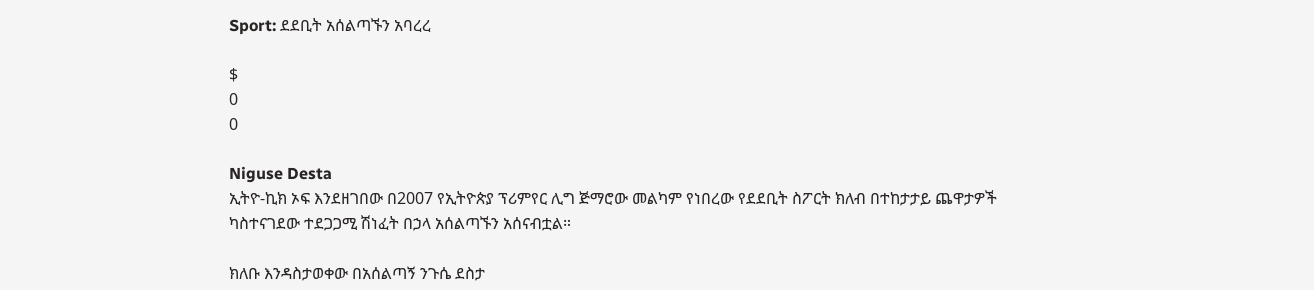Sport: ደደቢት አሰልጣኙን አባረረ

$
0
0

Niguse Desta
ኢትዮ-ኪክ ኦፍ እንደዘገበው በ2007 የኢትዮጵያ ፕሪምየር ሊግ ጅማሮው መልካም የነበረው የደደቢት ስፖርት ክለብ በተከታታይ ጨዋታዎች ካስተናገደው ተደጋጋሚ ሽነፈት በኃላ አሰልጣኙን አሰናብቷል።

ክለቡ እንዳስታወቀው በአሰልጣኝ ንጉሴ ደስታ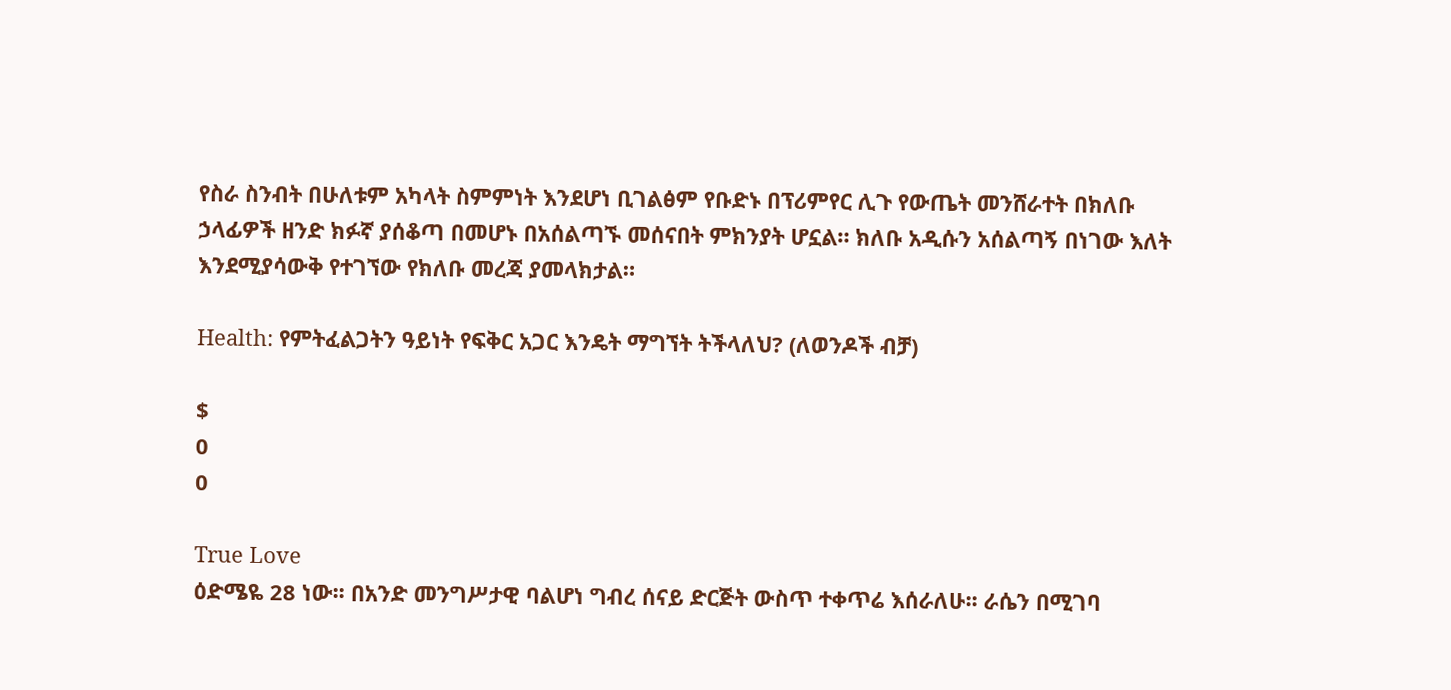የስራ ስንብት በሁለቱም አካላት ስምምነት እንደሆነ ቢገልፅም የቡድኑ በፕሪምየር ሊጉ የውጤት መንሸራተት በክለቡ ኃላፊዎች ዘንድ ክፉኛ ያሰቆጣ በመሆኑ በአሰልጣኙ መሰናበት ምክንያት ሆኗል። ክለቡ አዲሱን አሰልጣኝ በነገው እለት እንደሚያሳውቅ የተገኘው የክለቡ መረጃ ያመላክታል።

Health: የምትፈልጋትን ዓይነት የፍቅር አጋር እንዴት ማግኘት ትችላለህ? (ለወንዶች ብቻ)

$
0
0

True Love
ዕድሜዬ 28 ነው፡፡ በአንድ መንግሥታዊ ባልሆነ ግብረ ሰናይ ድርጅት ውስጥ ተቀጥሬ እሰራለሁ፡፡ ራሴን በሚገባ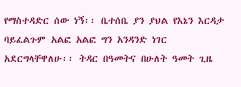የማስተዳድር ሰው ነኝ፡፡ ቤተሰቤ ያን ያህል የእኔን እርዳታ ባይፈልጉም አልፎ አልፎ ግን አንዳንድ ነገር አደርግላቸዋለሁ፡፡ ትዳር በዓመትና በሁለት ዓመት ጊዜ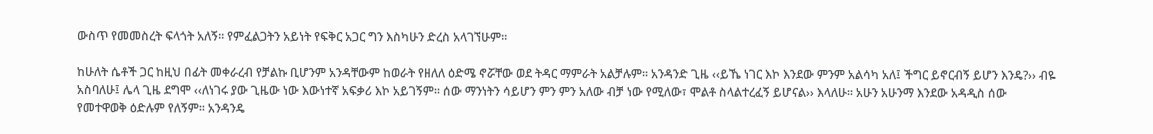ውስጥ የመመስረት ፍላጎት አለኝ፡፡ የምፈልጋትን አይነት የፍቅር አጋር ግን እስካሁን ድረስ አላገኘሁም፡፡

ከሁለት ሴቶች ጋር ከዚህ በፊት መቀራረብ የቻልኩ ቢሆንም አንዳቸውም ከወራት የዘለለ ዕድሜ ኖሯቸው ወደ ትዳር ማምራት አልቻሉም፡፡ አንዳንድ ጊዜ ‹‹ይኼ ነገር እኮ እንደው ምንም አልሳካ አለ፤ ችግር ይኖርብኝ ይሆን እንዴ?›› ብዬ አስባለሁ፤ ሌላ ጊዜ ደግሞ ‹‹ለነገሩ ያው ጊዜው ነው እውነተኛ አፍቃሪ እኮ አይገኝም፡፡ ሰው ማንነትን ሳይሆን ምን ምን አለው ብቻ ነው የሚለው፣ ሞልቶ ስላልተረፈኝ ይሆናል›› እላለሁ፡፡ አሁን አሁንማ እንደው አዳዲስ ሰው የመተዋወቅ ዕድሉም የለኝም፡፡ አንዳንዴ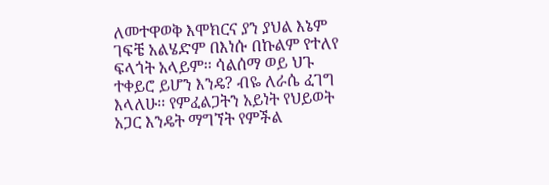ለመተዋወቅ እሞክርና ያን ያህል እኔም ገፍቼ አልሄድም በእነሱ በኩልም የተለየ ፍላጎት አላይም፡፡ ሳልሰማ ወይ ህጉ ተቀይሮ ይሆን እንዴ? ብዬ ለራሴ ፈገግ እላለሁ፡፡ የምፈልጋትን አይነት የህይወት አጋር እንዴት ማግኘት የምችል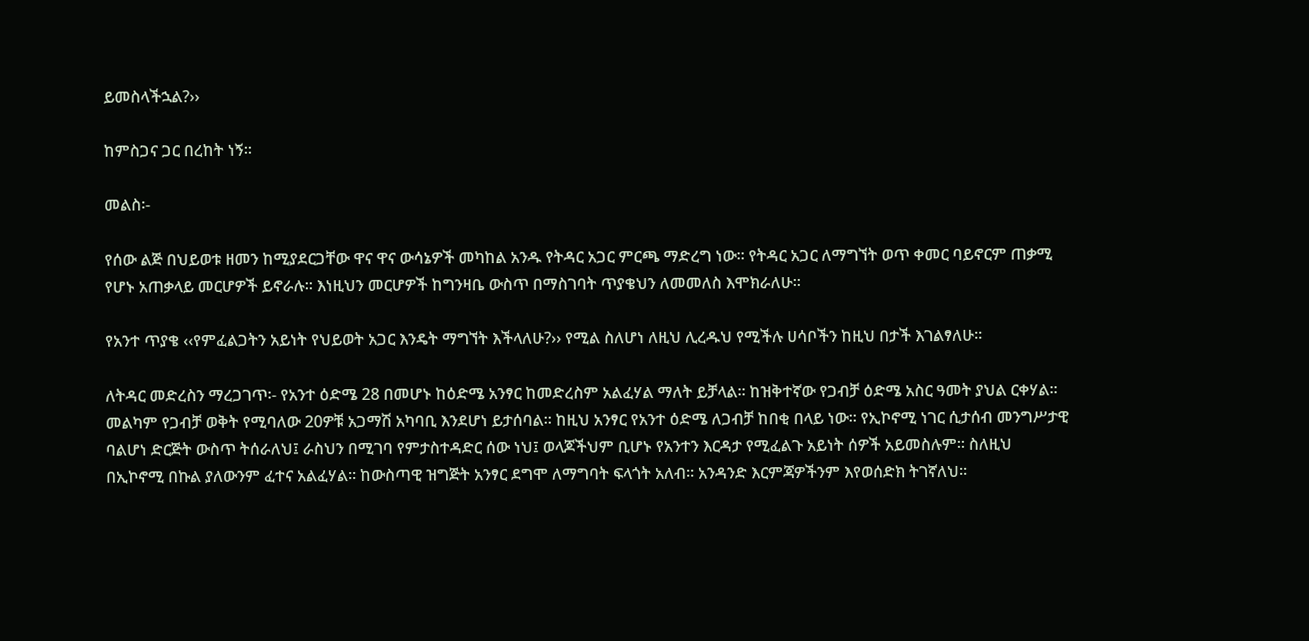ይመስላችኋል?››

ከምስጋና ጋር በረከት ነኝ፡፡

መልስ፡-

የሰው ልጅ በህይወቱ ዘመን ከሚያደርጋቸው ዋና ዋና ውሳኔዎች መካከል አንዱ የትዳር አጋር ምርጫ ማድረግ ነው፡፡ የትዳር አጋር ለማግኘት ወጥ ቀመር ባይኖርም ጠቃሚ የሆኑ አጠቃላይ መርሆዎች ይኖራሉ፡፡ እነዚህን መርሆዎች ከግንዛቤ ውስጥ በማስገባት ጥያቄህን ለመመለስ እሞክራለሁ፡፡

የአንተ ጥያቄ ‹‹የምፈልጋትን አይነት የህይወት አጋር እንዴት ማግኘት እችላለሁ?›› የሚል ስለሆነ ለዚህ ሊረዱህ የሚችሉ ሀሳቦችን ከዚህ በታች እገልፃለሁ፡፡

ለትዳር መድረስን ማረጋገጥ፡- የአንተ ዕድሜ 28 በመሆኑ ከዕድሜ አንፃር ከመድረስም አልፈሃል ማለት ይቻላል፡፡ ከዝቅተኛው የጋብቻ ዕድሜ አስር ዓመት ያህል ርቀሃል፡፡ መልካም የጋብቻ ወቅት የሚባለው 20ዎቹ አጋማሽ አካባቢ እንደሆነ ይታሰባል፡፡ ከዚህ አንፃር የአንተ ዕድሜ ለጋብቻ ከበቂ በላይ ነው፡፡ የኢኮኖሚ ነገር ሲታሰብ መንግሥታዊ ባልሆነ ድርጅት ውስጥ ትሰራለህ፤ ራስህን በሚገባ የምታስተዳድር ሰው ነህ፤ ወላጆችህም ቢሆኑ የአንተን እርዳታ የሚፈልጉ አይነት ሰዎች አይመስሉም፡፡ ስለዚህ በኢኮኖሚ በኩል ያለውንም ፈተና አልፈሃል፡፡ ከውስጣዊ ዝግጅት አንፃር ደግሞ ለማግባት ፍላጎት አለብ፡፡ አንዳንድ እርምጃዎችንም እየወሰድክ ትገኛለህ፡፡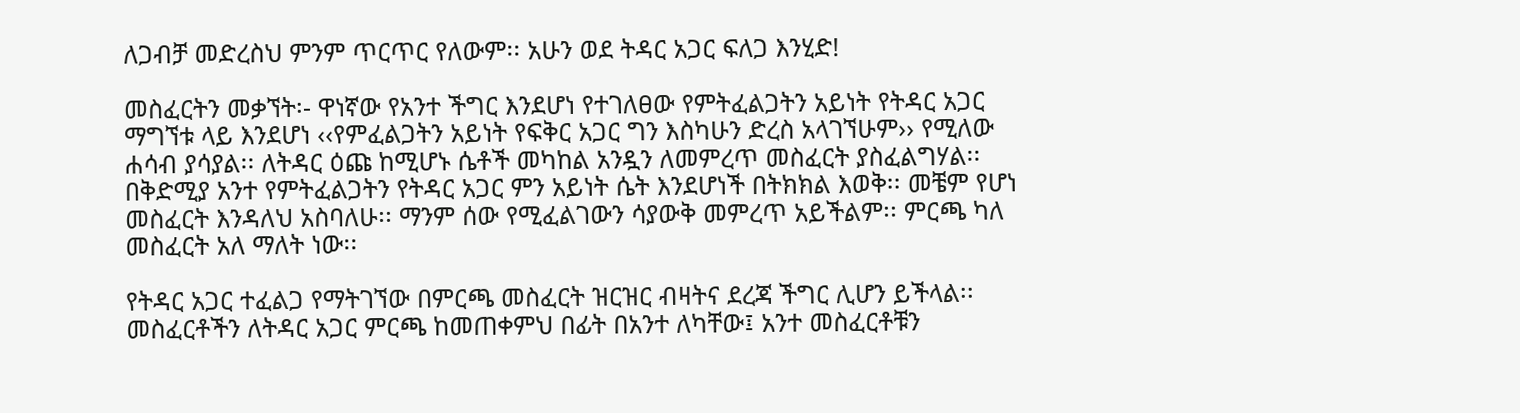ለጋብቻ መድረስህ ምንም ጥርጥር የለውም፡፡ አሁን ወደ ትዳር አጋር ፍለጋ እንሂድ!

መስፈርትን መቃኘት፡- ዋነኛው የአንተ ችግር እንደሆነ የተገለፀው የምትፈልጋትን አይነት የትዳር አጋር ማግኘቱ ላይ እንደሆነ ‹‹የምፈልጋትን አይነት የፍቅር አጋር ግን እስካሁን ድረስ አላገኘሁም›› የሚለው ሐሳብ ያሳያል፡፡ ለትዳር ዕጩ ከሚሆኑ ሴቶች መካከል አንዷን ለመምረጥ መስፈርት ያስፈልግሃል፡፡ በቅድሚያ አንተ የምትፈልጋትን የትዳር አጋር ምን አይነት ሴት እንደሆነች በትክክል እወቅ፡፡ መቼም የሆነ መስፈርት እንዳለህ አስባለሁ፡፡ ማንም ሰው የሚፈልገውን ሳያውቅ መምረጥ አይችልም፡፡ ምርጫ ካለ መስፈርት አለ ማለት ነው፡፡

የትዳር አጋር ተፈልጋ የማትገኘው በምርጫ መስፈርት ዝርዝር ብዛትና ደረጃ ችግር ሊሆን ይችላል፡፡ መስፈርቶችን ለትዳር አጋር ምርጫ ከመጠቀምህ በፊት በአንተ ለካቸው፤ አንተ መስፈርቶቹን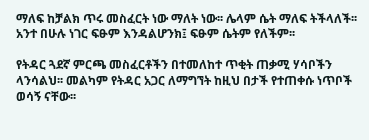ማለፍ ከቻልክ ጥሩ መስፈርት ነው ማለት ነው፡፡ ሌላም ሴት ማለፍ ትችላለች፡፡ አንተ በሁሉ ነገር ፍፁም እንዳልሆንክ፤ ፍፁም ሴትም የለችም፡፡

የትዳር ጓደኛ ምርጫ መስፈርቶችን በተመለከተ ጥቂት ጠቃሚ ሃሳቦችን ላንሳልህ፡፡ መልካም የትዳር አጋር ለማግኘት ከዚህ በታች የተጠቀሱ ነጥቦች ወሳኝ ናቸው፡፡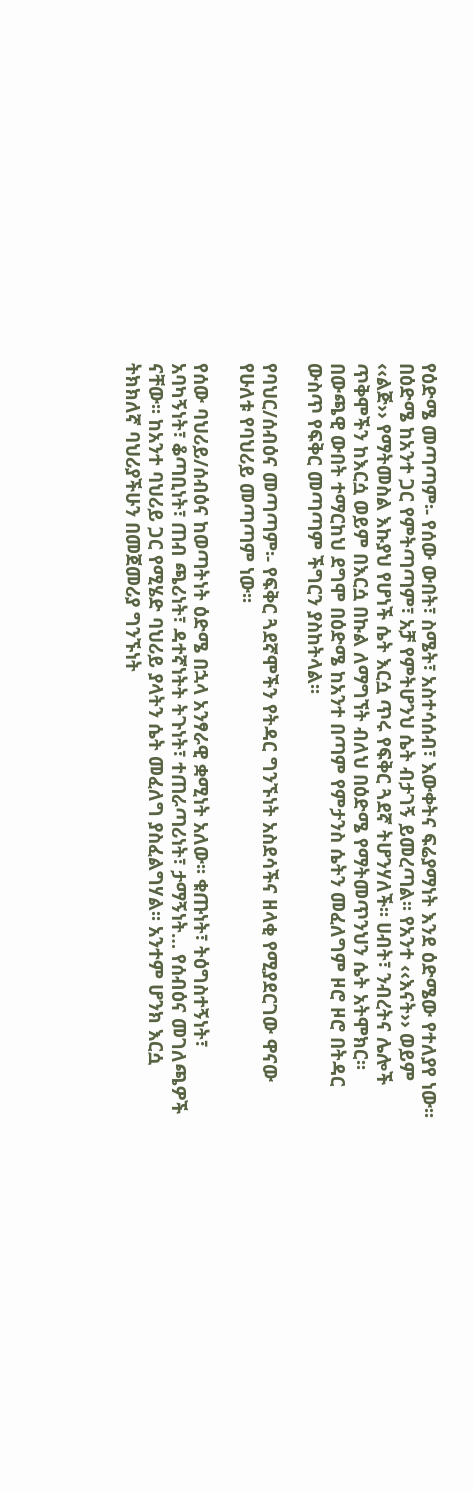የዕድሜ መጣጣም፡- የሰው ውበት፣ ስሜት፣ አስተሳሰብ፣ እውቀትና ፍሬያማነት እንደ ዕድሜው የተለያየ ነው፡፡ በዕድሜ ከአንተ ጋር የምትጣጣም፣ አቻ የምትሆንህ ሴት ብታገኝ ይመረጣል፡፡ የአንተ ‹‹እናት›› ወይም ‹‹ልጅ›› የማትመስል እኩያህ የሆነች ሴት እርሷ ጥሩ የፍቅር ጓደኛ ትሆንሃለች፡፡ ሀብት፣ ንብረትና ሌሎች ጥቅሞችን ከእርሷ ወይም በእርሷ በኩል ለማግኘት ብለህ በዕድሜ የማትመጥንህን ሴት አትሞክር፡፡ በውጫዊ ውበት ተማርከህ ደግሞ በዕድሜ ከአንተ በጣም የምታንስ ሴትን መፈለግም ዞሮ ዞሮ በትዳር ውስጥ የፍቅር መጣጣም ችግርን ያስከትላል፡፡

የባህር/ሰብዕና መጣጣም፡- የፍቅር ጓደኛሞችን የትዳር ግንኙነት አስደሳችና ዘላቂ የሚያደርገው ዋናው የሁለቱ የባህሪይ መጣጣም ነው፡፡

የሰው ባህሪይ/ሰብዕና ከወጣትነት ዕድሜ በኋላ አንፃራዊ ቋሚነት አለው፡፡ ቁጡነት፣ ትዕግስተኝነት፣ አባካኝነት፣ ቆጣቢነት፣ ጠብ ጫሪነት፣ ዳተኛነትት ትጉነት፣ ተጠራጣሪነት፣ ታማኝነት… የሰብዕና መገለጫዎች ናቸው፡፡ ከአንተ ባህሪይ ጋር የሚሄድ ባህሪይ ያላትን ሴት መፈለግ ያስፈልግሃል፡፡ አንተም ሆንክ እርሷ ትክክለኛ ባህሪያችሁን በመጀመሪያ ግንኙነት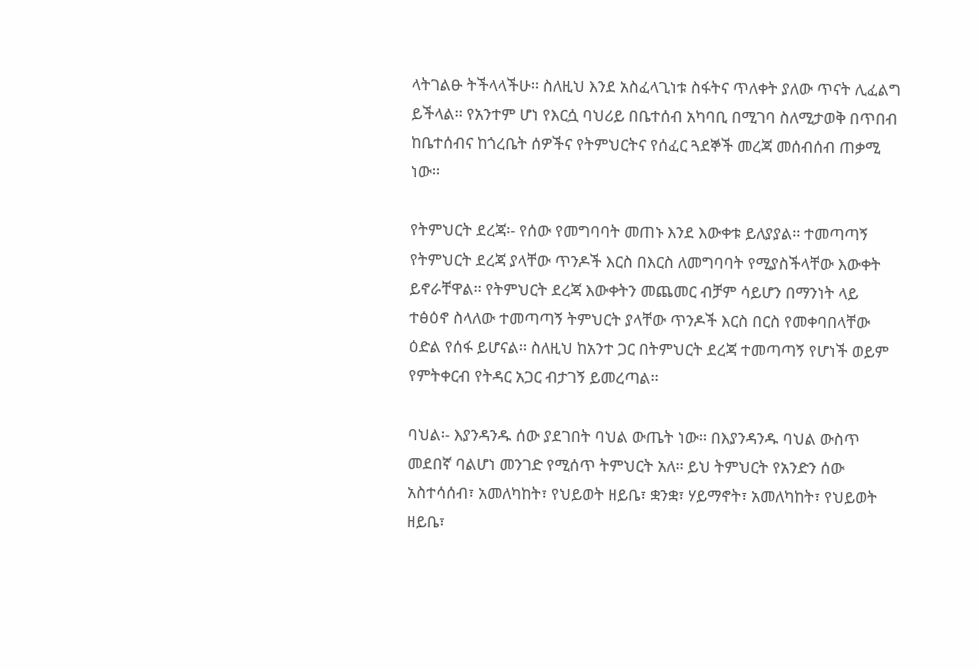ላትገልፁ ትችላላችሁ፡፡ ስለዚህ እንደ አስፈላጊነቱ ስፋትና ጥለቀት ያለው ጥናት ሊፈልግ ይችላል፡፡ የአንተም ሆነ የእርሷ ባህሪይ በቤተሰብ አካባቢ በሚገባ ስለሚታወቅ በጥበብ ከቤተሰብና ከጎረቤት ሰዎችና የትምህርትና የሰፈር ጓደኞች መረጃ መሰብሰብ ጠቃሚ ነው፡፡

የትምህርት ደረጃ፡- የሰው የመግባባት መጠኑ እንደ እውቀቱ ይለያያል፡፡ ተመጣጣኝ የትምህርት ደረጃ ያላቸው ጥንዶች እርስ በእርስ ለመግባባት የሚያስችላቸው እውቀት ይኖራቸዋል፡፡ የትምህርት ደረጃ እውቀትን መጨመር ብቻም ሳይሆን በማንነት ላይ ተፅዕኖ ስላለው ተመጣጣኝ ትምህርት ያላቸው ጥንዶች እርስ በርስ የመቀባበላቸው ዕድል የሰፋ ይሆናል፡፡ ስለዚህ ከአንተ ጋር በትምህርት ደረጃ ተመጣጣኝ የሆነች ወይም የምትቀርብ የትዳር አጋር ብታገኝ ይመረጣል፡፡

ባህል፡- እያንዳንዱ ሰው ያደገበት ባህል ውጤት ነው፡፡ በእያንዳንዱ ባህል ውስጥ መደበኛ ባልሆነ መንገድ የሚሰጥ ትምህርት አለ፡፡ ይህ ትምህርት የአንድን ሰው አስተሳሰብ፣ አመለካከት፣ የህይወት ዘይቤ፣ ቋንቋ፣ ሃይማኖት፣ አመለካከት፣ የህይወት ዘይቤ፣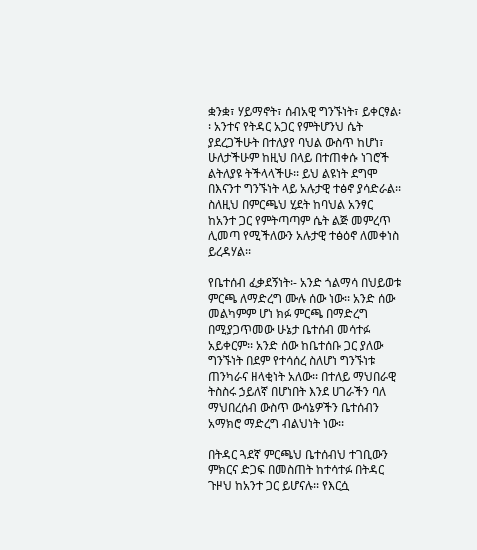ቋንቋ፣ ሃይማኖት፣ ሰብአዊ ግንኙነት፣ ይቀርፃል፡፡ አንተና የትዳር አጋር የምትሆንህ ሴት ያደረጋችሁት በተለያየ ባህል ውስጥ ከሆነ፣ ሁለታችሁም ከዚህ በላይ በተጠቀሱ ነገሮች ልትለያዩ ትችላላችሁ፡፡ ይህ ልዩነት ደግሞ በእናንተ ግንኙነት ላይ አሉታዊ ተፅኖ ያሳድራል፡፡ ስለዚህ በምርጫህ ሂደት ከባህል አንፃር ከአንተ ጋር የምትጣጣም ሴት ልጅ መምረጥ ሊመጣ የሚችለውን አሉታዊ ተፅዕኖ ለመቀነስ ይረዳሃል፡፡

የቤተሰብ ፈቃደኝነት፡- አንድ ጎልማሳ በህይወቱ ምርጫ ለማድረግ ሙሉ ሰው ነው፡፡ አንድ ሰው መልካምም ሆነ ክፉ ምርጫ በማድረግ በሚያጋጥመው ሁኔታ ቤተሰብ መሳተፉ አይቀርም፡፡ አንድ ሰው ከቤተሰቡ ጋር ያለው ግንኙነት በደም የተሳሰረ ስለሆነ ግንኙነቱ ጠንካራና ዘላቂነት አለው፡፡ በተለይ ማህበራዊ ትስስሩ ኃይለኛ በሆነበት እንደ ሀገራችን ባለ ማህበረሰብ ውስጥ ውሳኔዎችን ቤተሰብን አማክሮ ማድረግ ብልህነት ነው፡፡

በትዳር ጓደኛ ምርጫህ ቤተሰብህ ተገቢውን ምክርና ድጋፍ በመስጠት ከተሳተፉ በትዳር ጉዞህ ከአንተ ጋር ይሆናሉ፡፡ የእርሷ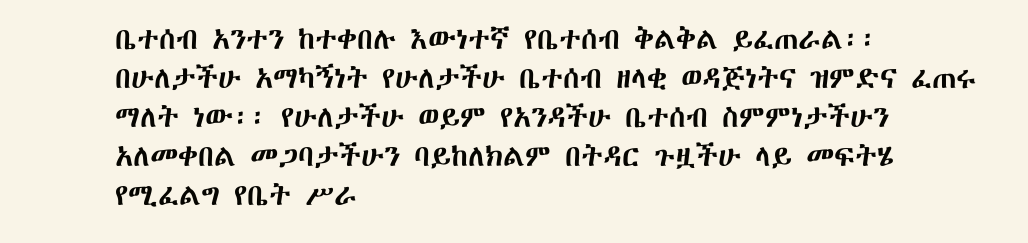ቤተሰብ አንተን ከተቀበሉ እውነተኛ የቤተሰብ ቅልቅል ይፈጠራል፡፡ በሁለታችሁ አማካኝነት የሁለታችሁ ቤተሰብ ዘላቂ ወዳጅነትና ዝምድና ፈጠሩ ማለት ነው፡፡ የሁለታችሁ ወይም የአንዳችሁ ቤተሰብ ስምምነታችሁን አለመቀበል መጋባታችሁን ባይከለክልም በትዳር ጉዟችሁ ላይ መፍትሄ የሚፈልግ የቤት ሥራ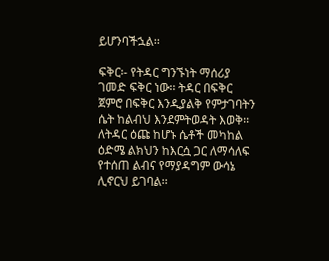ይሆንባችኋል፡፡

ፍቅር፡- የትዳር ግንኙነት ማሰሪያ ገመድ ፍቅር ነው፡፡ ትዳር በፍቅር ጀምሮ በፍቅር እንዲያልቅ የምታገባትን ሴት ከልብህ እንደምትወዳት እወቅ፡፡ ለትዳር ዕጩ ከሆኑ ሴቶች መካከል ዕድሜ ልክህን ከእርሷ ጋር ለማሳለፍ የተሰጠ ልብና የማያዳግም ውሳኔ ሊኖርህ ይገባል፡፡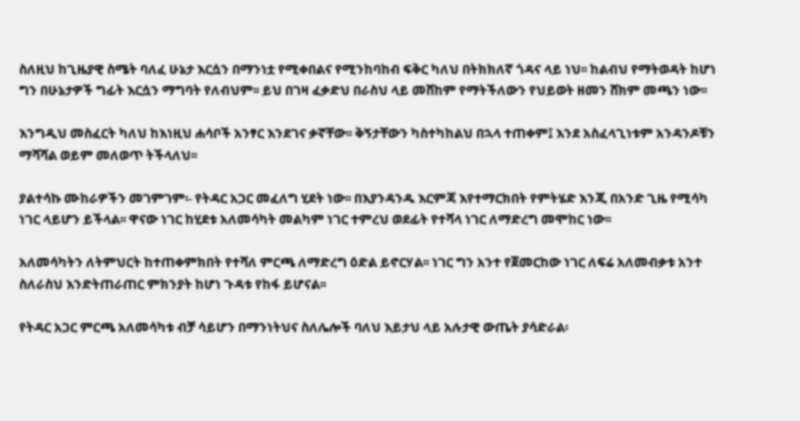ስለዚህ ከጊዜያዊ ስሜት ባለፈ ሁኔታ እርሷን በማንነቷ የሚቀበልና የሚንከባከብ ፍቅር ካለህ በትክክለኛ ጎዳና ላይ ነህ፡፡ ከልብህ የማትወዳት ከሆነ ግን በሁኔታዎች ግፊት እርሷን ማግባት የለብህም፡፡ ይህ በገዛ ፈቃድህ በራስህ ላይ መሸከም የማትችለውን የህይወት ዘመን ሸክም መጫን ነው፡፡

እንግዲህ መስፈርት ካለህ ከእነዚህ ሐሳቦች አንፃር እንደገና ቃኛቸው፡፡ ቅኝታቸውን ካስተካከልህ በኋላ ተጠቀም፤ እንደ አስፈላጊነቱም አንዳንዶቹን ማሻሻል ወይም መለወጥ ትችላለህ፡፡

ያልተሳኩ ሙከራዎችን መገምገም፡- የትዳር አጋር መፈለግ ሂደት ነው፡፡ በእያንዳንዱ እርምጃ እየተማርክበት የምትሄድ እንጂ በአንድ ጊዜ የሚሳካ ነገር ላይሆን ይችላል፡፡ ዋናው ነገር ከሂደቱ አለመሳካት መልካም ነገር ተምረህ ወደፊት የተሻላ ነገር ለማድረግ መሞከር ነው፡፡

አለመሳካትን ለትምህርት ከተጠቀምክበት የተሻለ ምርጫ ለማድረግ ዕድል ይኖርሃል፡፡ ነገር ግን አንተ የጀመርከው ነገር ለፍሬ አለመብቃቱ አንተ ስለራስህ እንድትጠራጠር ምክንያት ከሆነ ጉዳቱ የከፋ ይሆናል፡፡

የትዳር አጋር ምርጫ አለመሳካቱ ብቻ ሳይሆን በማንነትህና ስለሌሎች ባለህ እይታህ ላይ አሉታዊ ውጤት ያሳድራል፡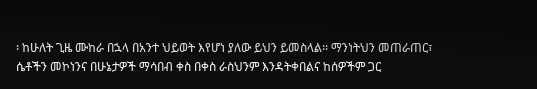፡ ከሁለት ጊዜ ሙከራ በኋላ በአንተ ህይወት እየሆነ ያለው ይህን ይመስላል፡፡ ማንነትህን መጠራጠር፣ ሴቶችን መኮነንና በሁኔታዎች ማሳበብ ቀስ በቀስ ራስህንም እንዳትቀበልና ከሰዎችም ጋር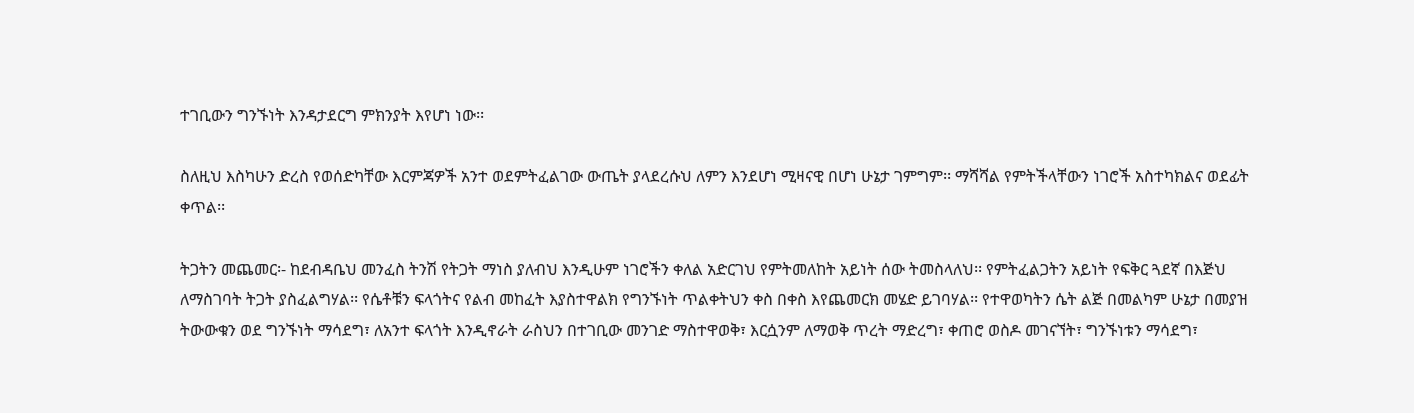ተገቢውን ግንኙነት እንዳታደርግ ምክንያት እየሆነ ነው፡፡

ስለዚህ እስካሁን ድረስ የወሰድካቸው እርምጃዎች አንተ ወደምትፈልገው ውጤት ያላደረሱህ ለምን እንደሆነ ሚዛናዊ በሆነ ሁኔታ ገምግም፡፡ ማሻሻል የምትችላቸውን ነገሮች አስተካክልና ወደፊት ቀጥል፡፡

ትጋትን መጨመር፡- ከደብዳቤህ መንፈስ ትንሽ የትጋት ማነስ ያለብህ እንዲሁም ነገሮችን ቀለል አድርገህ የምትመለከት አይነት ሰው ትመስላለህ፡፡ የምትፈልጋትን አይነት የፍቅር ጓደኛ በእጅህ ለማስገባት ትጋት ያስፈልግሃል፡፡ የሴቶቹን ፍላጎትና የልብ መከፈት እያስተዋልክ የግንኙነት ጥልቀትህን ቀስ በቀስ እየጨመርክ መሄድ ይገባሃል፡፡ የተዋወካትን ሴት ልጅ በመልካም ሁኔታ በመያዝ ትውውቁን ወደ ግንኙነት ማሳደግ፣ ለአንተ ፍላጎት እንዲኖራት ራስህን በተገቢው መንገድ ማስተዋወቅ፣ እርሷንም ለማወቅ ጥረት ማድረግ፣ ቀጠሮ ወስዶ መገናኘት፣ ግንኙነቱን ማሳደግ፣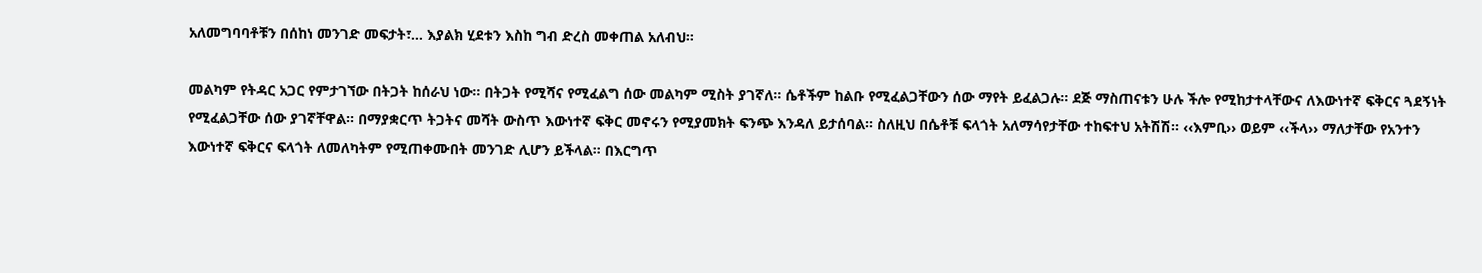አለመግባባቶቹን በሰከነ መንገድ መፍታት፣… እያልክ ሂደቱን እስከ ግብ ድረስ መቀጠል አለብህ፡፡

መልካም የትዳር አጋር የምታገኘው በትጋት ከሰራህ ነው፡፡ በትጋት የሚሻና የሚፈልግ ሰው መልካም ሚስት ያገኛለ፡፡ ሴቶችም ከልቡ የሚፈልጋቸውን ሰው ማየት ይፈልጋሉ፡፡ ደጅ ማስጠናቱን ሁሉ ችሎ የሚከታተላቸውና ለእውነተኛ ፍቅርና ጓደኝነት የሚፈልጋቸው ሰው ያገኛቸዋል፡፡ በማያቋርጥ ትጋትና መሻት ውስጥ እውነተኛ ፍቅር መኖሩን የሚያመክት ፍንጭ እንዳለ ይታሰባል፡፡ ስለዚህ በሴቶቹ ፍላጎት አለማሳየታቸው ተከፍተህ አትሽሽ፡፡ ‹‹እምቢ›› ወይም ‹‹ችላ›› ማለታቸው የአንተን እውነተኛ ፍቅርና ፍላጎት ለመለካትም የሚጠቀሙበት መንገድ ሊሆን ይችላል፡፡ በእርግጥ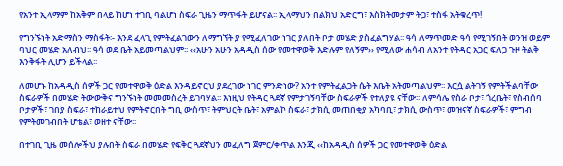የአንተ ኢላማም ከአቅም በላይ ከሆነ ተገቢ ባልሆነ ስፍራ ጊዜን ማጥፋት ይሆናል፡፡ ኢላማህን በልክህ አድርግ፣ እስክትመታም ትጋ፣ ተስፋ አትቁረጥ!

የግንኙነት አድማስን ማስፋት፡- እንደ ፈላጊ የምትፈልገውን ለማግኘት ያ የሚፈለገው ነገር ያለበት ቦታ መሄድ ያስፈልግሃል፡፡ ዓሳ ለማጥመድ ዓሳ የሚገኝበት ወንዝ ወይም ባህር መሄድ አለብህ፡፡ ዓሳ ወደ ቤት አይመጣልህም፡፡ ‹‹አሁን አሁን አዳዲስ ሰው የመተዋወቅ እድሉም የለኝም›› የሚለው ሐሳብ ለአንተ የትዳር አጋር ፍለጋ ጉዞ ትልቅ እንቅፋት ሊሆን ይችላል፡፡

ለመሆኑ ከአዳዲስ ሰዎች ጋር የመተዋወቅ ዕድል እንዳይኖርህ ያደረገው ነገር ምንድነው? አንተ የምትፈልጋት ሴት እቤት አትመጣልህም፡፡ እርሷ ልትገኝ የምትችልባቸው ስፍራዎች በመሄድ ትውውቅና ግንኙነት መመመስረት ይገባሃል፡፡ እነዚህ የትዳር ጓደኛ የምታገኝባቸው ስፍራዎች የተለያዩ ናቸው፡፡ ለምሳሌ የስራ ቦታ፣ ጎረቤት፣ የስብሰባ ቦታዎች፣ ገበያ ስፍራ፣ ተከራይተህ የምትኖርበት ግቢ ውስጥ፣ ትምህርት ቤት፣ አምልኮ ስፍራ፣ ታክሲ መጠበቂያ አካባቢ፣ ታክሲ ውስጥ፣ መዝናኛ ስፍራዎች፣ ምግብ የምትመገብበት ሆቴል፣ ወዘተ ናቸው፡፡

በተገቢ ጊዜ መሰሎችህ ያሉበት ስፍራ በመሄድ የፍቅር ጓደኛህን መፈለግ ጀምር/ቀጥል እንጂ ‹‹ከአዳዲስ ሰዎች ጋር የመተዋወቅ ዕድል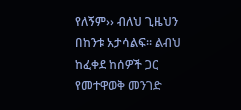የለኝም›› ብለህ ጊዜህን በከንቱ አታሳልፍ፡፡ ልብህ ከፈቀደ ከሰዎች ጋር የመተዋወቅ መንገድ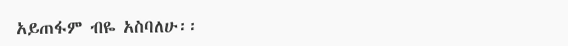አይጠፋም ብዬ አስባለሁ፡፡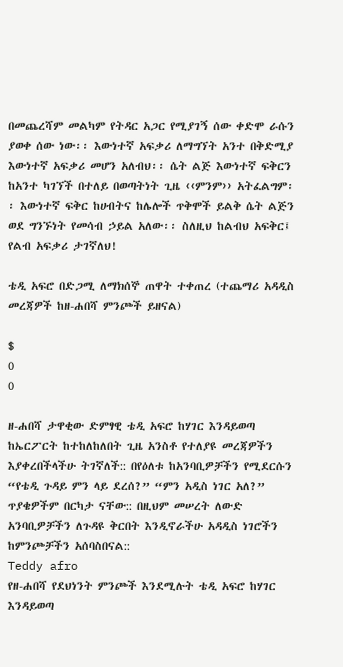በመጨረሻም መልካም የትዳር አጋር የሚያገኝ ሰው ቀድሞ ራሱን ያወቀ ሰው ነው፡፡ እውነተኛ አፍቃሪ ለማግኘት አንተ በቅድሚያ እውነተኛ አፍቃሪ መሆን አለብህ፡፡ ሴት ልጅ እውነተኛ ፍቅርን ከአንተ ካገኘች በተለይ በወጣትነት ጊዜ ‹‹ምንም›› አትፈልግም፡፡ እውነተኛ ፍቅር ከሀብትና ከሌሎች ጥቅሞች ይልቅ ሴት ልጅን ወደ ግንኙነት የመሳብ ኃይል አለው፡፡ ስለዚህ ከልብህ አፍቅር፤ የልብ አፍቃሪ ታገኛለህ!

ቴዲ አፍሮ በድጋሚ ለማክሰኞ ጠዋት ተቀጠረ (ተጨማሪ አዳዲስ መረጃዎች ከዘ-ሐበሻ ምንጮች ይዘናል)

$
0
0

ዘ-ሐበሻ ታዋቂው ድምፃዊ ቴዲ አፍሮ ከሃገር እንዳይወጣ ከኤርፖርት ከተከለከለበት ጊዜ አንስቶ የተለያዩ መረጃዎችን እያቀረበችላችሁ ትገኛለች:: በየዕለቱ ከአንባቢዎቻችን የሚደርሱን “የቴዲ ጉዳይ ምን ላይ ደረሰ?” “ምን አዲስ ነገር አለ?” ጥያቄዎችም በርካታ ናቸው:: በዚህም መሠረት ለውድ አንባቢዎቻችን ለጉዳዩ ቅርበት እንዲኖራችሁ አዳዲስ ነገሮችን ከምንጮቻችን አሰባስበናል::
Teddy afro
የዘ-ሐበሻ የደህነንት ምንጮች እንደሚሉት ቴዲ አፍሮ ከሃገር እንዳይወጣ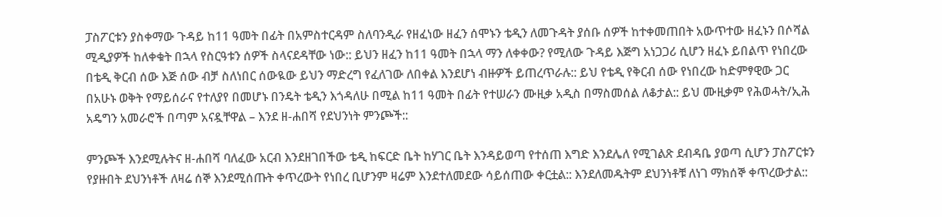ፓስፖርቱን ያስቀማው ጉዳይ ከ11 ዓመት በፊት በአምስተርዳም ስለባንዲራ የዘፈነው ዘፈን ሰሞኑን ቴዲን ለመጉዳት ያሰቡ ሰዎች ከተቀመጠበት አውጥተው ዘፈኑን በሶሻል ሚዲያዎች ከለቀቁት በኋላ የስርዓቱን ሰዎች ስላናደዳቸው ነው:: ይህን ዘፈን ከ11 ዓመት በኋላ ማን ለቀቀው? የሚለው ጉዳይ እጅግ አነጋጋሪ ሲሆን ዘፈኑ ይበልጥ የነበረው በቴዲ ቅርብ ሰው እጅ ሰው ብቻ ስለነበር ሰውዪው ይህን ማድረግ የፈለገው ለበቀል እንደሆነ ብዙዎች ይጠረጥራሉ:: ይህ የቴዲ የቅርብ ሰው የነበረው ከድምፃዊው ጋር በአሁኑ ወቅት የማይሰራና የተለያየ በመሆኑ በንዴት ቴዲን እጎዳለሁ በሚል ከ11 ዓመት በፊት የተሠራን ሙዚቃ አዲስ በማስመሰል ለቆታል:: ይህ ሙዚቃም የሕወሓት/ኢሕ አዴግን አመራሮች በጣም አናዷቸዋል – እንደ ዘ-ሐበሻ የደህንነት ምንጮች::

ምንጮች እንደሚሉትና ዘ-ሐበሻ ባለፈው አርብ እንደዘገበችው ቴዲ ከፍርድ ቤት ከሃገር ቤት እንዳይወጣ የተሰጠ እግድ እንደሌለ የሚገልጽ ደብዳቤ ያወጣ ሲሆን ፓስፖርቱን የያዙበት ደህንነቶች ለዛሬ ሰኞ እንደሚሰጡት ቀጥረውት የነበረ ቢሆንም ዛሬም እንደተለመደው ሳይሰጠው ቀርቷል:: እንደለመዱትም ደህንነቶቹ ለነገ ማክሰኞ ቀጥረውታል::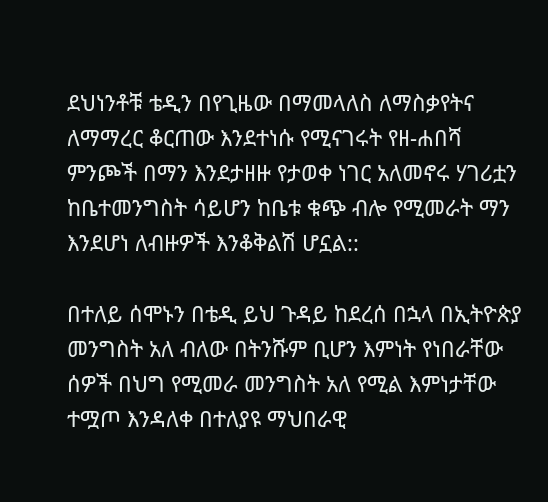ደህነንቶቹ ቴዲን በየጊዜው በማመላለስ ለማስቃየትና ለማማረር ቆርጠው እንደተነሱ የሚናገሩት የዘ-ሐበሻ ምንጮች በማን እንደታዘዙ የታወቀ ነገር አለመኖሩ ሃገሪቷን ከቤተመንግስት ሳይሆን ከቤቱ ቁጭ ብሎ የሚመራት ማን እንደሆነ ለብዙዎች እንቆቅልሽ ሆኗል::

በተለይ ሰሞኑን በቴዲ ይህ ጉዳይ ከደረሰ በኋላ በኢትዮጵያ መንግስት አለ ብለው በትንሹም ቢሆን እምነት የነበራቸው ሰዎች በህግ የሚመራ መንግስት አለ የሚል እምነታቸው ተሟጦ እንዳለቀ በተለያዩ ማህበራዊ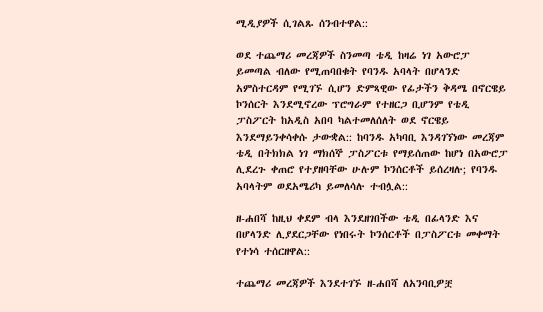ሚዲያዎች ሲገልጹ ሰንብተዋል::

ወደ ተጨማሪ መረጃዎች ስንመጣ ቴዲ ከዛሬ ነገ አውሮፓ ይመጣል ብለው የሚጠባበቁት የባንዱ አባላት በሆላንድ አምስተርዳም የሚገኙ ሲሆን ድምጻዊው የፊታችን ቅዳሜ በኖርዌይ ኮንሰርት እንደሚኖረው ፕሮግራም የተዘርጋ ቢሆንም የቴዲ ፓስፖርት ከአዲስ አበባ ካልተመለሰለት ወደ ኖርዌይ እንደማይንቀሳቀሱ ታውቋል:: ከባንዱ አካባቢ እንዳገኘነው መረጃም ቴዲ በትክክል ነገ ማክሰኞ ፓስፖርቱ የማይሰጠው ከሆነ በአውሮፓ ሊደረጉ ቀጠሮ የተያዘባቸው ሁሉም ኮንሰርቶች ይሰረዛሉ; የባንዱ አባላትም ወደአሜሪካ ይመለሳሉ ተብሏል::

ዘ-ሐበሻ ከዚህ ቀደም ብላ እንደዘገበችው ቴዲ በፊላንድ እና በሆላንድ ሊያደርጋቸው የነበሩት ኮንሰርቶች በፓስፖርቱ መቀማት የተነሳ ተሰርዘዋል::

ተጨማሪ መረጃዎች እንደተገኙ ዘ-ሐበሻ ለአንባቢዎቿ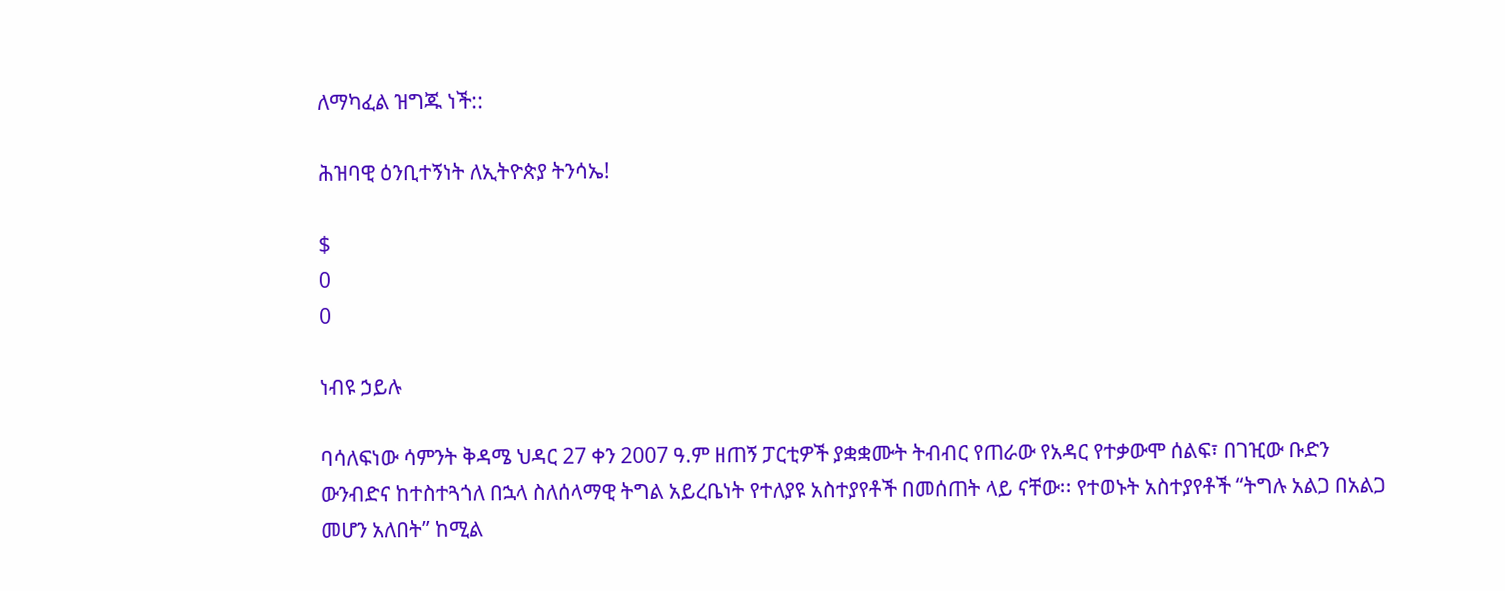ለማካፈል ዝግጁ ነች::

ሕዝባዊ ዕንቢተኝነት ለኢትዮጵያ ትንሳኤ!

$
0
0

ነብዩ ኃይሉ

ባሳለፍነው ሳምንት ቅዳሜ ህዳር 27 ቀን 2007 ዓ.ም ዘጠኝ ፓርቲዎች ያቋቋሙት ትብብር የጠራው የአዳር የተቃውሞ ሰልፍ፣ በገዢው ቡድን ውንብድና ከተስተጓጎለ በኋላ ስለሰላማዊ ትግል አይረቤነት የተለያዩ አስተያየቶች በመሰጠት ላይ ናቸው፡፡ የተወኑት አስተያየቶች “ትግሉ አልጋ በአልጋ መሆን አለበት” ከሚል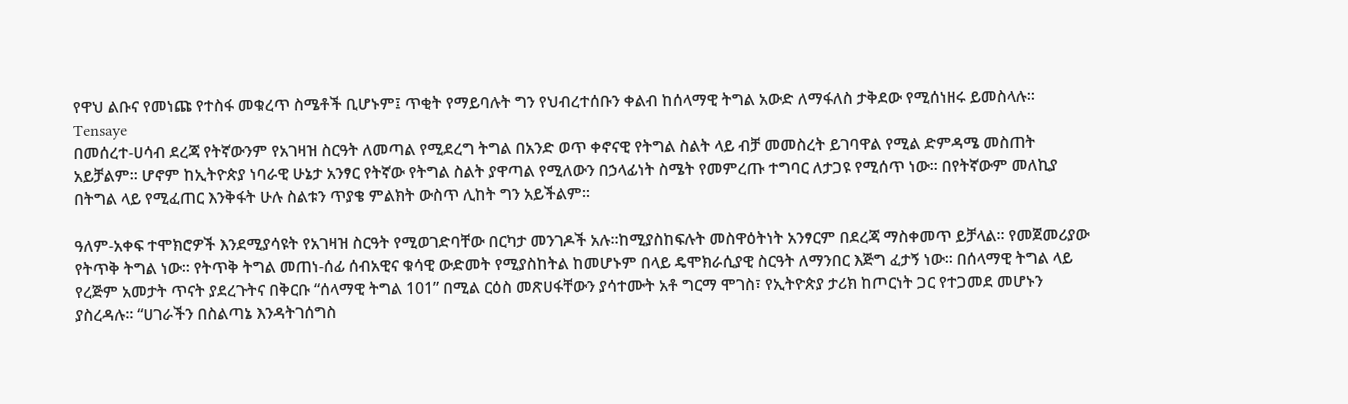የዋህ ልቡና የመነጩ የተስፋ መቁረጥ ስሜቶች ቢሆኑም፤ ጥቂት የማይባሉት ግን የህብረተሰቡን ቀልብ ከሰላማዊ ትግል አውድ ለማፋለስ ታቅደው የሚሰነዘሩ ይመስላሉ፡፡
Tensaye
በመሰረተ-ሀሳብ ደረጃ የትኛውንም የአገዛዝ ስርዓት ለመጣል የሚደረግ ትግል በአንድ ወጥ ቀኖናዊ የትግል ስልት ላይ ብቻ መመስረት ይገባዋል የሚል ድምዳሜ መስጠት አይቻልም፡፡ ሆኖም ከኢትዮጵያ ነባራዊ ሁኔታ አንፃር የትኛው የትግል ስልት ያዋጣል የሚለውን በኃላፊነት ስሜት የመምረጡ ተግባር ለታጋዩ የሚሰጥ ነው፡፡ በየትኛውም መለኪያ በትግል ላይ የሚፈጠር እንቅፋት ሁሉ ስልቱን ጥያቄ ምልክት ውስጥ ሊከት ግን አይችልም፡፡

ዓለም-አቀፍ ተሞክሮዎች እንደሚያሳዩት የአገዛዝ ስርዓት የሚወገድባቸው በርካታ መንገዶች አሉ፡፡ከሚያስከፍሉት መስዋዕትነት አንፃርም በደረጃ ማስቀመጥ ይቻላል፡፡ የመጀመሪያው የትጥቅ ትግል ነው፡፡ የትጥቅ ትግል መጠነ-ሰፊ ሰብአዊና ቁሳዊ ውድመት የሚያስከትል ከመሆኑም በላይ ዴሞክራሲያዊ ስርዓት ለማንበር እጅግ ፈታኝ ነው፡፡ በሰላማዊ ትግል ላይ የረጅም አመታት ጥናት ያደረጉትና በቅርቡ “ሰላማዊ ትግል 101” በሚል ርዕስ መጽሀፋቸውን ያሳተሙት አቶ ግርማ ሞገስ፣ የኢትዮጵያ ታሪክ ከጦርነት ጋር የተጋመደ መሆኑን ያስረዳሉ፡፡ “ሀገራችን በስልጣኔ እንዳትገሰግስ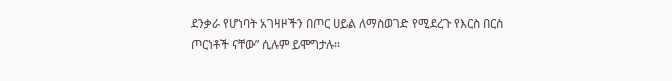ደንቃራ የሆነባት አገዛዞችን በጦር ሀይል ለማስወገድ የሚደረጉ የእርስ በርስ ጦርነቶች ናቸው” ሲሉም ይሞግታሉ፡፡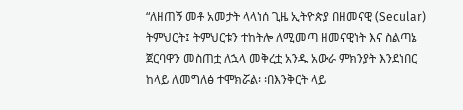“ለዘጠኝ መቶ አመታት ላላነሰ ጊዜ ኢትዮጵያ በዘመናዊ (Secular) ትምህርት፤ ትምህርቱን ተከትሎ ለሚመጣ ዘመናዊነት እና ስልጣኔ ጀርባዋን መስጠቷ ለኋላ መቅረቷ አንዱ አውራ ምክንያት እንደነበር ከላይ ለመግለፅ ተሞክሯል፡ ፡በእንቅርት ላይ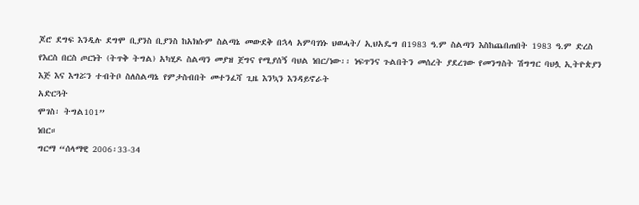ጆሮ ደግፍ እንዲሉ ደግሞ ቢያንስ ቢያንስ ከአክሱም ስልጣኔ መውደቅ በኋላ አምባገነኑ ህወሓት/ ኢህአዴግ በ1983 ዓ.ም ስልጣን እስከጨበጠበት 1983 ዓ.ም ድረስ የእርስ በርስ ጦርነት (ትጥቅ ትግል) አካሂዶ ስልጣን መያዝ ጀግና የሚያሰኝ ባህል ነበር/ነው፡፡ ነፍጥንና ጉልበትን መሰረት ያደረገው የመንግስት ሽግግር ባህሏ ኢትዮጵያን እጅ እና እግሯን ተብትቦ ስለስልጣኔ የምታስብበት መተንፈሻ ጊዜ እንኳን እንዳይኖራት
አድርጓት
ሞገስ፡ ትግል101”
ነበር።
ግርማ “ሰላማዊ 2006፡33-34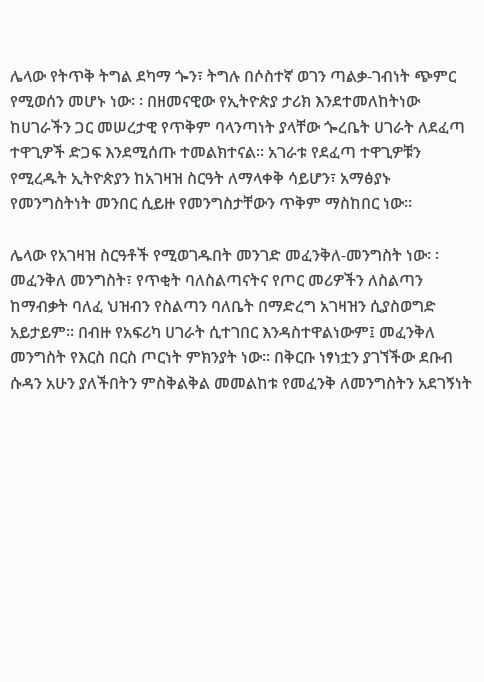ሌላው የትጥቅ ትግል ደካማ ጐን፣ ትግሉ በሶስተኛ ወገን ጣልቃ-ገብነት ጭምር የሚወሰን መሆኑ ነው፡ ፡ በዘመናዊው የኢትዮጵያ ታሪክ እንደተመለከትነው ከሀገራችን ጋር መሠረታዊ የጥቅም ባላንጣነት ያላቸው ጐረቤት ሀገራት ለደፈጣ ተዋጊዎች ድጋፍ እንደሚሰጡ ተመልክተናል፡፡ አገራቱ የደፈጣ ተዋጊዎቹን የሚረዱት ኢትዮጵያን ከአገዛዝ ስርዓት ለማላቀቅ ሳይሆን፣ አማፅያኑ የመንግስትነት መንበር ሲይዙ የመንግስታቸውን ጥቅም ማስከበር ነው፡፡

ሌላው የአገዛዝ ስርዓቶች የሚወገዱበት መንገድ መፈንቅለ-መንግስት ነው፡ ፡ መፈንቅለ መንግስት፣ የጥቂት ባለስልጣናትና የጦር መሪዎችን ለስልጣን ከማብቃት ባለፈ ህዝብን የስልጣን ባለቤት በማድረግ አገዛዝን ሲያስወግድ አይታይም፡፡ በብዙ የአፍሪካ ሀገራት ሲተገበር እንዳስተዋልነውም፤ መፈንቅለ መንግስት የእርስ በርስ ጦርነት ምክንያት ነው፡፡ በቅርቡ ነፃነቷን ያገኘችው ደቡብ ሱዳን አሁን ያለችበትን ምስቅልቅል መመልከቱ የመፈንቅ ለመንግስትን አደገኝነት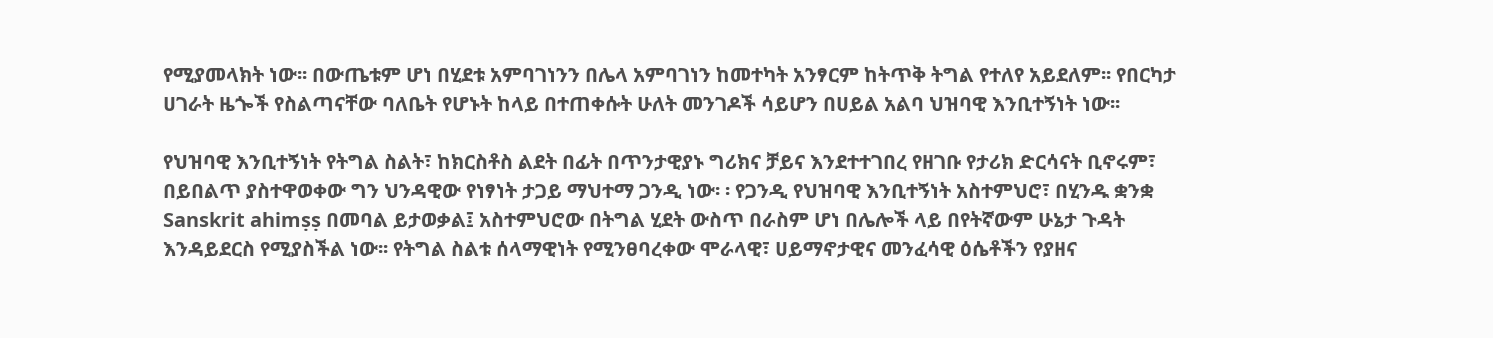የሚያመላክት ነው፡፡ በውጤቱም ሆነ በሂደቱ አምባገነንን በሌላ አምባገነን ከመተካት አንፃርም ከትጥቅ ትግል የተለየ አይደለም፡፡ የበርካታ ሀገራት ዜጐች የስልጣናቸው ባለቤት የሆኑት ከላይ በተጠቀሱት ሁለት መንገዶች ሳይሆን በሀይል አልባ ህዝባዊ እንቢተኝነት ነው፡፡

የህዝባዊ እንቢተኝነት የትግል ስልት፣ ከክርስቶስ ልደት በፊት በጥንታዊያኑ ግሪክና ቻይና እንደተተገበረ የዘገቡ የታሪክ ድርሳናት ቢኖሩም፣ በይበልጥ ያስተዋወቀው ግን ህንዳዊው የነፃነት ታጋይ ማህተማ ጋንዲ ነው፡ ፡ የጋንዲ የህዝባዊ እንቢተኝነት አስተምህሮ፣ በሂንዱ ቋንቋ Sanskrit ahimṣṣ በመባል ይታወቃል፤ አስተምህሮው በትግል ሂደት ውስጥ በራስም ሆነ በሌሎች ላይ በየትኛውም ሁኔታ ጉዳት እንዳይደርስ የሚያስችል ነው፡፡ የትግል ስልቱ ሰላማዊነት የሚንፀባረቀው ሞራላዊ፣ ሀይማኖታዊና መንፈሳዊ ዕሴቶችን የያዘና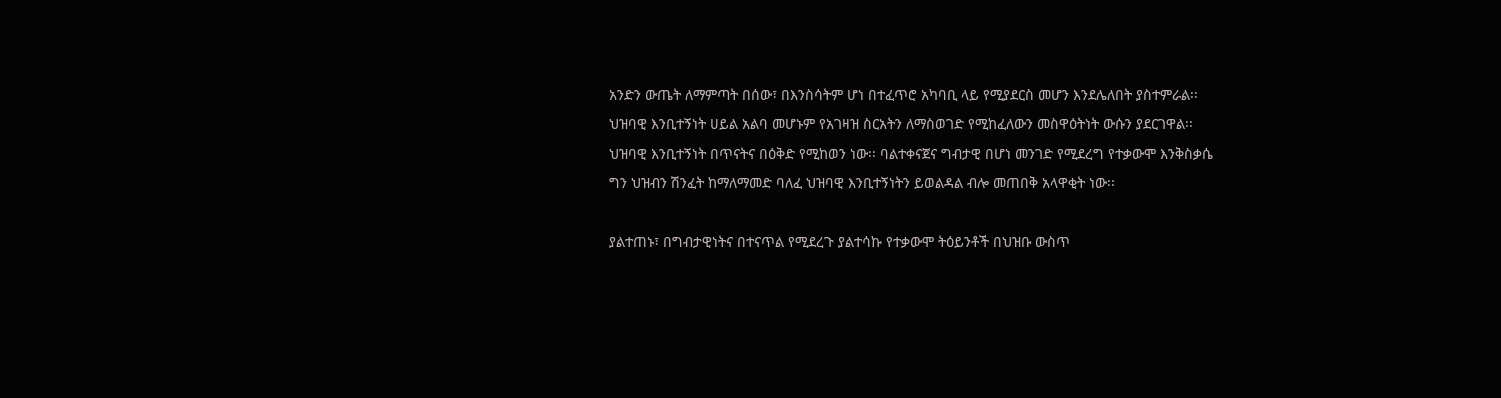አንድን ውጤት ለማምጣት በሰው፣ በእንስሳትም ሆነ በተፈጥሮ አካባቢ ላይ የሚያደርስ መሆን እንደሌለበት ያስተምራል፡፡ ህዝባዊ እንቢተኝነት ሀይል አልባ መሆኑም የአገዛዝ ስርአትን ለማስወገድ የሚከፈለውን መስዋዕትነት ውሱን ያደርገዋል፡፡ ህዝባዊ እንቢተኝነት በጥናትና በዕቅድ የሚከወን ነው፡፡ ባልተቀናጀና ግብታዊ በሆነ መንገድ የሚደረግ የተቃውሞ እንቅስቃሴ ግን ህዝብን ሽንፈት ከማለማመድ ባለፈ ህዝባዊ እንቢተኝነትን ይወልዳል ብሎ መጠበቅ አላዋቂት ነው፡፡

ያልተጠኑ፣ በግብታዊነትና በተናጥል የሚደረጉ ያልተሳኩ የተቃውሞ ትዕይንቶች በህዝቡ ውስጥ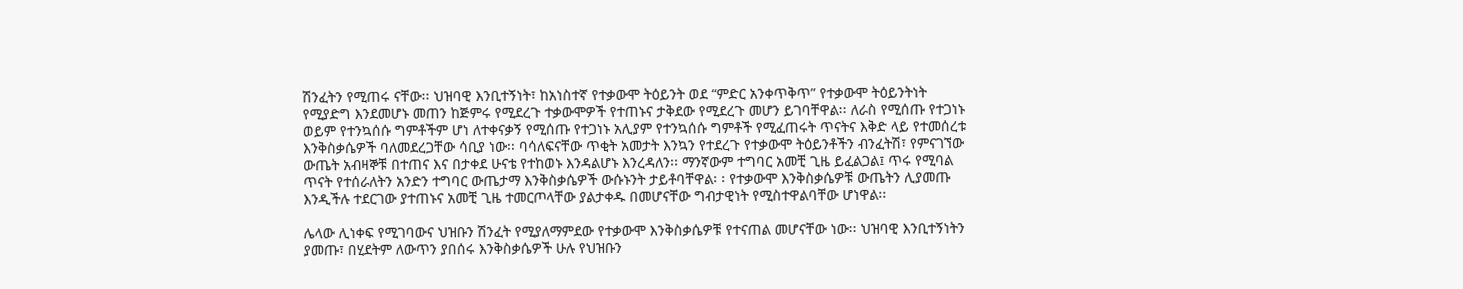ሽንፈትን የሚጠሩ ናቸው፡፡ ህዝባዊ እንቢተኝነት፣ ከአነስተኛ የተቃውሞ ትዕይንት ወደ “ምድር አንቀጥቅጥ” የተቃውሞ ትዕይንትነት የሚያድግ እንደመሆኑ መጠን ከጅምሩ የሚደረጉ ተቃውሞዎች የተጠኑና ታቅደው የሚደረጉ መሆን ይገባቸዋል፡፡ ለራስ የሚሰጡ የተጋነኑ ወይም የተንኳሰሱ ግምቶችም ሆነ ለተቀናቃኝ የሚሰጡ የተጋነኑ አሊያም የተንኳሰሱ ግምቶች የሚፈጠሩት ጥናትና እቅድ ላይ የተመሰረቱ እንቅስቃሴዎች ባለመደረጋቸው ሳቢያ ነው፡፡ ባሳለፍናቸው ጥቂት አመታት እንኳን የተደረጉ የተቃውሞ ትዕይንቶችን ብንፈትሽ፣ የምናገኘው ውጤት አብዛኞቹ በተጠና እና በታቀደ ሁናቴ የተከወኑ እንዳልሆኑ እንረዳለን፡፡ ማንኛውም ተግባር አመቺ ጊዜ ይፈልጋል፤ ጥሩ የሚባል ጥናት የተሰራለትን አንድን ተግባር ውጤታማ እንቅስቃሴዎች ውሱኑንት ታይቶባቸዋል፡ ፡ የተቃውሞ እንቅስቃሴዎቹ ውጤትን ሊያመጡ እንዲችሉ ተደርገው ያተጠኑና አመቺ ጊዜ ተመርጦላቸው ያልታቀዱ በመሆናቸው ግብታዊነት የሚስተዋልባቸው ሆነዋል፡፡

ሌላው ሊነቀፍ የሚገባውና ህዝቡን ሽንፈት የሚያለማምደው የተቃውሞ እንቅስቃሴዎቹ የተናጠል መሆናቸው ነው፡፡ ህዝባዊ እንቢተኝነትን ያመጡ፣ በሂደትም ለውጥን ያበሰሩ እንቅስቃሴዎች ሁሉ የህዝቡን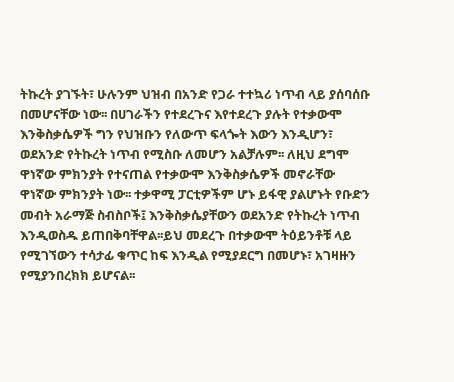ትኩረት ያገኙት፣ ሁሉንም ህዝብ በአንድ የጋራ ተተኳሪ ነጥብ ላይ ያሰባሰቡ በመሆናቸው ነው፡፡ በሀገራችን የተደረጉና እየተደረጉ ያሉት የተቃውሞ እንቅስቃሴዎች ግን የህዝቡን የለውጥ ፍላጐት እውን እንዲሆን፣ ወደአንድ የትኩረት ነጥብ የሚስቡ ለመሆን አልቻሉም፡፡ ለዚህ ደግሞ ዋነኛው ምክንያት የተናጠል የተቃውሞ እንቅስቃሴዎች መኖራቸው ዋነኛው ምክንያት ነው፡፡ ተቃዋሚ ፓርቲዎችም ሆኑ ይፋዊ ያልሆኑት የቡድን መብት አራማጅ ስብስቦች፤ እንቅስቃሴያቸውን ወደአንድ የትኩረት ነጥብ እንዲወስዱ ይጠበቅባቸዋል፡፡ይህ መደረጉ በተቃውሞ ትዕይንቶቹ ላይ የሚገኘውን ተሳታፊ ቁጥር ከፍ እንዲል የሚያደርግ በመሆኑ፣ አገዛዙን የሚያንበረክክ ይሆናል፡፡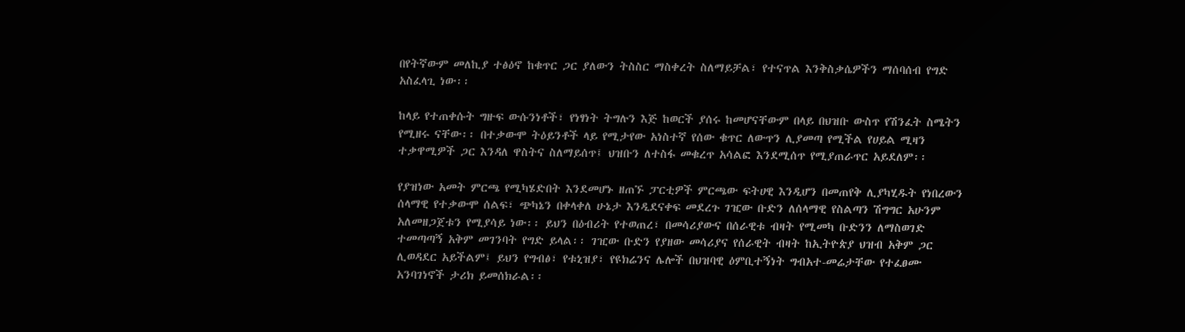በየትኛውም መለኪያ ተፅዕኖ ከቁጥር ጋር ያለውን ትስስር ማስቀረት ስለማይቻል፣ የተናጥል እንቅስቃሴዎችን ማሰባሰብ የግድ አስፈላጊ ነው፡፡

ከላይ የተጠቀሱት ግዙፍ ውሱንነቶች፣ የነፃነት ትግሉን እጅ ከወርች ያሰሩ ከመሆናቸውም በላይ በህዝቡ ውስጥ የሽንፈት ስሜትን የሚዘሩ ናቸው፡፡ በተቃውሞ ትዕይንቶች ላይ የሚታየው አነስተኛ የሰው ቁጥር ለውጥን ሊያመጣ የሚችል የሀይል ሚዛን ተቃዋሚዎች ጋር እንዳለ ዋስትና ስለማይሰጥ፤ ህዝቡን ለተስፋ መቁረጥ አሳልፎ እንደሚሰጥ የሚያጠራጥር አይደለም፡፡

የያዝነው አመት ምርጫ የሚካሄድበት እንደመሆኑ ዘጠኙ ፓርቲዎች ምርጫው ፍትሀዊ እንዲሆን በመጠየቅ ሊያካሂዱት የነበረውን ሰላማዊ የተቃውሞ ሰልፍ፣ ጭካኔን በቀላቀለ ሁኔታ እንዲደናቀፍ መደረጉ ገዢው ቡድን ለሰላማዊ የስልጣን ሽግግር አሁንም አለመዘጋጀቱን የሚያሳይ ነው፡፡ ይህን በዕብሪት የተወጠረ፣ በመሳሪያውና በሰራዊቱ ብዛት የሚመካ ቡድንን ለማስወገድ ተመጣጣኝ አቅም መገንባት የግድ ይላል፡፡ ገዢው ቡድን የያዘው መሳሪያና የሰራዊት ብዛት ከኢትዮጵያ ህዝብ አቅም ጋር ሊወዳደር አይችልም፤ ይህን የግብፅ፣ የቱኒዝያ፣ የዩክሬንና ሌሎች በህዝባዊ ዕምቢተኝነት ግብአተ-መሬታቸው የተፈፀሙ አንባገነኖች ታሪክ ይመሰክራል፡፡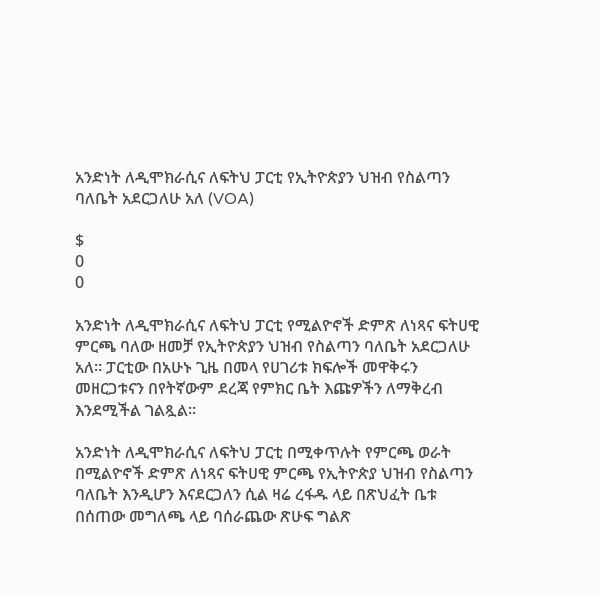አንድነት ለዲሞክራሲና ለፍትህ ፓርቲ የኢትዮጵያን ህዝብ የስልጣን ባለቤት አደርጋለሁ አለ (VOA)

$
0
0

አንድነት ለዲሞክራሲና ለፍትህ ፓርቲ የሚልዮኖች ድምጽ ለነጻና ፍትሀዊ ምርጫ ባለው ዘመቻ የኢትዮጵያን ህዝብ የስልጣን ባለቤት አደርጋለሁ አለ። ፓርቲው በአሁኑ ጊዜ በመላ የሀገሪቱ ክፍሎች መዋቅሩን መዘርጋቱናን በየትኛውም ደረጃ የምክር ቤት እጩዎችን ለማቅረብ እንደሚችል ገልጿል።

አንድነት ለዲሞክራሲና ለፍትህ ፓርቲ በሚቀጥሉት የምርጫ ወራት በሚልዮኖች ድምጽ ለነጻና ፍትሀዊ ምርጫ የኢትዮጵያ ህዝብ የስልጣን ባለቤት እንዲሆን እናደርጋለን ሲል ዛሬ ረፋዱ ላይ በጽህፈት ቤቱ በሰጠው መግለጫ ላይ ባሰራጨው ጽሁፍ ግልጽ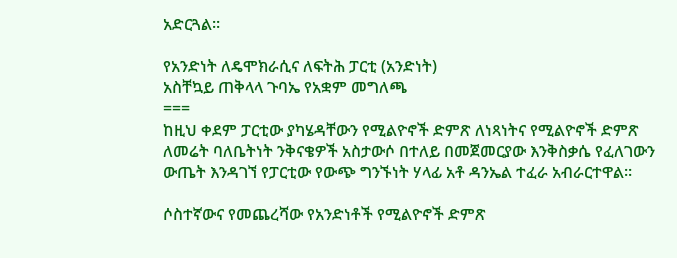አድርጓል።

የአንድነት ለዴሞክራሲና ለፍትሕ ፓርቲ (አንድነት)
አስቸኳይ ጠቅላላ ጉባኤ የአቋም መግለጫ
===
ከዚህ ቀደም ፓርቲው ያካሄዳቸውን የሚልዮኖች ድምጽ ለነጻነትና የሚልዮኖች ድምጽ ለመሬት ባለቤትነት ንቅናቄዎች አስታውሶ በተለይ በመጀመርያው እንቅስቃሴ የፈለገውን ውጤት እንዳገኘ የፓርቲው የውጭ ግንኙነት ሃላፊ አቶ ዳንኤል ተፈራ አብራርተዋል።

ሶስተኛውና የመጨረሻው የአንድነቶች የሚልዮኖች ድምጽ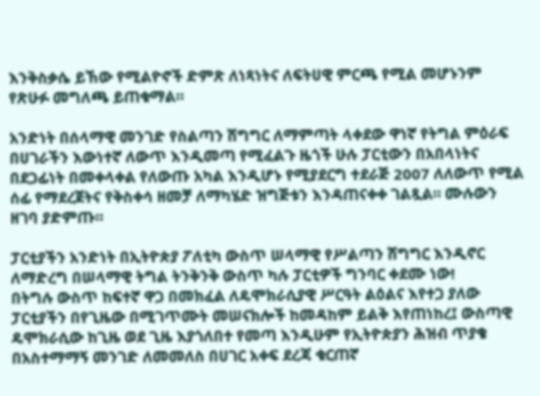እንቅስቃሴ ይኸው የሚልዮኖች ድምጽ ለነጻነትና ለፍትሀዊ ምርጫ የሚል መሆኑንም የጽሁፉ መግለጫ ይጠቁማል።

አንድነት በሰላማዊ መንገድ የስልጣን ሽግግር ለማምጣት ላቀደው ዋነኛ የትግል ምዕራፍ በሀገራችን እውነተኛ ለውጥ እንዲመጣ የሚፈልጉ ዜጎች ሁሉ ፓርቲውን በአበላነትና በደጋፊነት በመቀላቀል የለውጡ አካል እንዲሆኑ የሚያደርግ ተደራጅ 2007 ለለውጥ የሚል ሰፊ የማደረጀትና የቅስቀሳ ዘመቻ ለማካሄድ ዝግጅቱን እንዳጠናቀቀ ገልጿል። ሙሉውን ዘገባ ያድምጡ።

ፓርቲያችን አንድነት በኢትዮጵያ ፖለቲካ ውስጥ ሠላማዊ የሥልጣን ሽግግር እንዲኖር ለማድረግ በሠላማዊ ትግል ትንቅንቅ ውስጥ ካሉ ፓርቲዎች ግንባር ቀደሙ ነው!
በትግሉ ውስጥ ከፍተኛ ዋጋ በመክፈል ለዴሞክራሲያዊ ሥርዓት ልዕልና እየተጋ ያለው ፓርቲያችን በየጊዜው በሚገጥሙት መሠናክሎች ከመዳከም ይልቅ እየጠነከረ፤ ውስጣዊ ዴሞክራሲው ከጊዜ ወደ ጊዜ እያጎለበተ የመጣ እንዲሁም የኢትዮጵያን ሕዝብ ጥያቄ በአስተማማኝ መንገድ ለመመለስ በሀገር አቀፍ ደረጃ ቁርጠኛ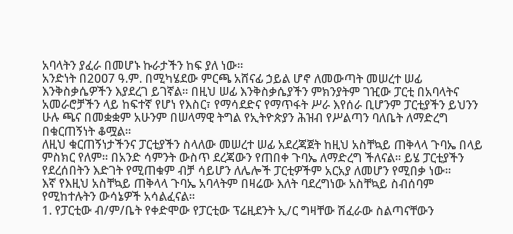አባላትን ያፈራ በመሆኑ ኩራታችን ከፍ ያለ ነው፡፡
አንድነት በ2ዐዐ7 ዓ.ም. በሚካሄደው ምርጫ አሸናፊ ኃይል ሆኖ ለመውጣት መሠረተ ሠፊ እንቅስቃሴዎችን እያደረገ ይገኛል፡፡ በዚህ ሠፊ እንቅስቃሴያችን ምክንያትም ገዢው ፓርቲ በአባላትና አመራሮቻችን ላይ ከፍተኛ የሆነ የእስር፣ የማሳደድና የማጥፋት ሥራ እየሰራ ቢሆንም ፓርቲያችን ይህንን ሁሉ ጫና በመቋቋም አሁንም በሠላማዊ ትግል የኢትዮጵያን ሕዝብ የሥልጣን ባለቤት ለማድረግ በቁርጠኝነት ቆሟል፡፡
ለዚህ ቁርጠኝነታችንና ፓርቲያችን ስላለው መሠረተ ሠፊ አደረጃጀት ከዚህ አስቸኳይ ጠቅላላ ጉባኤ በላይ ምስክር የለም፡፡ በአንድ ሳምንት ውስጥ ደረጃውን የጠበቀ ጉባኤ ለማድረግ ችለናል፡፡ ይሄ ፓርቲያችን የደረሰበትን እድገት የሚጠቁም ብቻ ሳይሆን ለሌሎች ፓርቲዎችም አርአያ ለመሆን የሚበቃ ነው፡፡
እኛ የእዚህ አስቸኳይ ጠቅላላ ጉባኤ አባላትም በዛሬው እለት ባደረግነው አስቸኳይ ስብሰባም የሚከተሉትን ውሳኔዎች አሳልፈናል፡፡
1. የፓርቲው ብ/ም/ቤት የቀድሞው የፓርቲው ፕሬዚደንት ኢ/ር ግዛቸው ሽፈራው ስልጣናቸውን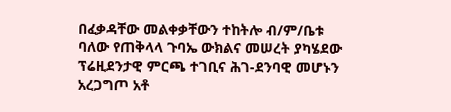በፈቃዳቸው መልቀቃቸውን ተከትሎ ብ/ም/ቤቱ ባለው የጠቅላላ ጉባኤ ውክልና መሠረት ያካሄደው ፕሬዚደንታዊ ምርጫ ተገቢና ሕገ-ደንባዊ መሆኑን አረጋግጦ አቶ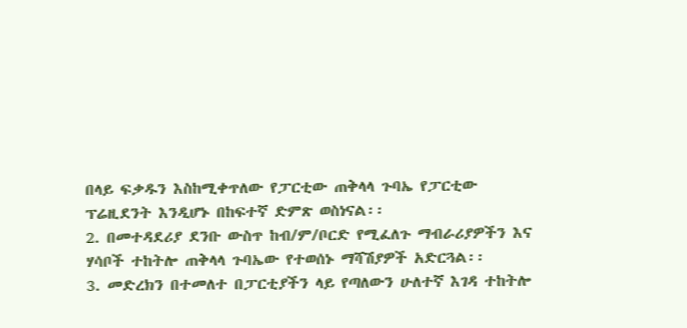በላይ ፍቃዱን እስከሚቀጥለው የፓርቲው ጠቅላላ ጉባኤ የፓርቲው ፕሬዚደንት እንዲሆኑ በከፍተኛ ድምጽ ወስነናል፡፡
2. በመተዳደሪያ ደንቡ ውስጥ ከብ/ም/ቦርድ የሚፈለጉ ማብራሪያዎችን እና ሃሳቦች ተከትሎ ጠቅላላ ጉባኤው የተወሰኑ ማሻሽያዎች አድርጓል፡፡
3. መድረክን በተመለተ በፓርቲያችን ላይ የጣለውን ሁለተኛ እገዳ ተከትሎ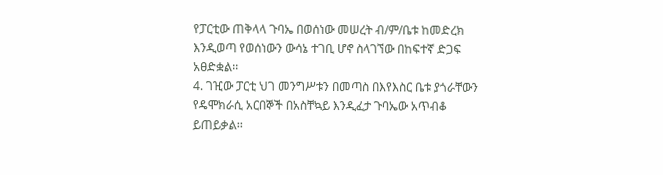የፓርቲው ጠቅላላ ጉባኤ በወሰነው መሠረት ብ/ም/ቤቱ ከመድረክ እንዲወጣ የወሰነውን ውሳኔ ተገቢ ሆኖ ስላገኘው በከፍተኛ ድጋፍ አፀድቋል፡፡
4. ገዢው ፓርቲ ህገ መንግሥቱን በመጣስ በእየእስር ቤቱ ያጎራቸውን የዴሞክራሲ አርበኞች በአስቸኳይ እንዲፈታ ጉባኤው አጥብቆ ይጠይቃል፡፡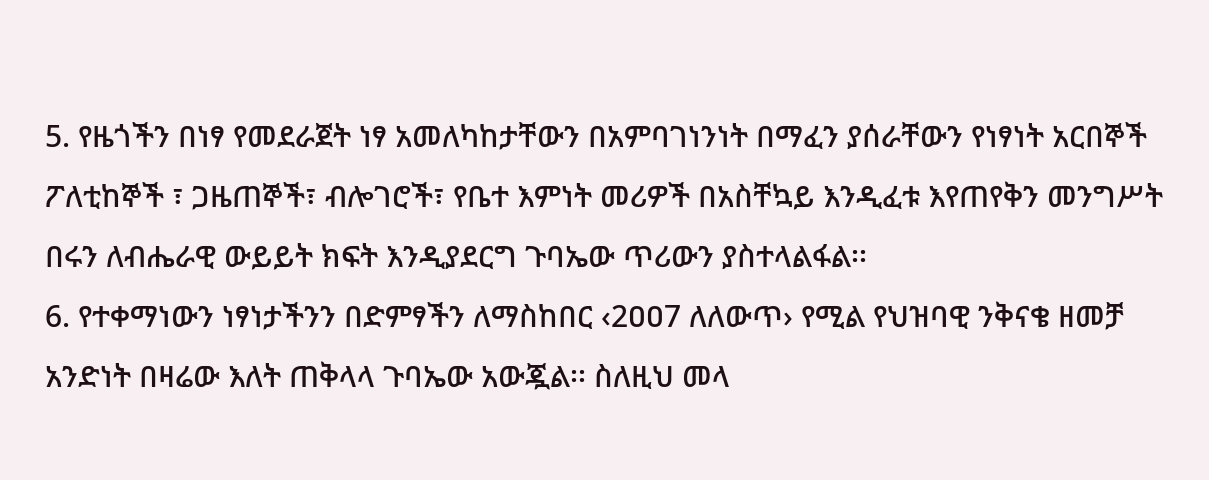5. የዜጎችን በነፃ የመደራጀት ነፃ አመለካከታቸውን በአምባገነንነት በማፈን ያሰራቸውን የነፃነት አርበኞች ፖለቲከኞች ፣ ጋዜጠኞች፣ ብሎገሮች፣ የቤተ እምነት መሪዎች በአስቸኳይ እንዲፈቱ እየጠየቅን መንግሥት በሩን ለብሔራዊ ውይይት ክፍት እንዲያደርግ ጉባኤው ጥሪውን ያስተላልፋል፡፡
6. የተቀማነውን ነፃነታችንን በድምፃችን ለማስከበር ‹2ዐዐ7 ለለውጥ› የሚል የህዝባዊ ንቅናቄ ዘመቻ አንድነት በዛሬው እለት ጠቅላላ ጉባኤው አውጇል፡፡ ስለዚህ መላ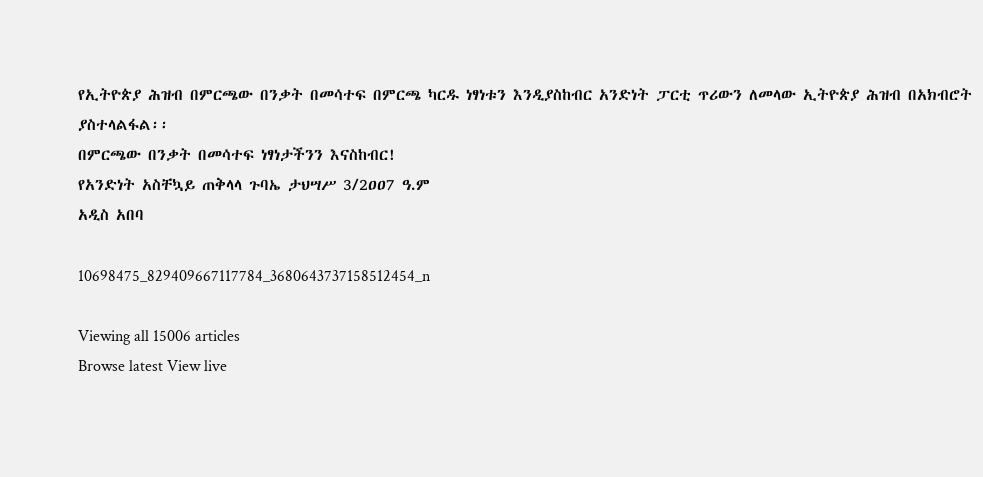የኢትዮጵያ ሕዝብ በምርጫው በንቃት በመሳተፍ በምርጫ ካርዱ ነፃነቱን እንዲያስከብር አንድነት ፓርቲ ጥሪውን ለመላው ኢትዮጵያ ሕዝብ በአክብሮት ያስተላልፋል፡፡
በምርጫው በንቃት በመሳተፍ ነፃነታችንን እናስከብር!
የአንድነት አስቸኳይ ጠቅላላ ጉባኤ ታህሣሥ 3/2ዐዐ7 ዓ.ም
አዲስ አበባ

10698475_829409667117784_3680643737158512454_n

Viewing all 15006 articles
Browse latest View live